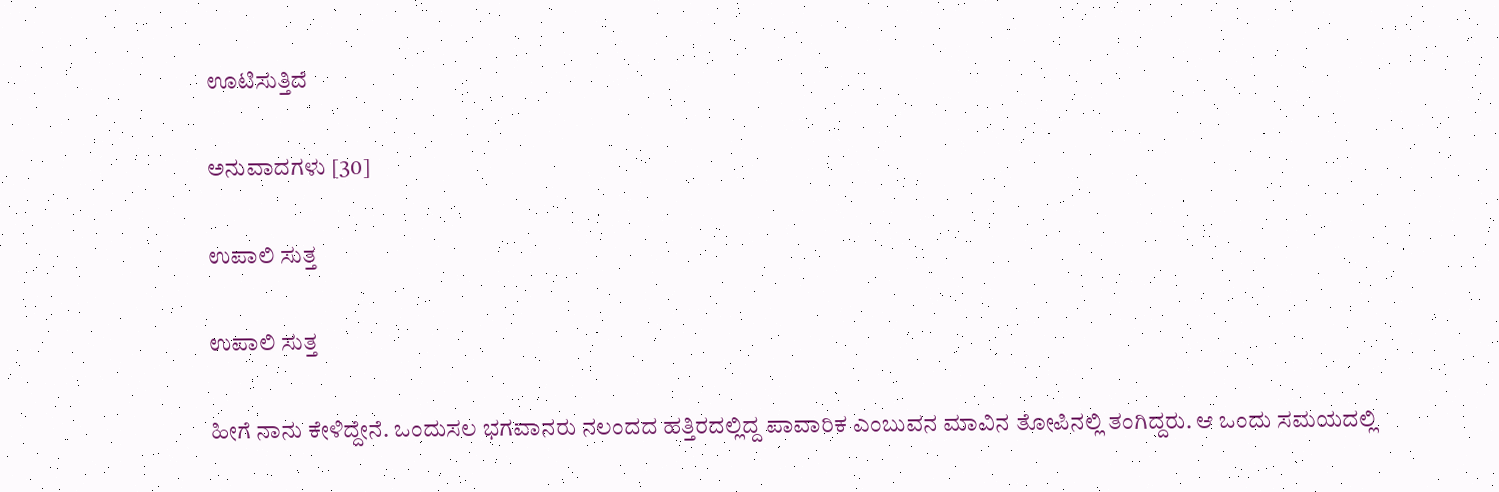ಊಟಿಸುತ್ತಿದೆ

ಅನುವಾದಗಳು [30]

ಉಪಾಲಿ ಸುತ್ತ

ಉಪಾಲಿ ಸುತ್ತ

ಹೀಗೆ ನಾನು ಕೇಳಿದ್ದೇನೆ. ಒಂದುಸಲ ಭಗವಾನರು ನಲಂದದ ಹತ್ತಿರದಲ್ಲಿದ್ದ ಪಾವಾರಿಕ ಎಂಬುವನ ಮಾವಿನ ತೋಪಿನಲ್ಲಿ ತಂಗಿದ್ದರು. ಆ ಒಂದು ಸಮಯದಲ್ಲಿ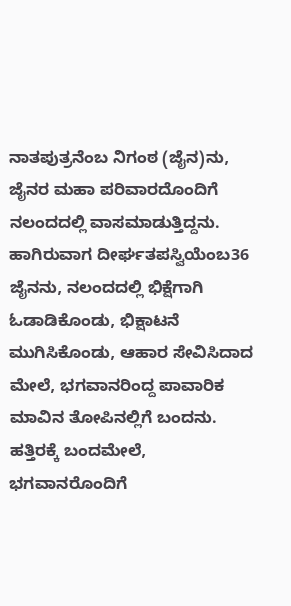ನಾತಪುತ್ರನೆಂಬ ನಿಗಂಠ (ಜೈನ)ನು, ಜೈನರ ಮಹಾ ಪರಿವಾರದೊಂದಿಗೆ ನಲಂದದಲ್ಲಿ ವಾಸಮಾಡುತ್ತಿದ್ದನು. ಹಾಗಿರುವಾಗ ದೀರ್ಘತಪಸ್ವಿಯೆಂಬ36 ಜೈನನು, ನಲಂದದಲ್ಲಿ ಭಿಕ್ಷೆಗಾಗಿ ಓಡಾಡಿಕೊಂಡು, ಭಿಕ್ಷಾಟನೆ ಮುಗಿಸಿಕೊಂಡು, ಆಹಾರ ಸೇವಿಸಿದಾದ ಮೇಲೆ, ಭಗವಾನರಿಂದ್ದ ಪಾವಾರಿಕ ಮಾವಿನ ತೋಪಿನಲ್ಲಿಗೆ ಬಂದನು. ಹತ್ತಿರಕ್ಕೆ ಬಂದಮೇಲೆ, ಭಗವಾನರೊಂದಿಗೆ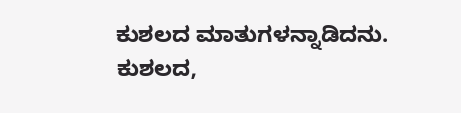ಕುಶಲದ ಮಾತುಗಳನ್ನಾಡಿದನು. ಕುಶಲದ,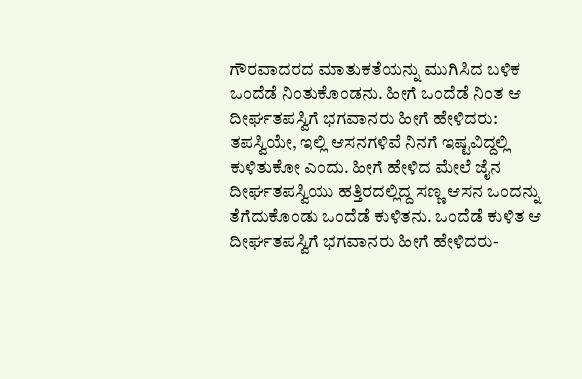ಗೌರವಾದರದ ಮಾತುಕತೆಯನ್ನು ಮುಗಿಸಿದ ಬಳಿಕ ಒಂದೆಡೆ ನಿಂತುಕೊಂಡನು. ಹೀಗೆ ಒಂದೆಡೆ ನಿಂತ ಆ ದೀರ್ಘತಪಸ್ವಿಗೆ ಭಗವಾನರು ಹೀಗೆ ಹೇಳಿದರು: ತಪಸ್ವಿಯೇ, ಇಲ್ಲಿ ಆಸನಗಳಿವೆ ನಿನಗೆ ಇಷ್ಟವಿದ್ದಲ್ಲಿ ಕುಳಿತುಕೋ ಎಂದು. ಹೀಗೆ ಹೇಳಿದ ಮೇಲೆ ಜೈನ ದೀರ್ಘತಪಸ್ವಿಯು ಹತ್ತಿರದಲ್ಲಿದ್ದ ಸಣ್ಣ ಆಸನ ಒಂದನ್ನು ತೆಗೆದುಕೊಂಡು ಒಂದೆಡೆ ಕುಳಿತನು. ಒಂದೆಡೆ ಕುಳಿತ ಆ ದೀರ್ಘತಪಸ್ವಿಗೆ ಭಗವಾನರು ಹೀಗೆ ಹೇಳಿದರು-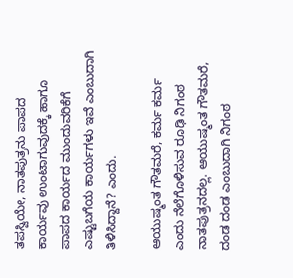ತಪಸ್ವಿಯೇ, ನಾತಪುತ್ರನು ಪಾಪದ ಕಾರ್ಯವು ಉಂಟಾಗುವುದಕ್ಕೆ ಹಾಗೂ ಪಾಪದ ಕಾರ್ಯದ ಮುಂದುವರಿಕೆಗೆ ಎಷ್ಟುಬಗೆಯ ಕಾರ್ಯಗಳು ಇವೆ ಎಂಬುದಾಗಿ ತಿಳಿಸಿದ್ದಾನೆ? ಎಂದು.

ಆಯುಷ್ಮಂತ ಗೌತಮರೆ, ಕರ್ಮ ಕರ್ಮ ಎಂದು ನೆಲೆಗೊಳಿಸುವ ರೂಢಿ ನಿಗಂಠ ನಾತಪುತ್ರನದಲ್ಲ. ಆಯುಷ್ಮಂತ ಗೌತಮರೆ, ದಂಡ ದಂಡ ಎಂಬುದಾಗಿ ನಿಗಂಠ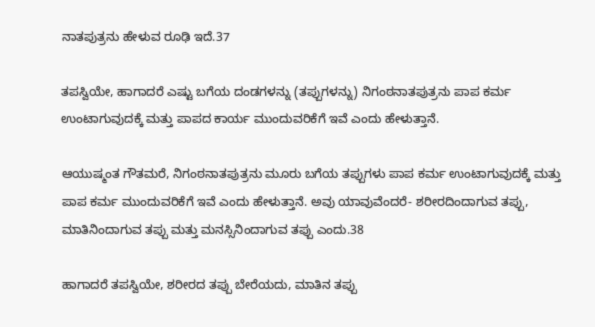ನಾತಪುತ್ರನು ಹೇಳುವ ರೂಢಿ ಇದೆ.37

ತಪಸ್ವಿಯೇ, ಹಾಗಾದರೆ ಎಷ್ಟು ಬಗೆಯ ದಂಡಗಳನ್ನು (ತಪ್ಪುಗಳನ್ನು) ನಿಗಂಠನಾತಪುತ್ರನು ಪಾಪ ಕರ್ಮ ಉಂಟಾಗುವುದಕ್ಕೆ ಮತ್ತು ಪಾಪದ ಕಾರ್ಯ ಮುಂದುವರಿಕೆಗೆ ಇವೆ ಎಂದು ಹೇಳುತ್ತಾನೆ.

ಆಯುಷ್ಮಂತ ಗೌತಮರೆ, ನಿಗಂಠನಾತಪುತ್ರನು ಮೂರು ಬಗೆಯ ತಪ್ಪುಗಳು ಪಾಪ ಕರ್ಮ ಉಂಟಾಗುವುದಕ್ಕೆ ಮತ್ತು ಪಾಪ ಕರ್ಮ ಮುಂದುವರಿಕೆಗೆ ಇವೆ ಎಂದು ಹೇಳುತ್ತಾನೆ. ಅವು ಯಾವುವೆಂದರೆ- ಶರೀರದಿಂದಾಗುವ ತಪ್ಪು, ಮಾತಿನಿಂದಾಗುವ ತಪ್ಪು ಮತ್ತು ಮನಸ್ಸಿನಿಂದಾಗುವ ತಪ್ಪು ಎಂದು.38

ಹಾಗಾದರೆ ತಪಸ್ವಿಯೇ, ಶರೀರದ ತಪ್ಪು ಬೇರೆಯದು, ಮಾತಿನ ತಪ್ಪು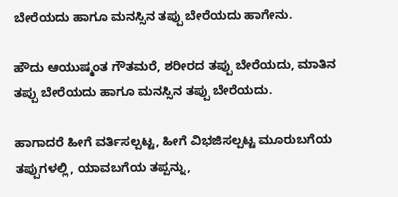ಬೇರೆಯದು ಹಾಗೂ ಮನಸ್ಸಿನ ತಪ್ಪು ಬೇರೆಯದು ಹಾಗೇನು.

ಹೌದು ಆಯುಷ್ಮಂತ ಗೌತಮರೆ, ಶರೀರದ ತಪ್ಪು ಬೇರೆಯದು, ಮಾತಿನ ತಪ್ಪು ಬೇರೆಯದು ಹಾಗೂ ಮನಸ್ಸಿನ ತಪ್ಪು ಬೇರೆಯದು.

ಹಾಗಾದರೆ ಹೀಗೆ ವರ್ತಿಸಲ್ಪಟ್ಟ, ಹೀಗೆ ವಿಭಜಿಸಲ್ಪಟ್ಟ ಮೂರುಬಗೆಯ ತಪ್ಪುಗಳಲ್ಲಿ, ಯಾವಬಗೆಯ ತಪ್ಪನ್ನು,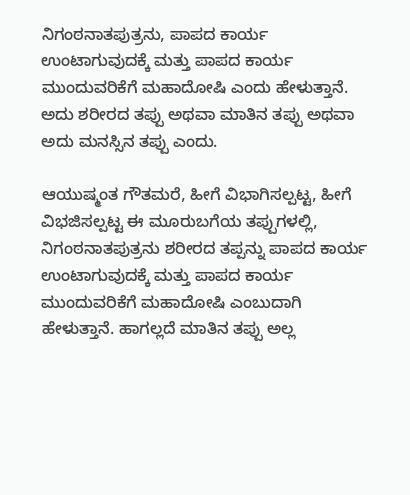ನಿಗಂಠನಾತಪುತ್ರನು, ಪಾಪದ ಕಾರ್ಯ ಉಂಟಾಗುವುದಕ್ಕೆ ಮತ್ತು ಪಾಪದ ಕಾರ್ಯ ಮುಂದುವರಿಕೆಗೆ ಮಹಾದೋಷಿ ಎಂದು ಹೇಳುತ್ತಾನೆ. ಅದು ಶರೀರದ ತಪ್ಪು ಅಥವಾ ಮಾತಿನ ತಪ್ಪು ಅಥವಾ ಅದು ಮನಸ್ಸಿನ ತಪ್ಪು ಎಂದು.

ಆಯುಷ್ಮಂತ ಗೌತಮರೆ, ಹೀಗೆ ವಿಭಾಗಿಸಲ್ಪಟ್ಟ, ಹೀಗೆ ವಿಭಜಿಸಲ್ಪಟ್ಟ ಈ ಮೂರುಬಗೆಯ ತಪ್ಪುಗಳಲ್ಲಿ, ನಿಗಂಠನಾತಪುತ್ರನು ಶರೀರದ ತಪ್ಪನ್ನು ಪಾಪದ ಕಾರ್ಯ ಉಂಟಾಗುವುದಕ್ಕೆ ಮತ್ತು ಪಾಪದ ಕಾರ್ಯ ಮುಂದುವರಿಕೆಗೆ ಮಹಾದೋಷಿ ಎಂಬುದಾಗಿ ಹೇಳುತ್ತಾನೆ. ಹಾಗಲ್ಲದೆ ಮಾತಿನ ತಪ್ಪು ಅಲ್ಲ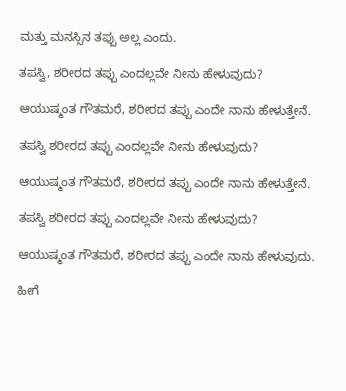ಮತ್ತು ಮನಸ್ಸಿನ ತಪ್ಪು ಅಲ್ಲ ಎಂದು.

ತಪಸ್ವಿ, ಶರೀರದ ತಪ್ಪು ಎಂದಲ್ಲವೇ ನೀನು ಹೇಳುವುದು?

ಆಯುಷ್ಮಂತ ಗೌತಮರೆ, ಶರೀರದ ತಪ್ಪು ಎಂದೇ ನಾನು ಹೇಳುತ್ತೇನೆ.

ತಪಸ್ವಿ ಶರೀರದ ತಪ್ಪು ಎಂದಲ್ಲವೇ ನೀನು ಹೇಳುವುದು?

ಆಯುಷ್ಮಂತ ಗೌತಮರೆ, ಶರೀರದ ತಪ್ಪು ಎಂದೇ ನಾನು ಹೇಳುತ್ತೇನೆ.

ತಪಸ್ವಿ ಶರೀರದ ತಪ್ಪು ಎಂದಲ್ಲವೇ ನೀನು ಹೇಳುವುದು?

ಆಯುಷ್ಮಂತ ಗೌತಮರೆ, ಶರೀರದ ತಪ್ಪು ಎಂದೇ ನಾನು ಹೇಳುವುದು.

ಹೀಗೆ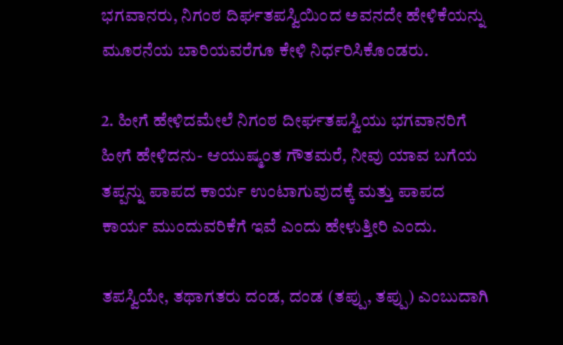ಭಗವಾನರು, ನಿಗಂಠ ದಿರ್ಘತಪಸ್ವಿಯಿಂದ ಅವನದೇ ಹೇಳಿಕೆಯನ್ನು ಮೂರನೆಯ ಬಾರಿಯವರೆಗೂ ಕೇಳಿ ನಿರ್ಧರಿಸಿಕೊಂಡರು.

2. ಹೀಗೆ ಹೇಳಿದಮೇಲೆ ನಿಗಂಠ ದೀರ್ಘತಪಸ್ವಿಯು ಭಗವಾನರಿಗೆ ಹೀಗೆ ಹೇಳಿದನು- ಆಯುಷ್ಮಂತ ಗೌತಮರೆ, ನೀವು ಯಾವ ಬಗೆಯ ತಪ್ಪನ್ನು ಪಾಪದ ಕಾರ್ಯ ಉಂಟಾಗುವುದಕ್ಕೆ ಮತ್ತು ಪಾಪದ ಕಾರ್ಯ ಮುಂದುವರಿಕೆಗೆ ಇವೆ ಎಂದು ಹೇಳುತ್ತೀರಿ ಎಂದು.

ತಪಸ್ವಿಯೇ, ತಥಾಗತರು ದಂಡ, ದಂಡ (ತಪ್ಪು, ತಪ್ಪು) ಎಂಬುದಾಗಿ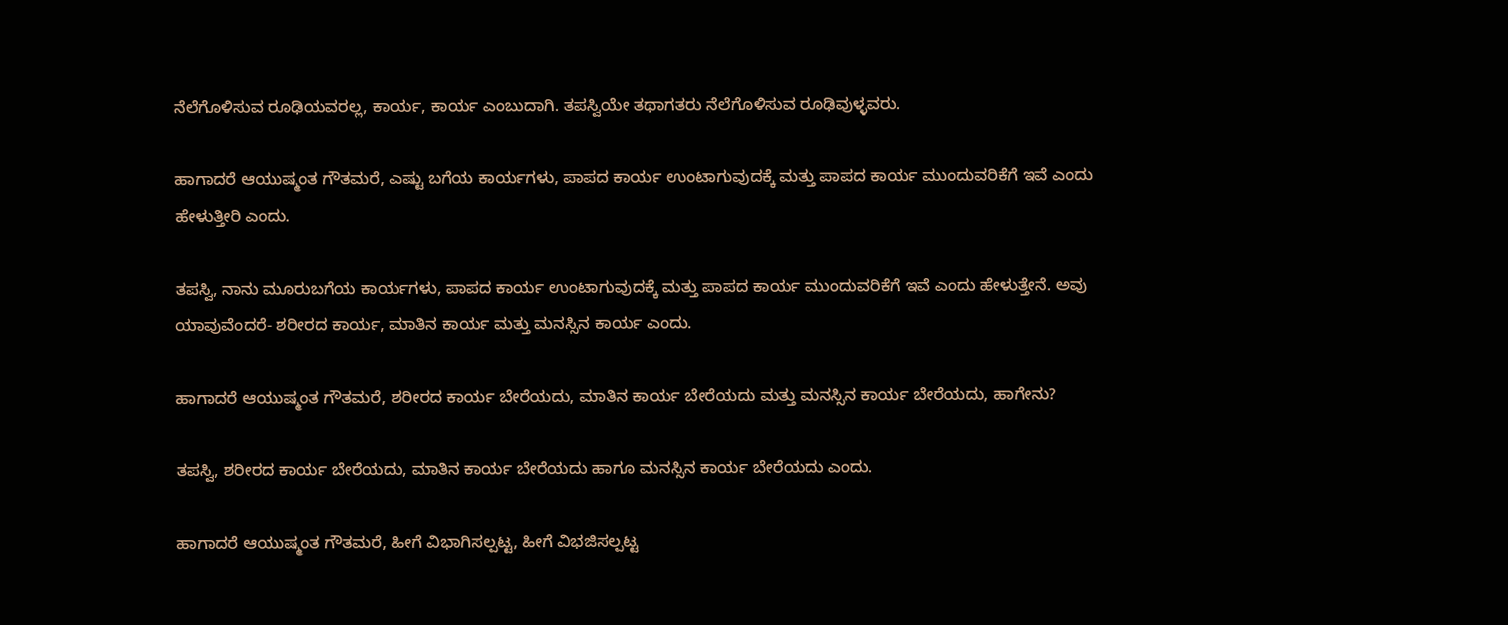ನೆಲೆಗೊಳಿಸುವ ರೂಢಿಯವರಲ್ಲ, ಕಾರ್ಯ, ಕಾರ್ಯ ಎಂಬುದಾಗಿ. ತಪಸ್ವಿಯೇ ತಥಾಗತರು ನೆಲೆಗೊಳಿಸುವ ರೂಢಿವುಳ್ಳವರು.

ಹಾಗಾದರೆ ಆಯುಷ್ಮಂತ ಗೌತಮರೆ, ಎಷ್ಟು ಬಗೆಯ ಕಾರ್ಯಗಳು, ಪಾಪದ ಕಾರ್ಯ ಉಂಟಾಗುವುದಕ್ಕೆ ಮತ್ತು ಪಾಪದ ಕಾರ್ಯ ಮುಂದುವರಿಕೆಗೆ ಇವೆ ಎಂದು ಹೇಳುತ್ತೀರಿ ಎಂದು.

ತಪಸ್ವಿ, ನಾನು ಮೂರುಬಗೆಯ ಕಾರ್ಯಗಳು, ಪಾಪದ ಕಾರ್ಯ ಉಂಟಾಗುವುದಕ್ಕೆ ಮತ್ತು ಪಾಪದ ಕಾರ್ಯ ಮುಂದುವರಿಕೆಗೆ ಇವೆ ಎಂದು ಹೇಳುತ್ತೇನೆ. ಅವು ಯಾವುವೆಂದರೆ- ಶರೀರದ ಕಾರ್ಯ, ಮಾತಿನ ಕಾರ್ಯ ಮತ್ತು ಮನಸ್ಸಿನ ಕಾರ್ಯ ಎಂದು.

ಹಾಗಾದರೆ ಆಯುಷ್ಮಂತ ಗೌತಮರೆ, ಶರೀರದ ಕಾರ್ಯ ಬೇರೆಯದು, ಮಾತಿನ ಕಾರ್ಯ ಬೇರೆಯದು ಮತ್ತು ಮನಸ್ಸಿನ ಕಾರ್ಯ ಬೇರೆಯದು, ಹಾಗೇನು?

ತಪಸ್ವಿ, ಶರೀರದ ಕಾರ್ಯ ಬೇರೆಯದು, ಮಾತಿನ ಕಾರ್ಯ ಬೇರೆಯದು ಹಾಗೂ ಮನಸ್ಸಿನ ಕಾರ್ಯ ಬೇರೆಯದು ಎಂದು.

ಹಾಗಾದರೆ ಆಯುಷ್ಮಂತ ಗೌತಮರೆ, ಹೀಗೆ ವಿಭಾಗಿಸಲ್ಪಟ್ಟ, ಹೀಗೆ ವಿಭಜಿಸಲ್ಪಟ್ಟ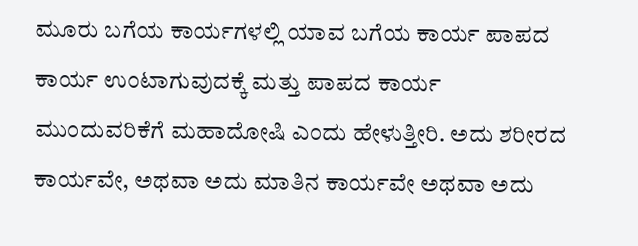ಮೂರು ಬಗೆಯ ಕಾರ್ಯಗಳಲ್ಲಿ ಯಾವ ಬಗೆಯ ಕಾರ್ಯ ಪಾಪದ ಕಾರ್ಯ ಉಂಟಾಗುವುದಕ್ಕೆ ಮತ್ತು ಪಾಪದ ಕಾರ್ಯ ಮುಂದುವರಿಕೆಗೆ ಮಹಾದೋಷಿ ಎಂದು ಹೇಳುತ್ತೀರಿ. ಅದು ಶರೀರದ ಕಾರ್ಯವೇ, ಅಥವಾ ಅದು ಮಾತಿನ ಕಾರ್ಯವೇ ಅಥವಾ ಅದು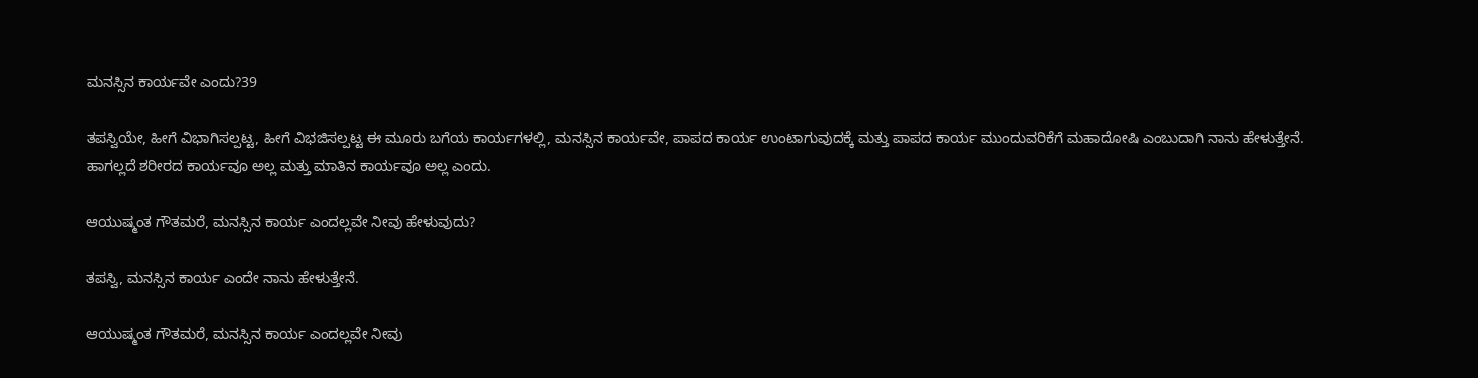ಮನಸ್ಸಿನ ಕಾರ್ಯವೇ ಎಂದು?39

ತಪಸ್ವಿಯೇ, ಹೀಗೆ ವಿಭಾಗಿಸಲ್ಪಟ್ಟ, ಹೀಗೆ ವಿಭಜಿಸಲ್ಪಟ್ಟ ಈ ಮೂರು ಬಗೆಯ ಕಾರ್ಯಗಳಲ್ಲಿ, ಮನಸ್ಸಿನ ಕಾರ್ಯವೇ, ಪಾಪದ ಕಾರ್ಯ ಉಂಟಾಗುವುದಕ್ಕೆ ಮತ್ತು ಪಾಪದ ಕಾರ್ಯ ಮುಂದುವರಿಕೆಗೆ ಮಹಾದೋಷಿ ಎಂಬುದಾಗಿ ನಾನು ಹೇಳುತ್ತೇನೆ. ಹಾಗಲ್ಲದೆ ಶರೀರದ ಕಾರ್ಯವೂ ಅಲ್ಲ ಮತ್ತು ಮಾತಿನ ಕಾರ್ಯವೂ ಅಲ್ಲ ಎಂದು.

ಆಯುಷ್ಮಂತ ಗೌತಮರೆ, ಮನಸ್ಸಿನ ಕಾರ್ಯ ಎಂದಲ್ಲವೇ ನೀವು ಹೇಳುವುದು?

ತಪಸ್ವಿ, ಮನಸ್ಸಿನ ಕಾರ್ಯ ಎಂದೇ ನಾನು ಹೇಳುತ್ತೇನೆ.

ಆಯುಷ್ಮಂತ ಗೌತಮರೆ, ಮನಸ್ಸಿನ ಕಾರ್ಯ ಎಂದಲ್ಲವೇ ನೀವು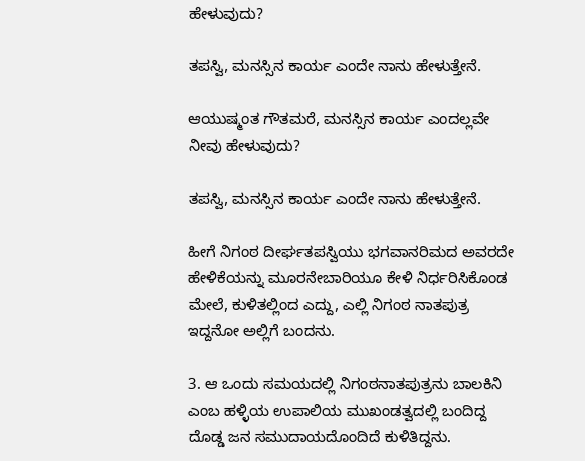ಹೇಳುವುದು?

ತಪಸ್ವಿ, ಮನಸ್ಸಿನ ಕಾರ್ಯ ಎಂದೇ ನಾನು ಹೇಳುತ್ತೇನೆ.

ಆಯುಷ್ಮಂತ ಗೌತಮರೆ, ಮನಸ್ಸಿನ ಕಾರ್ಯ ಎಂದಲ್ಲವೇ ನೀವು ಹೇಳುವುದು?

ತಪಸ್ವಿ, ಮನಸ್ಸಿನ ಕಾರ್ಯ ಎಂದೇ ನಾನು ಹೇಳುತ್ತೇನೆ.

ಹೀಗೆ ನಿಗಂಠ ದೀರ್ಘತಪಸ್ವಿಯು ಭಗವಾನರಿಮದ ಅವರದೇ ಹೇಳಿಕೆಯನ್ನು ಮೂರನೇಬಾರಿಯೂ ಕೇಳಿ ನಿರ್ಧರಿಸಿಕೊಂಡ ಮೇಲೆ, ಕುಳಿತಲ್ಲಿಂದ ಎದ್ದು, ಎಲ್ಲಿ ನಿಗಂಠ ನಾತಪುತ್ರ ಇದ್ದನೋ ಅಲ್ಲಿಗೆ ಬಂದನು.

3. ಆ ಒಂದು ಸಮಯದಲ್ಲಿ ನಿಗಂಠನಾತಪುತ್ರನು ಬಾಲಕಿನಿ ಎಂಬ ಹಳ್ಳಿಯ ಉಪಾಲಿಯ ಮುಖಂಡತ್ವದಲ್ಲಿ ಬಂದಿದ್ದ ದೊಡ್ಡ ಜನ ಸಮುದಾಯದೊಂದಿದೆ ಕುಳಿತಿದ್ದನು.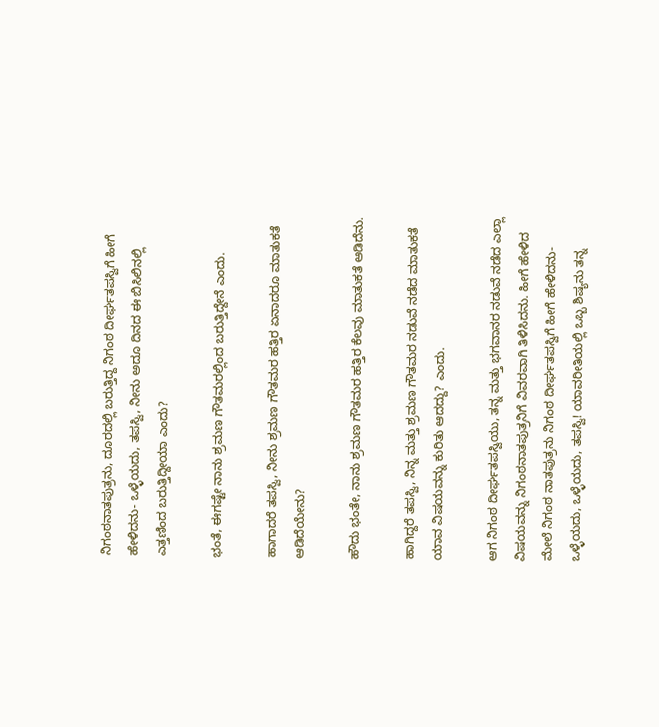ನಿಗಂಠನಾತಪುತ್ರನು, ದೂರದಲ್ಲಿ ಬರುತ್ತಿದ್ದ ನಿಗಂಠ ದೀರ್ಘತಪಸ್ವಿಗೆ ಹೀಗೆ ಹೇಳಿದನು- ಒಳ್ಳೆಯದು, ತಪಸ್ವಿ, ನೀನು ಅದೂ ದಿನದ ಈ ಬಿಸಿಲಿನಲ್ಲಿ ಎತ್ತಣಿಂದ ಬರುತ್ತಿದ್ದೀಯಾ ಎಂದು?

ಭಂತೆ, ಈಗಷ್ಟೇ ನಾನು ಶ್ರಮಣ ಗೌತಮರಲ್ಲಿಂದ ಬರುತ್ತಿದ್ದೇನೆ ಎಂದು.

ಹಾಗಾದರೆ ತಪಸ್ವಿ, ನೀನು ಶ್ರಮಣ ಗೌತಮರ ಹತ್ತಿರ ಏನಾದರೂ ಮಾತುಕತೆ ಆಡಿದೆಯೇನು?

ಹೌದು ಭಂತೇ, ನಾನು ಶ್ರಮಣ ಗೌತಮರ ಹತ್ತಿರ ಕೆಲವು ಮಾತುಕತೆ ಆಡಿದೆನು.

ಹಾಗಿದ್ದರೆ ತಪಸ್ವಿ, ನಿನ್ನ ಮತ್ತು ಶ್ರಮಣ ಗೌತಮರ ನಡುವೆ ನಡೆದ ಮಾತುಕತೆ ಯಾವ ವಿಷಯವನ್ನು ಕುರಿತು ಆದದ್ದು? ಎಂದು.

ಆಗ ನಿಗಂಠ ದೀರ್ಘತಪಸ್ವಿಯು, ತನ್ನ ಮತ್ತು ಭಗವಾನರ ನಡುವೆ ನಡೆದ ಎಲ್ಲಾ ವಿಷಯವನ್ನು ನಿಗಂಠನಾತಪುತ್ರನಿಗೆ ವಿವರವಾಗಿ ತಿಳಿಸಿದನು. ಹೀಗೆ ಹೇಳಿದ ಮೇಲೆ ನಿಗಂಠ ನಾತಪುತ್ರನು ನಿಗಂಠ ದೀರ್ಘತಪಸ್ವಿಗೆ ಹೀಗೆ ಹೇಳಿದನು- ಒಳ್ಳೆಯದು, ಒಳ್ಳೆಯದು, ತಪಸ್ವಿ! ಯಾವರೀತಿಯಲ್ಲಿ ಒಬ್ಬ ಶಿಷ್ಯನು ತನ್ನ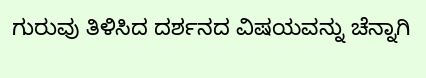ಗುರುವು ತಿಳಿಸಿದ ದರ್ಶನದ ವಿಷಯವನ್ನು ಚೆನ್ನಾಗಿ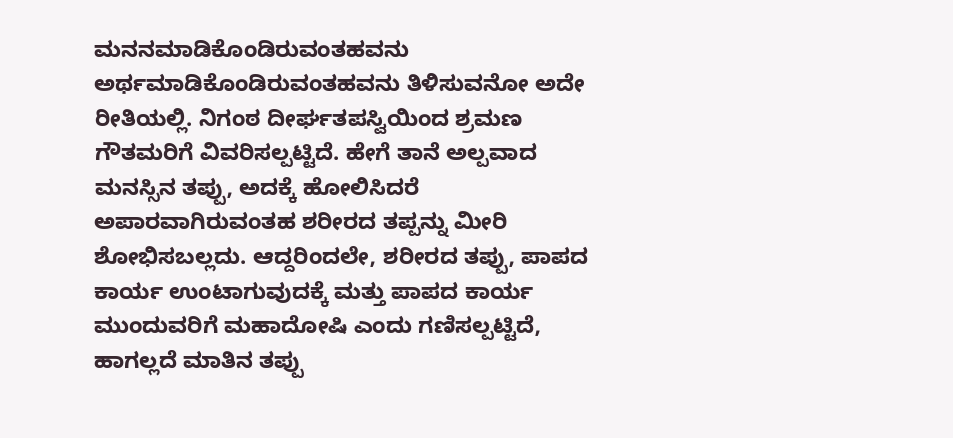ಮನನಮಾಡಿಕೊಂಡಿರುವಂತಹವನು ಅರ್ಥಮಾಡಿಕೊಂಡಿರುವಂತಹವನು ತಿಳಿಸುವನೋ ಅದೇ ರೀತಿಯಲ್ಲಿ. ನಿಗಂಠ ದೀರ್ಘತಪಸ್ವಿಯಿಂದ ಶ್ರಮಣ ಗೌತಮರಿಗೆ ವಿವರಿಸಲ್ಪಟ್ಟಿದೆ. ಹೇಗೆ ತಾನೆ ಅಲ್ಪವಾದ ಮನಸ್ಸಿನ ತಪ್ಪು, ಅದಕ್ಕೆ ಹೋಲಿಸಿದರೆ ಅಪಾರವಾಗಿರುವಂತಹ ಶರೀರದ ತಪ್ಪನ್ನು ಮೀರಿ ಶೋಭಿಸಬಲ್ಲದು. ಆದ್ದರಿಂದಲೇ, ಶರೀರದ ತಪ್ಪು, ಪಾಪದ ಕಾರ್ಯ ಉಂಟಾಗುವುದಕ್ಕೆ ಮತ್ತು ಪಾಪದ ಕಾರ್ಯ ಮುಂದುವರಿಗೆ ಮಹಾದೋಷಿ ಎಂದು ಗಣಿಸಲ್ಪಟ್ಟಿದೆ, ಹಾಗಲ್ಲದೆ ಮಾತಿನ ತಪ್ಪು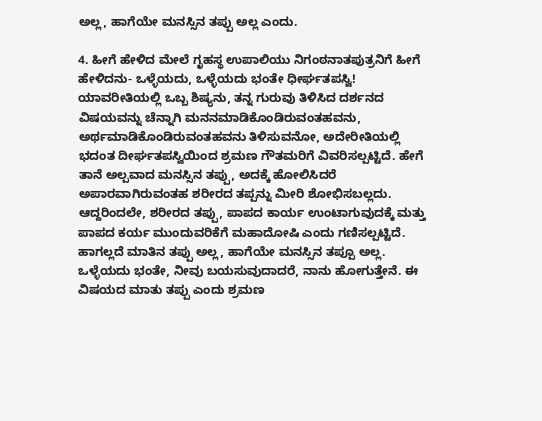ಅಲ್ಲ, ಹಾಗೆಯೇ ಮನಸ್ಸಿನ ತಪ್ಪು ಅಲ್ಲ ಎಂದು.

4. ಹೀಗೆ ಹೇಳಿದ ಮೇಲೆ ಗೃಹಸ್ಥ ಉಪಾಲಿಯು ನಿಗಂಠನಾತಪುತ್ರನಿಗೆ ಹೀಗೆ ಹೇಳಿದನು- ಒಳ್ಳೆಯದು, ಒಳ್ಳೆಯದು ಭಂತೇ ಧೀರ್ಘತಪಸ್ವಿ! ಯಾವರೀತಿಯಲ್ಲಿ ಒಬ್ಬ ಶಿಷ್ಯನು, ತನ್ನ ಗುರುವು ತಿಳಿಸಿದ ದರ್ಶನದ ವಿಷಯವನ್ನು ಚೆನ್ನಾಗಿ ಮನನಮಾಡಿಕೊಂಡಿರುವಂತಹವನು, ಅರ್ಥಮಾಡಿಕೊಂಡಿರುವಂತಹವನು ತಿಳಿಸುವನೋ, ಅದೇರೀತಿಯಲ್ಲಿ ಭದಂತ ದೀರ್ಘತಪಸ್ವಿಯಿಂದ ಶ್ರಮಣ ಗೌತಮರಿಗೆ ವಿವರಿಸಲ್ಪಟ್ಟಿದೆ. ಹೇಗೆ ತಾನೆ ಅಲ್ಪವಾದ ಮನಸ್ಸಿನ ತಪ್ಪು, ಅದಕ್ಕೆ ಹೋಲಿಸಿದರೆ ಅಪಾರವಾಗಿರುವಂತಹ ಶರೀರದ ತಪ್ಪನ್ನು ಮೀರಿ ಶೋಭಿಸಬಲ್ಲದು. ಆದ್ದರಿಂದಲೇ, ಶರೀರದ ತಪ್ಪು, ಪಾಪದ ಕಾರ್ಯ ಉಂಟಾಗುವುದಕ್ಕೆ ಮತ್ತು ಪಾಪದ ಕರ್ಯ ಮುಂದುವರಿಕೆಗೆ ಮಹಾದೋಷಿ ಎಂದು ಗಣಿಸಲ್ಪಟ್ಟಿದೆ. ಹಾಗಲ್ಲದೆ ಮಾತಿನ ತಪ್ಪು ಅಲ್ಲ, ಹಾಗೆಯೇ ಮನಸ್ಸಿನ ತಪ್ಪೂ ಅಲ್ಲ. ಒಳ್ಳೆಯದು ಭಂತೇ, ನೀವು ಬಯಸುವುದಾದರೆ, ನಾನು ಹೋಗುತ್ತೇನೆ. ಈ ವಿಷಯದ ಮಾತು ತಪ್ಪು ಎಂದು ಶ್ರಮಣ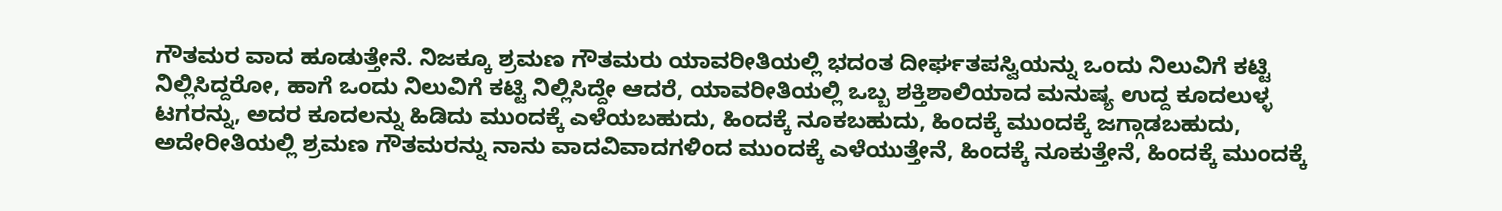ಗೌತಮರ ವಾದ ಹೂಡುತ್ತೇನೆ. ನಿಜಕ್ಕೂ ಶ್ರಮಣ ಗೌತಮರು ಯಾವರೀತಿಯಲ್ಲಿ ಭದಂತ ದೀರ್ಘತಪಸ್ವಿಯನ್ನು ಒಂದು ನಿಲುವಿಗೆ ಕಟ್ಟಿ ನಿಲ್ಲಿಸಿದ್ದರೋ, ಹಾಗೆ ಒಂದು ನಿಲುವಿಗೆ ಕಟ್ಟಿ ನಿಲ್ಲಿಸಿದ್ದೇ ಆದರೆ, ಯಾವರೀತಿಯಲ್ಲಿ ಒಬ್ಬ ಶಕ್ತಿಶಾಲಿಯಾದ ಮನುಷ್ಯ ಉದ್ದ ಕೂದಲುಳ್ಳ ಟಗರನ್ನು, ಅದರ ಕೂದಲನ್ನು ಹಿಡಿದು ಮುಂದಕ್ಕೆ ಎಳೆಯಬಹುದು, ಹಿಂದಕ್ಕೆ ನೂಕಬಹುದು, ಹಿಂದಕ್ಕೆ ಮುಂದಕ್ಕೆ ಜಗ್ಗಾಡಬಹುದು, ಅದೇರೀತಿಯಲ್ಲಿ ಶ್ರಮಣ ಗೌತಮರನ್ನು ನಾನು ವಾದವಿವಾದಗಳಿಂದ ಮುಂದಕ್ಕೆ ಎಳೆಯುತ್ತೇನೆ, ಹಿಂದಕ್ಕೆ ನೂಕುತ್ತೇನೆ, ಹಿಂದಕ್ಕೆ ಮುಂದಕ್ಕೆ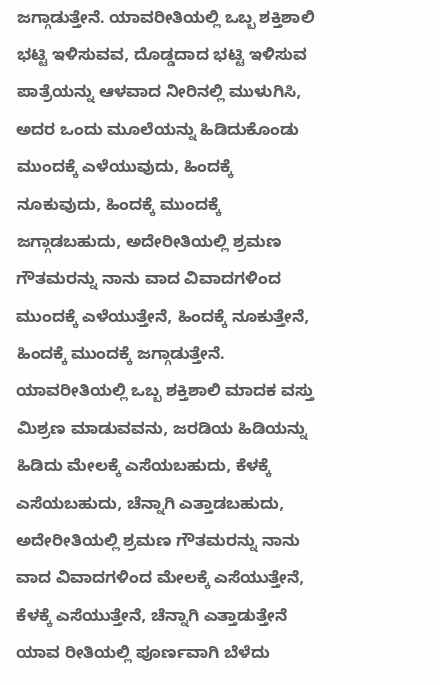ಜಗ್ಗಾಡುತ್ತೇನೆ. ಯಾವರೀತಿಯಲ್ಲಿ ಒಬ್ಬ ಶಕ್ತಿಶಾಲಿ ಭಟ್ಟಿ ಇಳಿಸುವವ, ದೊಡ್ಡದಾದ ಭಟ್ಟಿ ಇಳಿಸುವ ಪಾತ್ರೆಯನ್ನು ಆಳವಾದ ನೀರಿನಲ್ಲಿ ಮುಳುಗಿಸಿ, ಅದರ ಒಂದು ಮೂಲೆಯನ್ನು ಹಿಡಿದುಕೊಂಡು ಮುಂದಕ್ಕೆ ಎಳೆಯುವುದು, ಹಿಂದಕ್ಕೆ ನೂಕುವುದು, ಹಿಂದಕ್ಕೆ ಮುಂದಕ್ಕೆ ಜಗ್ಗಾಡಬಹುದು, ಅದೇರೀತಿಯಲ್ಲಿ ಶ್ರಮಣ ಗೌತಮರನ್ನು ನಾನು ವಾದ ವಿವಾದಗಳಿಂದ ಮುಂದಕ್ಕೆ ಎಳೆಯುತ್ತೇನೆ, ಹಿಂದಕ್ಕೆ ನೂಕುತ್ತೇನೆ, ಹಿಂದಕ್ಕೆ ಮುಂದಕ್ಕೆ ಜಗ್ಗಾಡುತ್ತೇನೆ. ಯಾವರೀತಿಯಲ್ಲಿ ಒಬ್ಬ ಶಕ್ತಿಶಾಲಿ ಮಾದಕ ವಸ್ತು ಮಿಶ್ರಣ ಮಾಡುವವನು, ಜರಡಿಯ ಹಿಡಿಯನ್ನು ಹಿಡಿದು ಮೇಲಕ್ಕೆ ಎಸೆಯಬಹುದು, ಕೆಳಕ್ಕೆ ಎಸೆಯಬಹುದು, ಚೆನ್ನಾಗಿ ಎತ್ತಾಡಬಹುದು, ಅದೇರೀತಿಯಲ್ಲಿ ಶ್ರಮಣ ಗೌತಮರನ್ನು ನಾನು ವಾದ ವಿವಾದಗಳಿಂದ ಮೇಲಕ್ಕೆ ಎಸೆಯುತ್ತೇನೆ, ಕೆಳಕ್ಕೆ ಎಸೆಯುತ್ತೇನೆ, ಚೆನ್ನಾಗಿ ಎತ್ತಾಡುತ್ತೇನೆ ಯಾವ ರೀತಿಯಲ್ಲಿ ಪೂರ್ಣವಾಗಿ ಬೆಳೆದು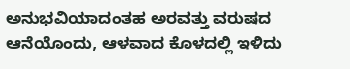ಅನುಭವಿಯಾದಂತಹ ಅರವತ್ತು ವರುಷದ ಆನೆಯೊಂದು, ಆಳವಾದ ಕೊಳದಲ್ಲಿ ಇಳಿದು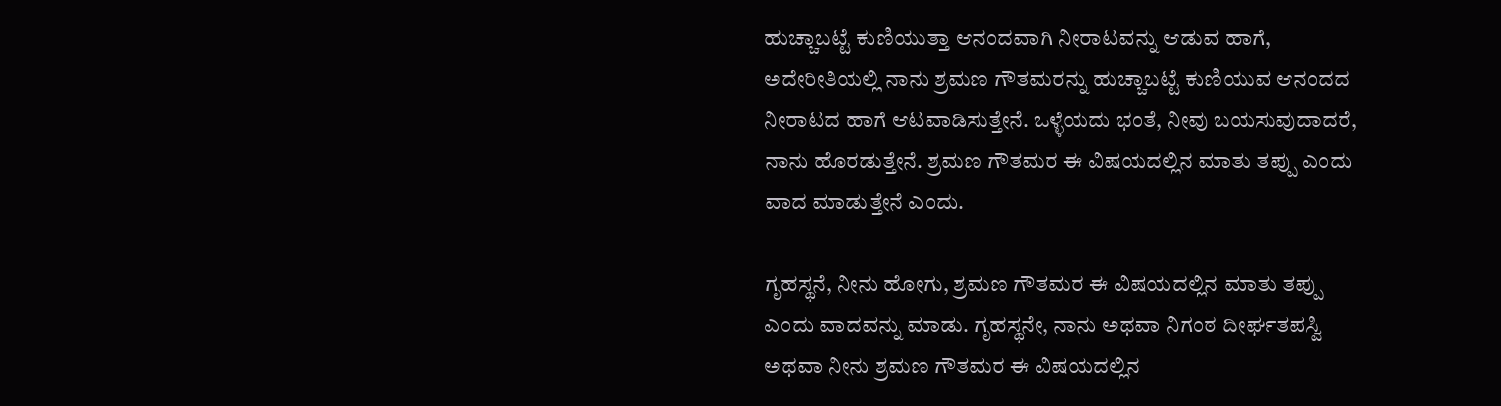ಹುಚ್ಚಾಬಟ್ಟೆ ಕುಣಿಯುತ್ತಾ ಆನಂದವಾಗಿ ನೀರಾಟವನ್ನು ಆಡುವ ಹಾಗೆ, ಅದೇರೀತಿಯಲ್ಲಿ ನಾನು ಶ್ರಮಣ ಗೌತಮರನ್ನು ಹುಚ್ಚಾಬಟ್ಟೆ ಕುಣಿಯುವ ಆನಂದದ ನೀರಾಟದ ಹಾಗೆ ಆಟವಾಡಿಸುತ್ತೇನೆ. ಒಳ್ಳೆಯದು ಭಂತೆ, ನೀವು ಬಯಸುವುದಾದರೆ, ನಾನು ಹೊರಡುತ್ತೇನೆ. ಶ್ರಮಣ ಗೌತಮರ ಈ ವಿಷಯದಲ್ಲಿನ ಮಾತು ತಪ್ಪು ಎಂದು ವಾದ ಮಾಡುತ್ತೇನೆ ಎಂದು.

ಗೃಹಸ್ಥನೆ, ನೀನು ಹೋಗು, ಶ್ರಮಣ ಗೌತಮರ ಈ ವಿಷಯದಲ್ಲಿನ ಮಾತು ತಪ್ಪು ಎಂದು ವಾದವನ್ನು ಮಾಡು. ಗೃಹಸ್ಥನೇ, ನಾನು ಅಥವಾ ನಿಗಂಠ ದೀರ್ಘತಪಸ್ವಿ ಅಥವಾ ನೀನು ಶ್ರಮಣ ಗೌತಮರ ಈ ವಿಷಯದಲ್ಲಿನ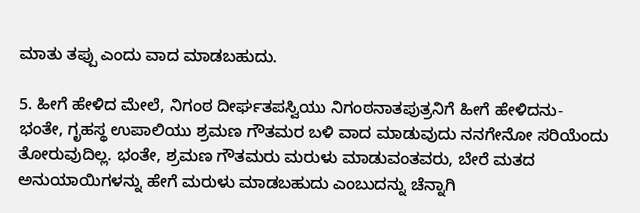ಮಾತು ತಪ್ಪು ಎಂದು ವಾದ ಮಾಡಬಹುದು.

5. ಹೀಗೆ ಹೇಳಿದ ಮೇಲೆ, ನಿಗಂಠ ದೀರ್ಘತಪಸ್ವಿಯು ನಿಗಂಠನಾತಪುತ್ರನಿಗೆ ಹೀಗೆ ಹೇಳಿದನು- ಭಂತೇ, ಗೃಹಸ್ಥ ಉಪಾಲಿಯು ಶ್ರಮಣ ಗೌತಮರ ಬಳಿ ವಾದ ಮಾಡುವುದು ನನಗೇನೋ ಸರಿಯೆಂದು ತೋರುವುದಿಲ್ಲ. ಭಂತೇ, ಶ್ರಮಣ ಗೌತಮರು ಮರುಳು ಮಾಡುವಂತವರು, ಬೇರೆ ಮತದ ಅನುಯಾಯಿಗಳನ್ನು ಹೇಗೆ ಮರುಳು ಮಾಡಬಹುದು ಎಂಬುದನ್ನು ಚೆನ್ನಾಗಿ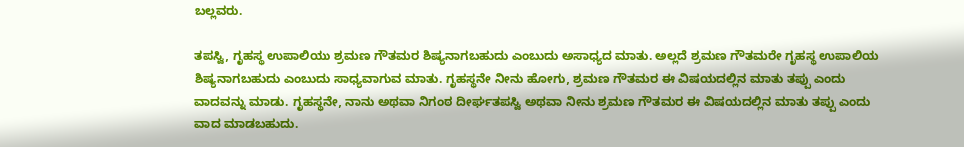ಬಲ್ಲವರು.

ತಪಸ್ವಿ, ಗೃಹಸ್ಥ ಉಪಾಲಿಯು ಶ್ರಮಣ ಗೌತಮರ ಶಿಷ್ಯನಾಗಬಹುದು ಎಂಬುದು ಅಸಾಧ್ಯದ ಮಾತು. ಅಲ್ಲದೆ ಶ್ರಮಣ ಗೌತಮರೇ ಗೃಹಸ್ಥ ಉಪಾಲಿಯ ಶಿಷ್ಯನಾಗಬಹುದು ಎಂಬುದು ಸಾಧ್ಯವಾಗುವ ಮಾತು. ಗೃಹಸ್ಥನೇ ನೀನು ಹೋಗು, ಶ್ರಮಣ ಗೌತಮರ ಈ ವಿಷಯದಲ್ಲಿನ ಮಾತು ತಪ್ಪು ಎಂದು ವಾದವನ್ನು ಮಾಡು. ಗೃಹಸ್ಥನೇ, ನಾನು ಅಥವಾ ನಿಗಂಠ ದೀರ್ಘತಪಸ್ವಿ ಅಥವಾ ನೀನು ಶ್ರಮಣ ಗೌತಮರ ಈ ವಿಷಯದಲ್ಲಿನ ಮಾತು ತಪ್ಪು ಎಂದು ವಾದ ಮಾಡಬಹುದು.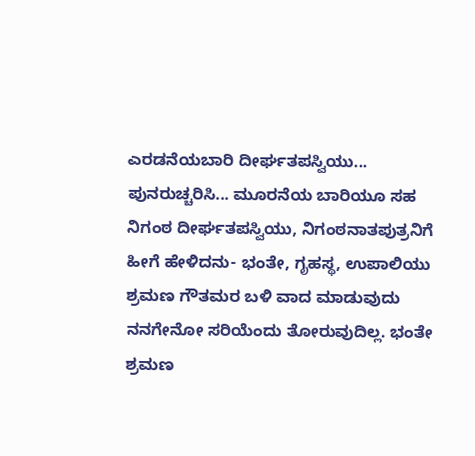ಎರಡನೆಯಬಾರಿ ದೀರ್ಘತಪಸ್ವಿಯು... ಪುನರುಚ್ಚರಿಸಿ... ಮೂರನೆಯ ಬಾರಿಯೂ ಸಹ ನಿಗಂಠ ದೀರ್ಘತಪಸ್ವಿಯು, ನಿಗಂಠನಾತಪುತ್ರನಿಗೆ ಹೀಗೆ ಹೇಳಿದನು- ಭಂತೇ, ಗೃಹಸ್ಥ, ಉಪಾಲಿಯು ಶ್ರಮಣ ಗೌತಮರ ಬಳಿ ವಾದ ಮಾಡುವುದು ನನಗೇನೋ ಸರಿಯೆಂದು ತೋರುವುದಿಲ್ಲ. ಭಂತೇ ಶ್ರಮಣ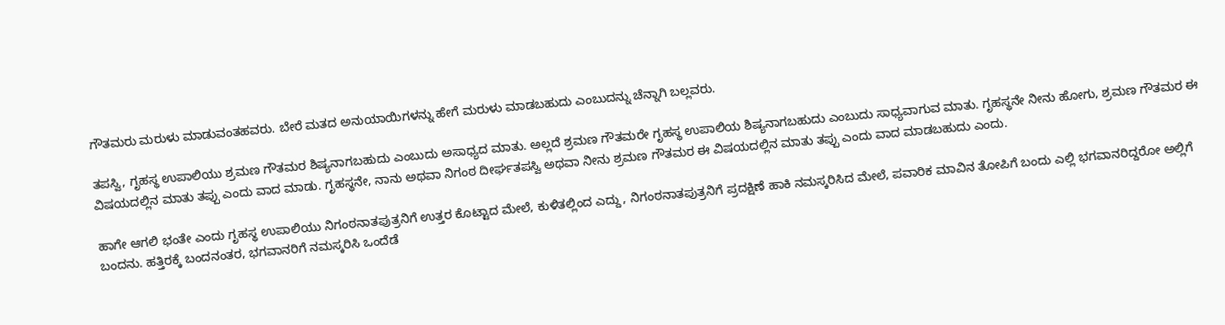ಗೌತಮರು ಮರುಳು ಮಾಡುವಂತಹವರು. ಬೇರೆ ಮತದ ಅನುಯಾಯಿಗಳನ್ನು ಹೇಗೆ ಮರುಳು ಮಾಡಬಹುದು ಎಂಬುದನ್ನು ಚೆನ್ನಾಗಿ ಬಲ್ಲವರು.

ತಪಸ್ವಿ, ಗೃಹಸ್ಥ ಉಪಾಲಿಯು ಶ್ರಮಣ ಗೌತಮರ ಶಿಷ್ಯನಾಗಬಹುದು ಎಂಬುದು ಅಸಾಧ್ಯದ ಮಾತು. ಅಲ್ಲದೆ ಶ್ರಮಣ ಗೌತಮರೇ ಗೃಹಸ್ಥ ಉಪಾಲಿಯ ಶಿಷ್ಯನಾಗಬಹುದು ಎಂಬುದು ಸಾಧ್ಯವಾಗುವ ಮಾತು. ಗೃಹಸ್ಥನೇ ನೀನು ಹೋಗು, ಶ್ರಮಣ ಗೌತಮರ ಈ ವಿಷಯದಲ್ಲಿನ ಮಾತು ತಪ್ಪು ಎಂದು ವಾದ ಮಾಡು. ಗೃಹಸ್ಥನೇ, ನಾನು ಅಥವಾ ನಿಗಂಠ ದೀರ್ಘತಪಸ್ವಿ ಅಥವಾ ನೀನು ಶ್ರಮಣ ಗೌತಮರ ಈ ವಿಷಯದಲ್ಲಿನ ಮಾತು ತಪ್ಪು ಎಂದು ವಾದ ಮಾಡಬಹುದು ಎಂದು.

ಹಾಗೇ ಆಗಲಿ ಭಂತೇ ಎಂದು ಗೃಹಸ್ಥ ಉಪಾಲಿಯು ನಿಗಂಠನಾತಪುತ್ರನಿಗೆ ಉತ್ತರ ಕೊಟ್ಟಾದ ಮೇಲೆ, ಕುಳಿತಲ್ಲಿಂದ ಎದ್ದು, ನಿಗಂಠನಾತಪುತ್ರನಿಗೆ ಪ್ರದಕ್ಷಿಣೆ ಹಾಕಿ ನಮಸ್ಕರಿಸಿದ ಮೇಲೆ, ಪವಾರಿಕ ಮಾವಿನ ತೋಪಿಗೆ ಬಂದು ಎಲ್ಲಿ ಭಗವಾನರಿದ್ದರೋ ಅಲ್ಲಿಗೆ ಬಂದನು. ಹತ್ತಿರಕ್ಕೆ ಬಂದನಂತರ, ಭಗವಾನರಿಗೆ ನಮಸ್ಕರಿಸಿ ಒಂದೆಡೆ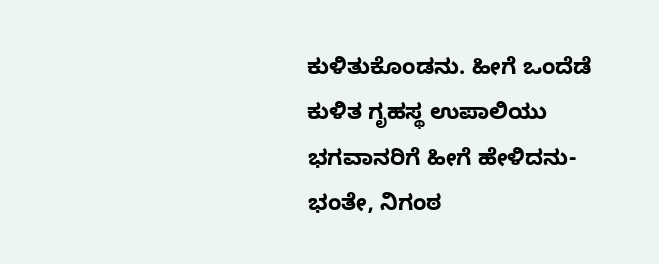ಕುಳಿತುಕೊಂಡನು. ಹೀಗೆ ಒಂದೆಡೆ ಕುಳಿತ ಗೃಹಸ್ಥ ಉಪಾಲಿಯು ಭಗವಾನರಿಗೆ ಹೀಗೆ ಹೇಳಿದನು- ಭಂತೇ, ನಿಗಂಠ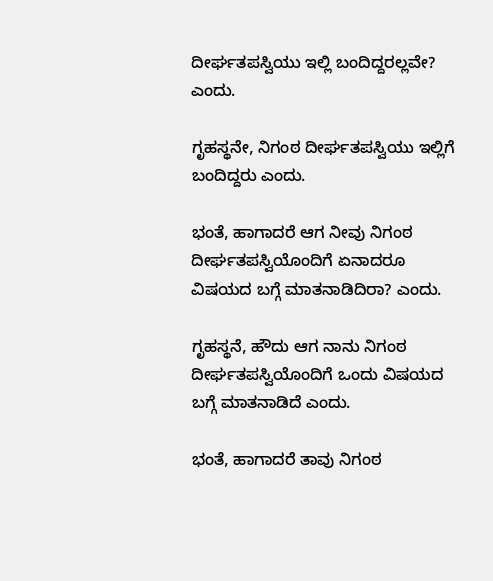ದೀರ್ಘತಪಸ್ವಿಯು ಇಲ್ಲಿ ಬಂದಿದ್ದರಲ್ಲವೇ? ಎಂದು.

ಗೃಹಸ್ಥನೇ, ನಿಗಂಠ ದೀರ್ಘತಪಸ್ವಿಯು ಇಲ್ಲಿಗೆ ಬಂದಿದ್ದರು ಎಂದು.

ಭಂತೆ, ಹಾಗಾದರೆ ಆಗ ನೀವು ನಿಗಂಠ ದೀರ್ಘತಪಸ್ವಿಯೊಂದಿಗೆ ಏನಾದರೂ ವಿಷಯದ ಬಗ್ಗೆ ಮಾತನಾಡಿದಿರಾ? ಎಂದು.

ಗೃಹಸ್ಥನೆ, ಹೌದು ಆಗ ನಾನು ನಿಗಂಠ ದೀರ್ಘತಪಸ್ವಿಯೊಂದಿಗೆ ಒಂದು ವಿಷಯದ ಬಗ್ಗೆ ಮಾತನಾಡಿದೆ ಎಂದು.

ಭಂತೆ, ಹಾಗಾದರೆ ತಾವು ನಿಗಂಠ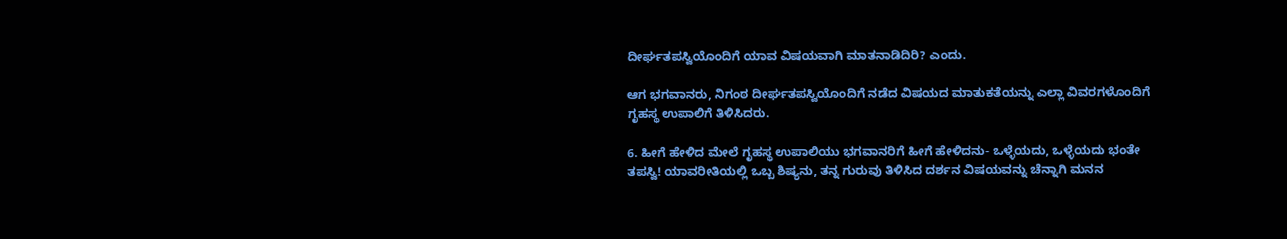ದೀರ್ಘತಪಸ್ವಿಯೊಂದಿಗೆ ಯಾವ ವಿಷಯವಾಗಿ ಮಾತನಾಡಿದಿರಿ? ಎಂದು.

ಆಗ ಭಗವಾನರು, ನಿಗಂಠ ದೀರ್ಘತಪಸ್ವಿಯೊಂದಿಗೆ ನಡೆದ ವಿಷಯದ ಮಾತುಕತೆಯನ್ನು ಎಲ್ಲಾ ವಿವರಗಳೊಂದಿಗೆ ಗೃಹಸ್ಥ ಉಪಾಲಿಗೆ ತಿಳಿಸಿದರು.

6. ಹೀಗೆ ಹೇಳಿದ ಮೇಲೆ ಗೃಹಸ್ಥ ಉಪಾಲಿಯು ಭಗವಾನರಿಗೆ ಹೀಗೆ ಹೇಳಿದನು- ಒಳ್ಳೆಯದು, ಒಳ್ಳೆಯದು ಭಂತೇ ತಪಸ್ವಿ! ಯಾವರೀತಿಯಲ್ಲಿ ಒಬ್ಬ ಶಿಷ್ಯನು, ತನ್ನ ಗುರುವು ತಿಳಿಸಿದ ದರ್ಶನ ವಿಷಯವನ್ನು ಚೆನ್ನಾಗಿ ಮನನ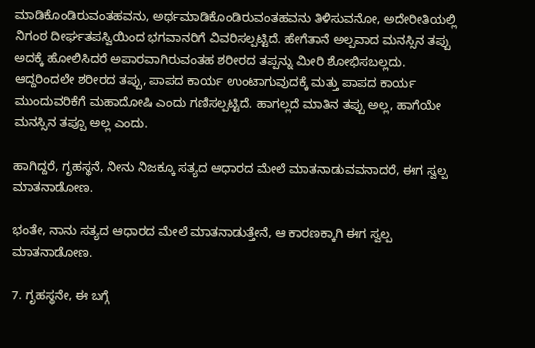ಮಾಡಿಕೊಂಡಿರುವಂತಹವನು, ಅರ್ಥಮಾಡಿಕೊಂಡಿರುವಂತಹವನು ತಿಳಿಸುವನೋ, ಅದೇರೀತಿಯಲ್ಲಿ ನಿಗಂಠ ದೀರ್ಘತಪಸ್ವಿಯಿಂದ ಭಗವಾನರಿಗೆ ವಿವರಿಸಲ್ಪಟ್ಟಿದೆ. ಹೇಗೆತಾನೆ ಅಲ್ಪವಾದ ಮನಸ್ಸಿನ ತಪ್ಪು ಅದಕ್ಕೆ ಹೋಲಿಸಿದರೆ ಅಪಾರವಾಗಿರುವಂತಹ ಶರೀರದ ತಪ್ಪನ್ನು ಮೀರಿ ಶೋಭಿಸಬಲ್ಲದು. ಆದ್ದರಿಂದಲೇ ಶರೀರದ ತಪ್ಪು, ಪಾಪದ ಕಾರ್ಯ ಉಂಟಾಗುವುದಕ್ಕೆ ಮತ್ತು ಪಾಪದ ಕಾರ್ಯ ಮುಂದುವರಿಕೆಗೆ ಮಹಾದೋಷಿ ಎಂದು ಗಣಿಸಲ್ಪಟ್ಟಿದೆ. ಹಾಗಲ್ಲದೆ ಮಾತಿನ ತಪ್ಪು ಅಲ್ಲ, ಹಾಗೆಯೇ ಮನಸ್ಸಿನ ತಪ್ಪೂ ಅಲ್ಲ ಎಂದು.

ಹಾಗಿದ್ದರೆ, ಗೃಹಸ್ಥನೆ, ನೀನು ನಿಜಕ್ಕೂ ಸತ್ಯದ ಆಧಾರದ ಮೇಲೆ ಮಾತನಾಡುವವನಾದರೆ, ಈಗ ಸ್ವಲ್ಪ ಮಾತನಾಡೋಣ.

ಭಂತೇ, ನಾನು ಸತ್ಯದ ಆಧಾರದ ಮೇಲೆ ಮಾತನಾಡುತ್ತೇನೆ, ಆ ಕಾರಣಕ್ಕಾಗಿ ಈಗ ಸ್ವಲ್ಪ ಮಾತನಾಡೋಣ.

7. ಗೃಹಸ್ಥನೇ, ಈ ಬಗ್ಗೆ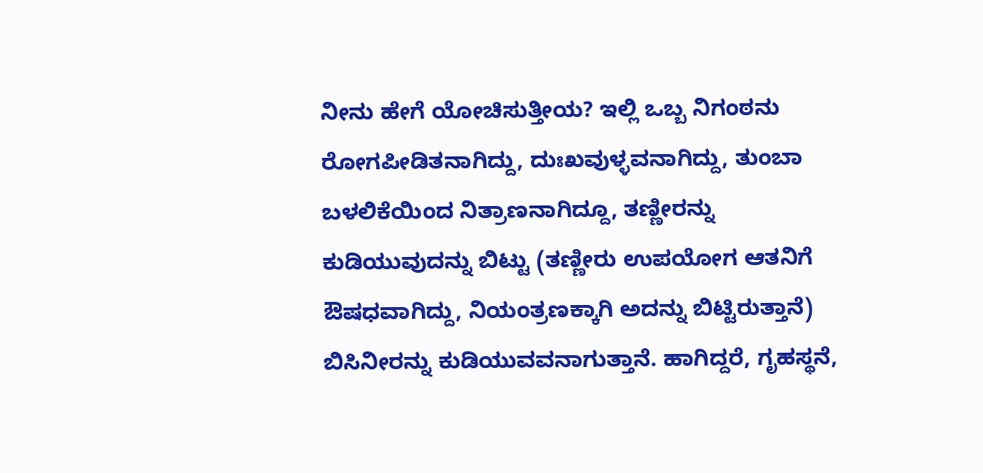ನೀನು ಹೇಗೆ ಯೋಚಿಸುತ್ತೀಯ? ಇಲ್ಲಿ ಒಬ್ಬ ನಿಗಂಠನು ರೋಗಪೀಡಿತನಾಗಿದ್ದು, ದುಃಖವುಳ್ಳವನಾಗಿದ್ದು, ತುಂಬಾ ಬಳಲಿಕೆಯಿಂದ ನಿತ್ರಾಣನಾಗಿದ್ದೂ, ತಣ್ಣೀರನ್ನು ಕುಡಿಯುವುದನ್ನು ಬಿಟ್ಟು (ತಣ್ಣೀರು ಉಪಯೋಗ ಆತನಿಗೆ ಔಷಧವಾಗಿದ್ದು, ನಿಯಂತ್ರಣಕ್ಕಾಗಿ ಅದನ್ನು ಬಿಟ್ಟಿರುತ್ತಾನೆ) ಬಿಸಿನೀರನ್ನು ಕುಡಿಯುವವನಾಗುತ್ತಾನೆ. ಹಾಗಿದ್ದರೆ, ಗೃಹಸ್ಥನೆ,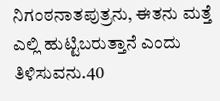ನಿಗಂಠನಾತಪುತ್ರನು, ಈತನು ಮತ್ತೆ ಎಲ್ಲಿ ಹುಟ್ಟಿಬರುತ್ತಾನೆ ಎಂದು ತಿಳಿಸುವನು.40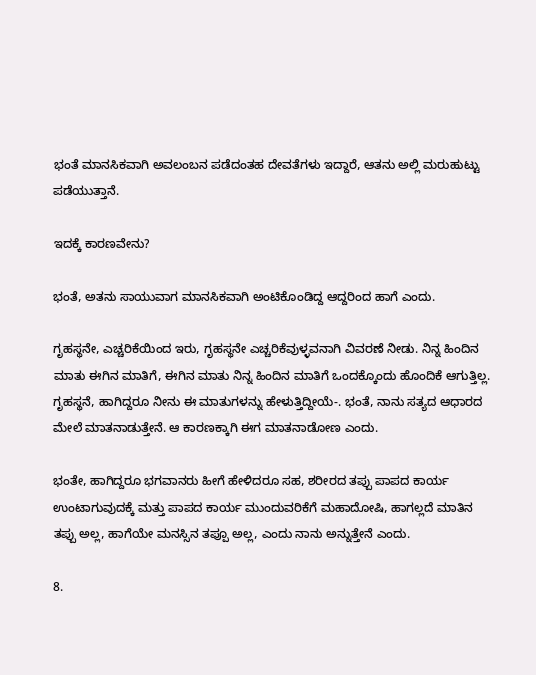ಭಂತೆ ಮಾನಸಿಕವಾಗಿ ಅವಲಂಬನ ಪಡೆದಂತಹ ದೇವತೆಗಳು ಇದ್ದಾರೆ, ಆತನು ಅಲ್ಲಿ ಮರುಹುಟ್ಟು ಪಡೆಯುತ್ತಾನೆ.

ಇದಕ್ಕೆ ಕಾರಣವೇನು?

ಭಂತೆ, ಅತನು ಸಾಯುವಾಗ ಮಾನಸಿಕವಾಗಿ ಅಂಟಿಕೊಂಡಿದ್ದ ಆದ್ದರಿಂದ ಹಾಗೆ ಎಂದು.

ಗೃಹಸ್ಥನೇ, ಎಚ್ಚರಿಕೆಯಿಂದ ಇರು, ಗೃಹಸ್ಥನೇ ಎಚ್ಚರಿಕೆವುಳ್ಳವನಾಗಿ ವಿವರಣೆ ನೀಡು. ನಿನ್ನ ಹಿಂದಿನ ಮಾತು ಈಗಿನ ಮಾತಿಗೆ, ಈಗಿನ ಮಾತು ನಿನ್ನ ಹಿಂದಿನ ಮಾತಿಗೆ ಒಂದಕ್ಕೊಂದು ಹೊಂದಿಕೆ ಆಗುತ್ತಿಲ್ಲ. ಗೃಹಸ್ಥನೆ, ಹಾಗಿದ್ದರೂ ನೀನು ಈ ಮಾತುಗಳನ್ನು ಹೇಳುತ್ತಿದ್ದೀಯೆ-. ಭಂತೆ, ನಾನು ಸತ್ಯದ ಆಧಾರದ ಮೇಲೆ ಮಾತನಾಡುತ್ತೇನೆ. ಆ ಕಾರಣಕ್ಕಾಗಿ ಈಗ ಮಾತನಾಡೋಣ ಎಂದು.

ಭಂತೇ, ಹಾಗಿದ್ದರೂ ಭಗವಾನರು ಹೀಗೆ ಹೇಳಿದರೂ ಸಹ, ಶರೀರದ ತಪ್ಪು ಪಾಪದ ಕಾರ್ಯ ಉಂಟಾಗುವುದಕ್ಕೆ ಮತ್ತು ಪಾಪದ ಕಾರ್ಯ ಮುಂದುವರಿಕೆಗೆ ಮಹಾದೋಷಿ, ಹಾಗಲ್ಲದೆ ಮಾತಿನ ತಪ್ಪು ಅಲ್ಲ, ಹಾಗೆಯೇ ಮನಸ್ಸಿನ ತಪ್ಪೂ ಅಲ್ಲ, ಎಂದು ನಾನು ಅನ್ನುತ್ತೇನೆ ಎಂದು.

8.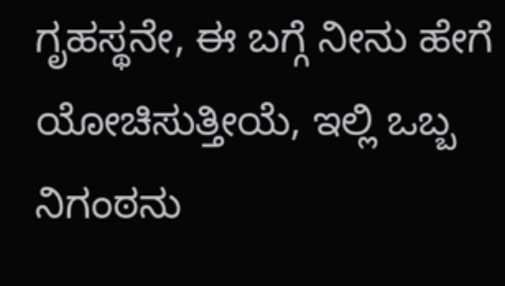ಗೃಹಸ್ಥನೇ, ಈ ಬಗ್ಗೆ ನೀನು ಹೇಗೆ ಯೋಚಿಸುತ್ತೀಯೆ, ಇಲ್ಲಿ ಒಬ್ಬ ನಿಗಂಠನು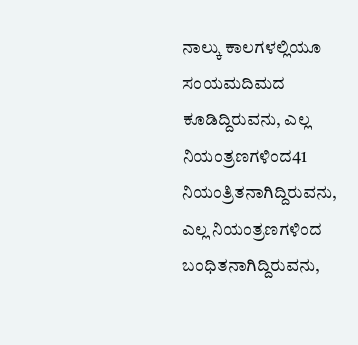ನಾಲ್ಕು ಕಾಲಗಳಲ್ಲಿಯೂ ಸಂಯಮದಿಮದ ಕೂಡಿದ್ದಿರುವನು, ಎಲ್ಲ ನಿಯಂತ್ರಣಗಳಿಂದ41 ನಿಯಂತ್ರಿತನಾಗಿದ್ದಿರುವನು, ಎಲ್ಲ ನಿಯಂತ್ರಣಗಳಿಂದ ಬಂಧಿತನಾಗಿದ್ದಿರುವನು,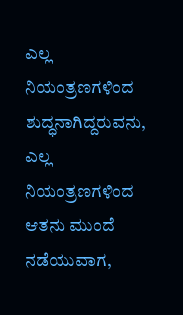ಎಲ್ಲ ನಿಯಂತ್ರಣಗಳಿಂದ ಶುದ್ಧನಾಗಿದ್ದರುವನು, ಎಲ್ಲ ನಿಯಂತ್ರಣಗಳಿಂದ ಆತನು ಮುಂದೆ ನಡೆಯುವಾಗ,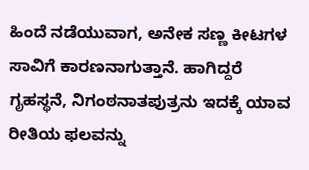ಹಿಂದೆ ನಡೆಯುವಾಗ, ಅನೇಕ ಸಣ್ಣ ಕೀಟಗಳ ಸಾವಿಗೆ ಕಾರಣನಾಗುತ್ತಾನೆ. ಹಾಗಿದ್ದರೆ ಗೃಹಸ್ಥನೆ, ನಿಗಂಠನಾತಪುತ್ರನು ಇದಕ್ಕೆ ಯಾವ ರೀತಿಯ ಫಲವನ್ನು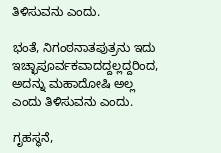ತಿಳಿಸುವನು ಎಂದು.

ಭಂತೆ, ನಿಗಂಠನಾತಪುತ್ರನು ಇದು ಇಚ್ಛಾಪೂರ್ವಕವಾದದ್ದಲ್ಲದ್ದರಿಂದ, ಅದನ್ನು ಮಹಾದೋಷಿ ಅಲ್ಲ ಎಂದು ತಿಳಿಸುವನು ಎಂದು.

ಗೃಹಸ್ಥನೆ,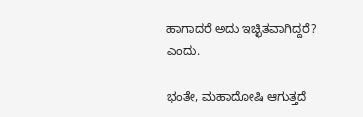ಹಾಗಾದರೆ ಅದು ಇಚ್ಛಿತವಾಗಿದ್ದರೆ? ಎಂದು.

ಭಂತೇ, ಮಹಾದೋಷಿ ಆಗುತ್ತದೆ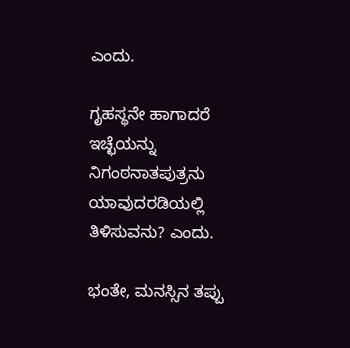ಎಂದು.

ಗೃಹಸ್ಥನೇ ಹಾಗಾದರೆ ಇಚ್ಛೆಯನ್ನು ನಿಗಂಠನಾತಪುತ್ರನು ಯಾವುದರಡಿಯಲ್ಲಿ ತಿಳಿಸುವನು? ಎಂದು.

ಭಂತೇ, ಮನಸ್ಸಿನ ತಪ್ಪು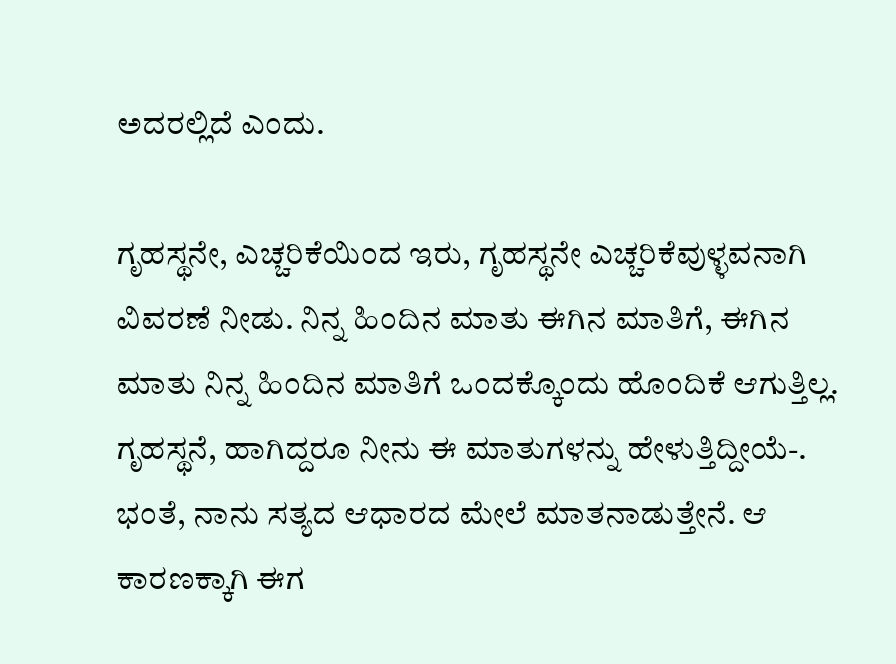ಅದರಲ್ಲಿದೆ ಎಂದು.

ಗೃಹಸ್ಥನೇ, ಎಚ್ಚರಿಕೆಯಿಂದ ಇರು, ಗೃಹಸ್ಥನೇ ಎಚ್ಚರಿಕೆವುಳ್ಳವನಾಗಿ ವಿವರಣೆ ನೀಡು. ನಿನ್ನ ಹಿಂದಿನ ಮಾತು ಈಗಿನ ಮಾತಿಗೆ, ಈಗಿನ ಮಾತು ನಿನ್ನ ಹಿಂದಿನ ಮಾತಿಗೆ ಒಂದಕ್ಕೊಂದು ಹೊಂದಿಕೆ ಆಗುತ್ತಿಲ್ಲ. ಗೃಹಸ್ಥನೆ, ಹಾಗಿದ್ದರೂ ನೀನು ಈ ಮಾತುಗಳನ್ನು ಹೇಳುತ್ತಿದ್ದೀಯೆ-. ಭಂತೆ, ನಾನು ಸತ್ಯದ ಆಧಾರದ ಮೇಲೆ ಮಾತನಾಡುತ್ತೇನೆ. ಆ ಕಾರಣಕ್ಕಾಗಿ ಈಗ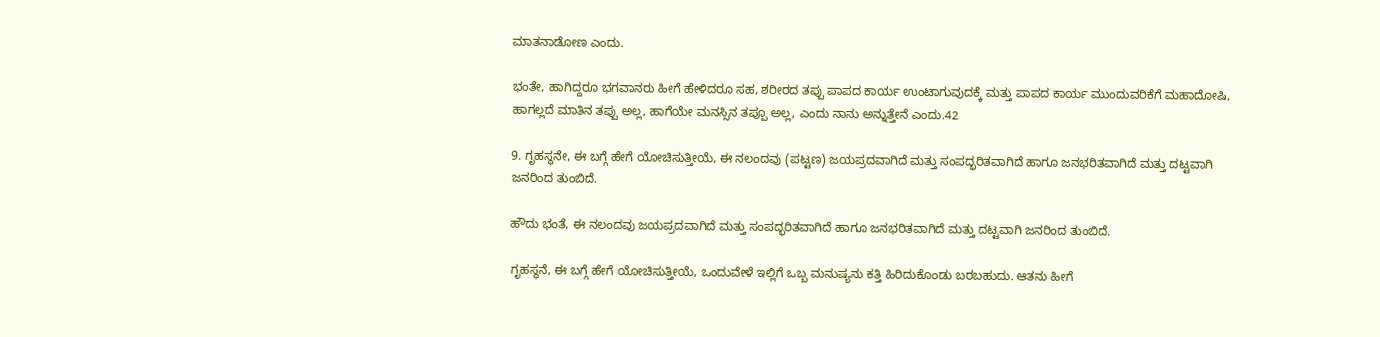ಮಾತನಾಡೋಣ ಎಂದು.

ಭಂತೇ, ಹಾಗಿದ್ದರೂ ಭಗವಾನರು ಹೀಗೆ ಹೇಳಿದರೂ ಸಹ, ಶರೀರದ ತಪ್ಪು ಪಾಪದ ಕಾರ್ಯ ಉಂಟಾಗುವುದಕ್ಕೆ ಮತ್ತು ಪಾಪದ ಕಾರ್ಯ ಮುಂದುವರಿಕೆಗೆ ಮಹಾದೋಷಿ, ಹಾಗಲ್ಲದೆ ಮಾತಿನ ತಪ್ಪು ಅಲ್ಲ, ಹಾಗೆಯೇ ಮನಸ್ಸಿನ ತಪ್ಪೂ ಅಲ್ಲ, ಎಂದು ನಾನು ಅನ್ನುತ್ತೇನೆ ಎಂದು.42

9. ಗೃಹಸ್ಥನೇ, ಈ ಬಗ್ಗೆ ಹೇಗೆ ಯೋಚಿಸುತ್ತೀಯೆ, ಈ ನಲಂದವು (ಪಟ್ಟಣ) ಜಯಪ್ರದವಾಗಿದೆ ಮತ್ತು ಸಂಪದ್ಭರಿತವಾಗಿದೆ ಹಾಗೂ ಜನಭರಿತವಾಗಿದೆ ಮತ್ತು ದಟ್ಟವಾಗಿ ಜನರಿಂದ ತುಂಬಿದೆ.

ಹೌದು ಭಂತೆ, ಈ ನಲಂದವು ಜಯಪ್ರದವಾಗಿದೆ ಮತ್ತು ಸಂಪದ್ಭರಿತವಾಗಿದೆ ಹಾಗೂ ಜನಭರಿತವಾಗಿದೆ ಮತ್ತು ದಟ್ಟವಾಗಿ ಜನರಿಂದ ತುಂಬಿದೆ.

ಗೃಹಸ್ಥನೆ, ಈ ಬಗ್ಗೆ ಹೇಗೆ ಯೋಚಿಸುತ್ತೀಯೆ, ಒಂದುವೇಳೆ ಇಲ್ಲಿಗೆ ಒಬ್ಬ ಮನುಷ್ಯನು ಕತ್ತಿ ಹಿರಿದುಕೊಂಡು ಬರಬಹುದು. ಆತನು ಹೀಗೆ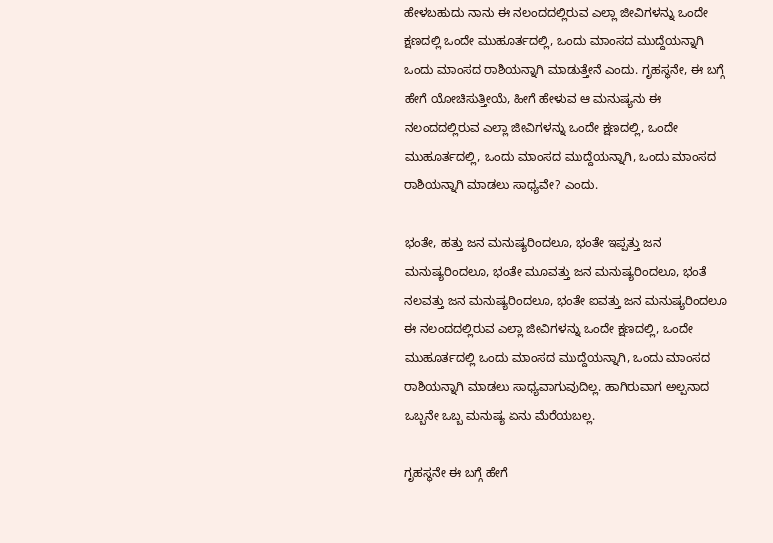ಹೇಳಬಹುದು ನಾನು ಈ ನಲಂದದಲ್ಲಿರುವ ಎಲ್ಲಾ ಜೀವಿಗಳನ್ನು ಒಂದೇ ಕ್ಷಣದಲ್ಲಿ ಒಂದೇ ಮುಹೂರ್ತದಲ್ಲಿ, ಒಂದು ಮಾಂಸದ ಮುದ್ದೆಯನ್ನಾಗಿ ಒಂದು ಮಾಂಸದ ರಾಶಿಯನ್ನಾಗಿ ಮಾಡುತ್ತೇನೆ ಎಂದು. ಗೃಹಸ್ಥನೇ, ಈ ಬಗ್ಗೆ ಹೇಗೆ ಯೋಚಿಸುತ್ತೀಯೆ, ಹೀಗೆ ಹೇಳುವ ಆ ಮನುಷ್ಯನು ಈ ನಲಂದದಲ್ಲಿರುವ ಎಲ್ಲಾ ಜೀವಿಗಳನ್ನು ಒಂದೇ ಕ್ಷಣದಲ್ಲಿ, ಒಂದೇ ಮುಹೂರ್ತದಲ್ಲಿ, ಒಂದು ಮಾಂಸದ ಮುದ್ದೆಯನ್ನಾಗಿ, ಒಂದು ಮಾಂಸದ ರಾಶಿಯನ್ನಾಗಿ ಮಾಡಲು ಸಾಧ್ಯವೇ? ಎಂದು.

ಭಂತೇ, ಹತ್ತು ಜನ ಮನುಷ್ಯರಿಂದಲೂ, ಭಂತೇ ಇಪ್ಪತ್ತು ಜನ ಮನುಷ್ಯರಿಂದಲೂ, ಭಂತೇ ಮೂವತ್ತು ಜನ ಮನುಷ್ಯರಿಂದಲೂ, ಭಂತೆ ನಲವತ್ತು ಜನ ಮನುಷ್ಯರಿಂದಲೂ, ಭಂತೇ ಐವತ್ತು ಜನ ಮನುಷ್ಯರಿಂದಲೂ ಈ ನಲಂದದಲ್ಲಿರುವ ಎಲ್ಲಾ ಜೀವಿಗಳನ್ನು ಒಂದೇ ಕ್ಷಣದಲ್ಲಿ, ಒಂದೇ ಮುಹೂರ್ತದಲ್ಲಿ ಒಂದು ಮಾಂಸದ ಮುದ್ದೆಯನ್ನಾಗಿ, ಒಂದು ಮಾಂಸದ ರಾಶಿಯನ್ನಾಗಿ ಮಾಡಲು ಸಾಧ್ಯವಾಗುವುದಿಲ್ಲ. ಹಾಗಿರುವಾಗ ಅಲ್ಪನಾದ ಒಬ್ಬನೇ ಒಬ್ಬ ಮನುಷ್ಯ ಏನು ಮೆರೆಯಬಲ್ಲ.

ಗೃಹಸ್ಥನೇ ಈ ಬಗ್ಗೆ ಹೇಗೆ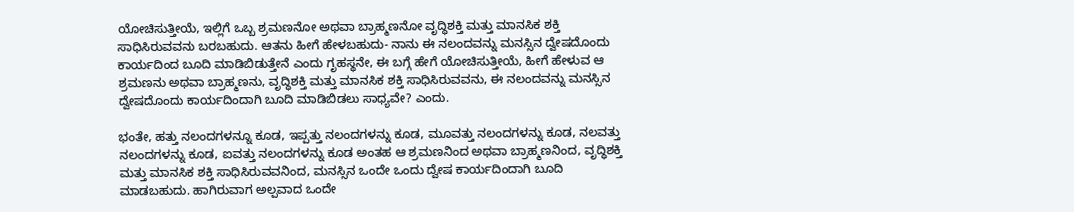ಯೋಚಿಸುತ್ತೀಯೆ, ಇಲ್ಲಿಗೆ ಒಬ್ಬ ಶ್ರಮಣನೋ ಅಥವಾ ಬ್ರಾಹ್ಮಣನೋ ವೃದ್ಧಿಶಕ್ತಿ ಮತ್ತು ಮಾನಸಿಕ ಶಕ್ತಿ ಸಾಧಿಸಿರುವವನು ಬರಬಹುದು. ಆತನು ಹೀಗೆ ಹೇಳಬಹುದು- ನಾನು ಈ ನಲಂದವನ್ನು ಮನಸ್ಸಿನ ದ್ವೇಷದೊಂದು ಕಾರ್ಯದಿಂದ ಬೂದಿ ಮಾಡಿಬಿಡುತ್ತೇನೆ ಎಂದು ಗೃಹಸ್ಥನೇ, ಈ ಬಗ್ಗೆ ಹೇಗೆ ಯೋಚಿಸುತ್ತೀಯೆ, ಹೀಗೆ ಹೇಳುವ ಆ ಶ್ರಮಣನು ಅಥವಾ ಬ್ರಾಹ್ಮಣನು, ವೃದ್ಧಿಶಕ್ತಿ ಮತ್ತು ಮಾನಸಿಕ ಶಕ್ತಿ ಸಾಧಿಸಿರುವವನು, ಈ ನಲಂದವನ್ನು ಮನಸ್ಸಿನ ದ್ವೇಷದೊಂದು ಕಾರ್ಯದಿಂದಾಗಿ ಬೂದಿ ಮಾಡಿಬಿಡಲು ಸಾಧ್ಯವೇ? ಎಂದು.

ಭಂತೇ, ಹತ್ತು ನಲಂದಗಳನ್ನೂ ಕೂಡ, ಇಪ್ಪತ್ತು ನಲಂದಗಳನ್ನು ಕೂಡ, ಮೂವತ್ತು ನಲಂದಗಳನ್ನು ಕೂಡ, ನಲವತ್ತು ನಲಂದಗಳನ್ನು ಕೂಡ, ಐವತ್ತು ನಲಂದಗಳನ್ನು ಕೂಡ ಅಂತಹ ಆ ಶ್ರಮಣನಿಂದ ಅಥವಾ ಬ್ರಾಹ್ಮಣನಿಂದ, ವೃದ್ಧಿಶಕ್ತಿ ಮತ್ತು ಮಾನಸಿಕ ಶಕ್ತಿ ಸಾಧಿಸಿರುವವನಿಂದ, ಮನಸ್ಸಿನ ಒಂದೇ ಒಂದು ದ್ವೇಷ ಕಾರ್ಯದಿಂದಾಗಿ ಬೂದಿ ಮಾಡಬಹುದು. ಹಾಗಿರುವಾಗ ಅಲ್ಪವಾದ ಒಂದೇ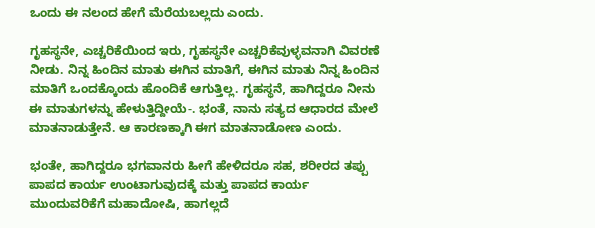ಒಂದು ಈ ನಲಂದ ಹೇಗೆ ಮೆರೆಯಬಲ್ಲದು ಎಂದು.

ಗೃಹಸ್ಥನೇ, ಎಚ್ಚರಿಕೆಯಿಂದ ಇರು, ಗೃಹಸ್ಥನೇ ಎಚ್ಚರಿಕೆವುಳ್ಳವನಾಗಿ ವಿವರಣೆ ನೀಡು. ನಿನ್ನ ಹಿಂದಿನ ಮಾತು ಈಗಿನ ಮಾತಿಗೆ, ಈಗಿನ ಮಾತು ನಿನ್ನ ಹಿಂದಿನ ಮಾತಿಗೆ ಒಂದಕ್ಕೊಂದು ಹೊಂದಿಕೆ ಆಗುತ್ತಿಲ್ಲ. ಗೃಹಸ್ಥನೆ, ಹಾಗಿದ್ದರೂ ನೀನು ಈ ಮಾತುಗಳನ್ನು ಹೇಳುತ್ತಿದ್ದೀಯೆ-. ಭಂತೆ, ನಾನು ಸತ್ಯದ ಆಧಾರದ ಮೇಲೆ ಮಾತನಾಡುತ್ತೇನೆ. ಆ ಕಾರಣಕ್ಕಾಗಿ ಈಗ ಮಾತನಾಡೋಣ ಎಂದು.

ಭಂತೇ, ಹಾಗಿದ್ದರೂ ಭಗವಾನರು ಹೀಗೆ ಹೇಳಿದರೂ ಸಹ, ಶರೀರದ ತಪ್ಪು ಪಾಪದ ಕಾರ್ಯ ಉಂಟಾಗುವುದಕ್ಕೆ ಮತ್ತು ಪಾಪದ ಕಾರ್ಯ ಮುಂದುವರಿಕೆಗೆ ಮಹಾದೋಷಿ, ಹಾಗಲ್ಲದೆ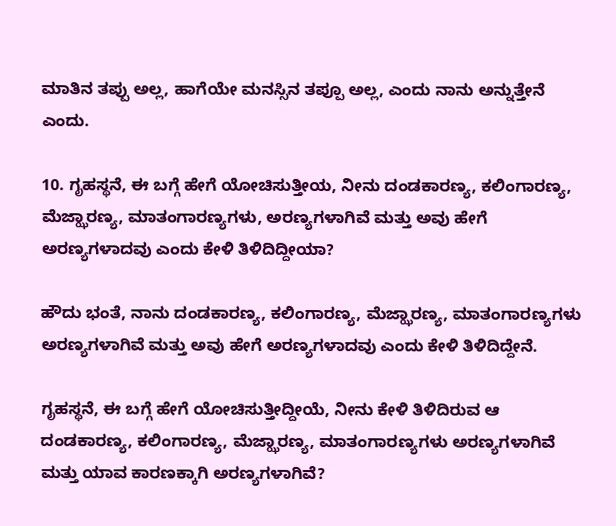ಮಾತಿನ ತಪ್ಪು ಅಲ್ಲ, ಹಾಗೆಯೇ ಮನಸ್ಸಿನ ತಪ್ಪೂ ಅಲ್ಲ, ಎಂದು ನಾನು ಅನ್ನುತ್ತೇನೆ ಎಂದು.

10. ಗೃಹಸ್ಥನೆ, ಈ ಬಗ್ಗೆ ಹೇಗೆ ಯೋಚಿಸುತ್ತೀಯ, ನೀನು ದಂಡಕಾರಣ್ಯ, ಕಲಿಂಗಾರಣ್ಯ, ಮೆಜ್ಝಾರಣ್ಯ, ಮಾತಂಗಾರಣ್ಯಗಳು, ಅರಣ್ಯಗಳಾಗಿವೆ ಮತ್ತು ಅವು ಹೇಗೆ ಅರಣ್ಯಗಳಾದವು ಎಂದು ಕೇಳಿ ತಿಳಿದಿದ್ದೀಯಾ?

ಹೌದು ಭಂತೆ, ನಾನು ದಂಡಕಾರಣ್ಯ, ಕಲಿಂಗಾರಣ್ಯ, ಮೆಜ್ಝಾರಣ್ಯ, ಮಾತಂಗಾರಣ್ಯಗಳು ಅರಣ್ಯಗಳಾಗಿವೆ ಮತ್ತು ಅವು ಹೇಗೆ ಅರಣ್ಯಗಳಾದವು ಎಂದು ಕೇಳಿ ತಿಳಿದಿದ್ದೇನೆ.

ಗೃಹಸ್ಥನೆ, ಈ ಬಗ್ಗೆ ಹೇಗೆ ಯೋಚಿಸುತ್ತೀದ್ದೀಯೆ, ನೀನು ಕೇಳಿ ತಿಳಿದಿರುವ ಆ ದಂಡಕಾರಣ್ಯ, ಕಲಿಂಗಾರಣ್ಯ, ಮೆಜ್ಝಾರಣ್ಯ, ಮಾತಂಗಾರಣ್ಯಗಳು ಅರಣ್ಯಗಳಾಗಿವೆ ಮತ್ತು ಯಾವ ಕಾರಣಕ್ಕಾಗಿ ಅರಣ್ಯಗಳಾಗಿವೆ?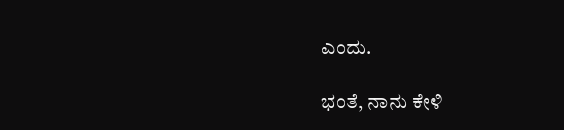ಎಂದು.

ಭಂತೆ, ನಾನು ಕೇಳಿ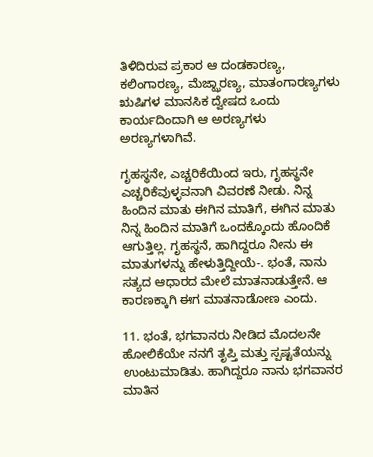ತಿಳಿದಿರುವ ಪ್ರಕಾರ ಆ ದಂಡಕಾರಣ್ಯ, ಕಲಿಂಗಾರಣ್ಯ, ಮೆಜ್ಝಾರಣ್ಯ, ಮಾತಂಗಾರಣ್ಯಗಳು ಋಷಿಗಳ ಮಾನಸಿಕ ದ್ವೇಷದ ಒಂದು ಕಾರ್ಯದಿಂದಾಗಿ ಆ ಅರಣ್ಯಗಳು ಅರಣ್ಯಗಳಾಗಿವೆ.

ಗೃಹಸ್ಥನೇ, ಎಚ್ಚರಿಕೆಯಿಂದ ಇರು, ಗೃಹಸ್ಥನೇ ಎಚ್ಚರಿಕೆವುಳ್ಳವನಾಗಿ ವಿವರಣೆ ನೀಡು. ನಿನ್ನ ಹಿಂದಿನ ಮಾತು ಈಗಿನ ಮಾತಿಗೆ, ಈಗಿನ ಮಾತು ನಿನ್ನ ಹಿಂದಿನ ಮಾತಿಗೆ ಒಂದಕ್ಕೊಂದು ಹೊಂದಿಕೆ ಆಗುತ್ತಿಲ್ಲ. ಗೃಹಸ್ಥನೆ, ಹಾಗಿದ್ದರೂ ನೀನು ಈ ಮಾತುಗಳನ್ನು ಹೇಳುತ್ತಿದ್ದೀಯೆ-. ಭಂತೆ, ನಾನು ಸತ್ಯದ ಆಧಾರದ ಮೇಲೆ ಮಾತನಾಡುತ್ತೇನೆ. ಆ ಕಾರಣಕ್ಕಾಗಿ ಈಗ ಮಾತನಾಡೋಣ ಎಂದು.

11. ಭಂತೆ, ಭಗವಾನರು ನೀಡಿದ ಮೊದಲನೇ ಹೋಲಿಕೆಯೇ ನನಗೆ ತೃಪ್ತಿ ಮತ್ತು ಸ್ಪಷ್ಟತೆಯನ್ನು ಉಂಟುಮಾಡಿತು. ಹಾಗಿದ್ದರೂ ನಾನು ಭಗವಾನರ ಮಾತಿನ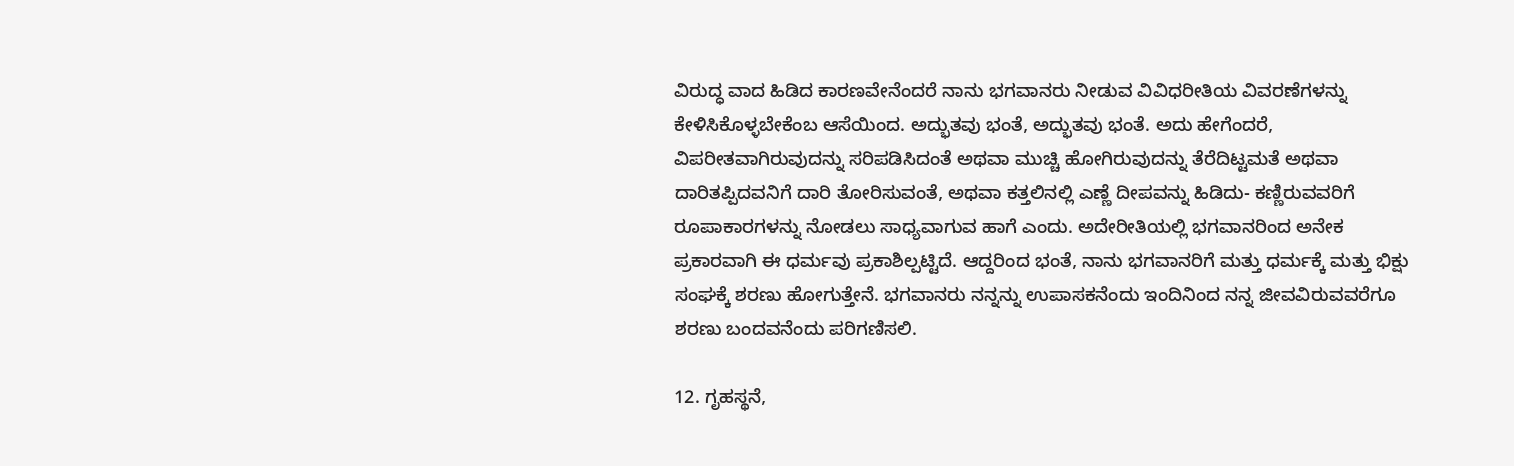ವಿರುದ್ಧ ವಾದ ಹಿಡಿದ ಕಾರಣವೇನೆಂದರೆ ನಾನು ಭಗವಾನರು ನೀಡುವ ವಿವಿಧರೀತಿಯ ವಿವರಣೆಗಳನ್ನು ಕೇಳಿಸಿಕೊಳ್ಳಬೇಕೆಂಬ ಆಸೆಯಿಂದ. ಅದ್ಭುತವು ಭಂತೆ, ಅದ್ಭುತವು ಭಂತೆ. ಅದು ಹೇಗೆಂದರೆ, ವಿಪರೀತವಾಗಿರುವುದನ್ನು ಸರಿಪಡಿಸಿದಂತೆ ಅಥವಾ ಮುಚ್ಚಿ ಹೋಗಿರುವುದನ್ನು ತೆರೆದಿಟ್ಟಮತೆ ಅಥವಾ ದಾರಿತಪ್ಪಿದವನಿಗೆ ದಾರಿ ತೋರಿಸುವಂತೆ, ಅಥವಾ ಕತ್ತಲಿನಲ್ಲಿ ಎಣ್ಣೆ ದೀಪವನ್ನು ಹಿಡಿದು- ಕಣ್ಣಿರುವವರಿಗೆ ರೂಪಾಕಾರಗಳನ್ನು ನೋಡಲು ಸಾಧ್ಯವಾಗುವ ಹಾಗೆ ಎಂದು. ಅದೇರೀತಿಯಲ್ಲಿ ಭಗವಾನರಿಂದ ಅನೇಕ ಪ್ರಕಾರವಾಗಿ ಈ ಧರ್ಮವು ಪ್ರಕಾಶಿಲ್ಪಟ್ಟಿದೆ. ಆದ್ದರಿಂದ ಭಂತೆ, ನಾನು ಭಗವಾನರಿಗೆ ಮತ್ತು ಧರ್ಮಕ್ಕೆ ಮತ್ತು ಭಿಕ್ಷು ಸಂಘಕ್ಕೆ ಶರಣು ಹೋಗುತ್ತೇನೆ. ಭಗವಾನರು ನನ್ನನ್ನು ಉಪಾಸಕನೆಂದು ಇಂದಿನಿಂದ ನನ್ನ ಜೀವವಿರುವವರೆಗೂ ಶರಣು ಬಂದವನೆಂದು ಪರಿಗಣಿಸಲಿ.

12. ಗೃಹಸ್ಥನೆ,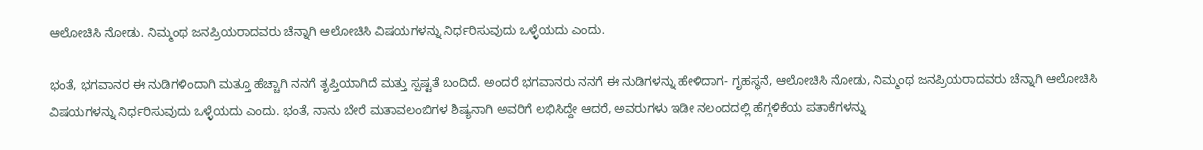ಆಲೋಚಿಸಿ ನೋಡು. ನಿಮ್ಮಂಥ ಜನಪ್ರಿಯರಾದವರು ಚೆನ್ನಾಗಿ ಆಲೋಚಿಸಿ ವಿಷಯಗಳನ್ನು ನಿರ್ಧರಿಸುವುದು ಒಳ್ಳೆಯದು ಎಂದು.

ಭಂತೆ, ಭಗವಾನರ ಈ ನುಡಿಗಳಿಂದಾಗಿ ಮತ್ತೂ ಹೆಚ್ಚಾಗಿ ನನಗೆ ತೃಪ್ತಿಯಾಗಿದೆ ಮತ್ತು ಸ್ಪಷ್ಟತೆ ಬಂದಿದೆ. ಅಂದರೆ ಭಗವಾನರು ನನಗೆ ಈ ನುಡಿಗಳನ್ನು ಹೇಳಿದಾಗ- ಗೃಹಸ್ಥನೆ, ಆಲೋಚಿಸಿ ನೋಡು, ನಿಮ್ಮಂಥ ಜನಪ್ರಿಯರಾದವರು ಚೆನ್ನಾಗಿ ಆಲೋಚಿಸಿ ವಿಷಯಗಳನ್ನು ನಿರ್ಧರಿಸುವುದು ಒಳ್ಳೆಯದು ಎಂದು. ಭಂತೆ, ನಾನು ಬೇರೆ ಮತಾವಲಂಬಿಗಳ ಶಿಷ್ಯನಾಗಿ ಅವರಿಗೆ ಲಭಿಸಿದ್ದೇ ಆದರೆ, ಅವರುಗಳು ಇಡೀ ನಲಂದದಲ್ಲಿ ಹೆಗ್ಗಳಿಕೆಯ ಪತಾಕೆಗಳನ್ನು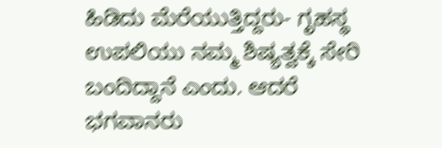ಹಿಡಿದು ಮೆರೆಯುತ್ತಿದ್ದರು- ಗೃಹಸ್ಥ ಉಪಲಿಯು ನಮ್ಮ ಶಿಷ್ಯತ್ವಕ್ಕೆ ಸೇರಿ ಬಂದಿದ್ದಾನೆ ಎಂದು. ಆದರೆ ಭಗವಾನರು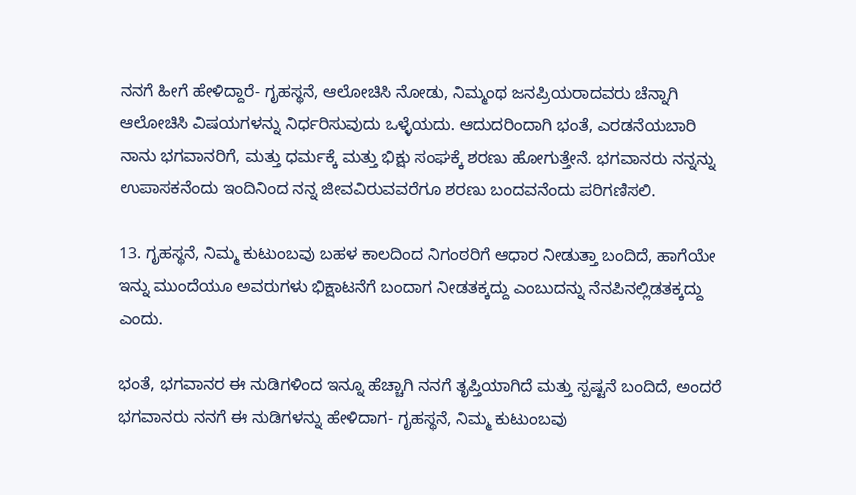ನನಗೆ ಹೀಗೆ ಹೇಳಿದ್ದಾರೆ- ಗೃಹಸ್ಥನೆ, ಆಲೋಚಿಸಿ ನೋಡು, ನಿಮ್ಮಂಥ ಜನಪ್ರಿಯರಾದವರು ಚೆನ್ನಾಗಿ ಆಲೋಚಿಸಿ ವಿಷಯಗಳನ್ನು ನಿರ್ಧರಿಸುವುದು ಒಳ್ಳೆಯದು. ಆದುದರಿಂದಾಗಿ ಭಂತೆ, ಎರಡನೆಯಬಾರಿ ನಾನು ಭಗವಾನರಿಗೆ, ಮತ್ತು ಧರ್ಮಕ್ಕೆ ಮತ್ತು ಭಿಕ್ಷು ಸಂಘಕ್ಕೆ ಶರಣು ಹೋಗುತ್ತೇನೆ. ಭಗವಾನರು ನನ್ನನ್ನು ಉಪಾಸಕನೆಂದು ಇಂದಿನಿಂದ ನನ್ನ ಜೀವವಿರುವವರೆಗೂ ಶರಣು ಬಂದವನೆಂದು ಪರಿಗಣಿಸಲಿ.

13. ಗೃಹಸ್ಥನೆ, ನಿಮ್ಮ ಕುಟುಂಬವು ಬಹಳ ಕಾಲದಿಂದ ನಿಗಂಠರಿಗೆ ಆಧಾರ ನೀಡುತ್ತಾ ಬಂದಿದೆ, ಹಾಗೆಯೇ ಇನ್ನು ಮುಂದೆಯೂ ಅವರುಗಳು ಭಿಕ್ಷಾಟನೆಗೆ ಬಂದಾಗ ನೀಡತಕ್ಕದ್ದು ಎಂಬುದನ್ನು ನೆನಪಿನಲ್ಲಿಡತಕ್ಕದ್ದು ಎಂದು.

ಭಂತೆ, ಭಗವಾನರ ಈ ನುಡಿಗಳಿಂದ ಇನ್ನೂ ಹೆಚ್ಚಾಗಿ ನನಗೆ ತೃಪ್ತಿಯಾಗಿದೆ ಮತ್ತು ಸ್ಪಷ್ಟನೆ ಬಂದಿದೆ, ಅಂದರೆ ಭಗವಾನರು ನನಗೆ ಈ ನುಡಿಗಳನ್ನು ಹೇಳಿದಾಗ- ಗೃಹಸ್ಥನೆ, ನಿಮ್ಮ ಕುಟುಂಬವು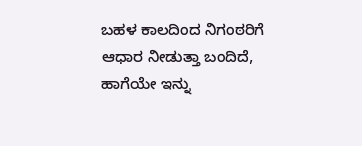ಬಹಳ ಕಾಲದಿಂದ ನಿಗಂಠರಿಗೆ ಆಧಾರ ನೀಡುತ್ತಾ ಬಂದಿದೆ, ಹಾಗೆಯೇ ಇನ್ನು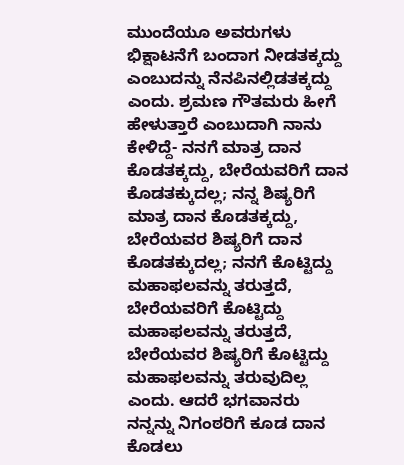ಮುಂದೆಯೂ ಅವರುಗಳು ಭಿಕ್ಷಾಟನೆಗೆ ಬಂದಾಗ ನೀಡತಕ್ಕದ್ದು ಎಂಬುದನ್ನು ನೆನಪಿನಲ್ಲಿಡತಕ್ಕದ್ದು ಎಂದು. ಶ್ರಮಣ ಗೌತಮರು ಹೀಗೆ ಹೇಳುತ್ತಾರೆ ಎಂಬುದಾಗಿ ನಾನು ಕೇಳಿದ್ದೆ- ನನಗೆ ಮಾತ್ರ ದಾನ ಕೊಡತಕ್ಕದ್ದು, ಬೇರೆಯವರಿಗೆ ದಾನ ಕೊಡತಕ್ಕುದಲ್ಲ; ನನ್ನ ಶಿಷ್ಯರಿಗೆ ಮಾತ್ರ ದಾನ ಕೊಡತಕ್ಕದ್ದು, ಬೇರೆಯವರ ಶಿಷ್ಯರಿಗೆ ದಾನ ಕೊಡತಕ್ಕುದಲ್ಲ; ನನಗೆ ಕೊಟ್ಟಿದ್ದು ಮಹಾಫಲವನ್ನು ತರುತ್ತದೆ, ಬೇರೆಯವರಿಗೆ ಕೊಟ್ಟಿದ್ದು ಮಹಾಫಲವನ್ನು ತರುತ್ತದೆ, ಬೇರೆಯವರ ಶಿಷ್ಯರಿಗೆ ಕೊಟ್ಟಿದ್ದು ಮಹಾಫಲವನ್ನು ತರುವುದಿಲ್ಲ ಎಂದು. ಆದರೆ ಭಗವಾನರು ನನ್ನನ್ನು ನಿಗಂಠರಿಗೆ ಕೂಡ ದಾನ ಕೊಡಲು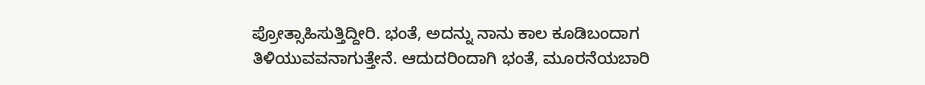ಪ್ರೋತ್ಸಾಹಿಸುತ್ತಿದ್ದೀರಿ. ಭಂತೆ, ಅದನ್ನು ನಾನು ಕಾಲ ಕೂಡಿಬಂದಾಗ ತಿಳಿಯುವವನಾಗುತ್ತೇನೆ. ಆದುದರಿಂದಾಗಿ ಭಂತೆ, ಮೂರನೆಯಬಾರಿ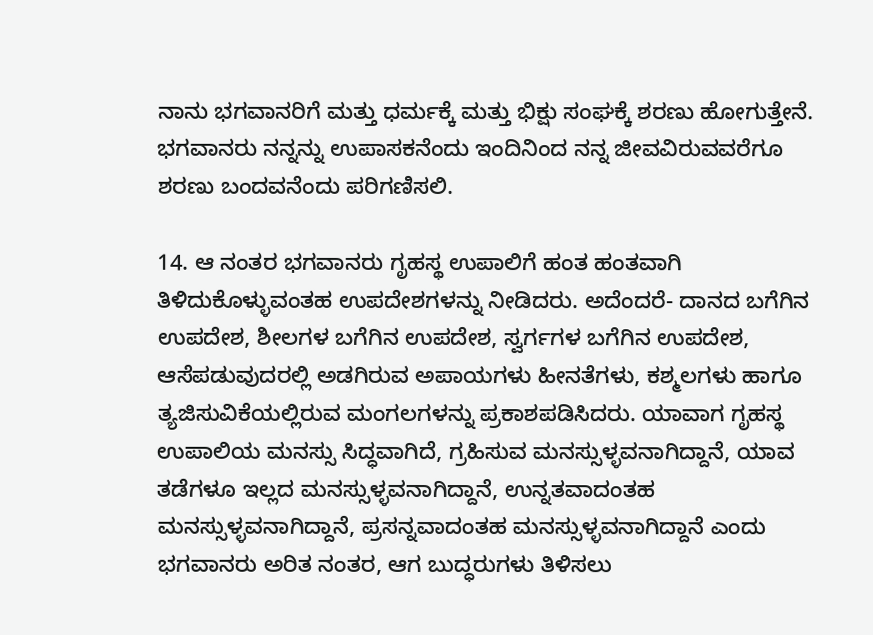ನಾನು ಭಗವಾನರಿಗೆ ಮತ್ತು ಧರ್ಮಕ್ಕೆ ಮತ್ತು ಭಿಕ್ಷು ಸಂಘಕ್ಕೆ ಶರಣು ಹೋಗುತ್ತೇನೆ. ಭಗವಾನರು ನನ್ನನ್ನು ಉಪಾಸಕನೆಂದು ಇಂದಿನಿಂದ ನನ್ನ ಜೀವವಿರುವವರೆಗೂ ಶರಣು ಬಂದವನೆಂದು ಪರಿಗಣಿಸಲಿ.

14. ಆ ನಂತರ ಭಗವಾನರು ಗೃಹಸ್ಥ ಉಪಾಲಿಗೆ ಹಂತ ಹಂತವಾಗಿ ತಿಳಿದುಕೊಳ್ಳುವಂತಹ ಉಪದೇಶಗಳನ್ನು ನೀಡಿದರು. ಅದೆಂದರೆ- ದಾನದ ಬಗೆಗಿನ ಉಪದೇಶ, ಶೀಲಗಳ ಬಗೆಗಿನ ಉಪದೇಶ, ಸ್ವರ್ಗಗಳ ಬಗೆಗಿನ ಉಪದೇಶ, ಆಸೆಪಡುವುದರಲ್ಲಿ ಅಡಗಿರುವ ಅಪಾಯಗಳು ಹೀನತೆಗಳು, ಕಶ್ಮಲಗಳು ಹಾಗೂ ತ್ಯಜಿಸುವಿಕೆಯಲ್ಲಿರುವ ಮಂಗಲಗಳನ್ನು ಪ್ರಕಾಶಪಡಿಸಿದರು. ಯಾವಾಗ ಗೃಹಸ್ಥ ಉಪಾಲಿಯ ಮನಸ್ಸು ಸಿದ್ಧವಾಗಿದೆ, ಗ್ರಹಿಸುವ ಮನಸ್ಸುಳ್ಳವನಾಗಿದ್ದಾನೆ, ಯಾವ ತಡೆಗಳೂ ಇಲ್ಲದ ಮನಸ್ಸುಳ್ಳವನಾಗಿದ್ದಾನೆ, ಉನ್ನತವಾದಂತಹ ಮನಸ್ಸುಳ್ಳವನಾಗಿದ್ದಾನೆ, ಪ್ರಸನ್ನವಾದಂತಹ ಮನಸ್ಸುಳ್ಳವನಾಗಿದ್ದಾನೆ ಎಂದು ಭಗವಾನರು ಅರಿತ ನಂತರ, ಆಗ ಬುದ್ಧರುಗಳು ತಿಳಿಸಲು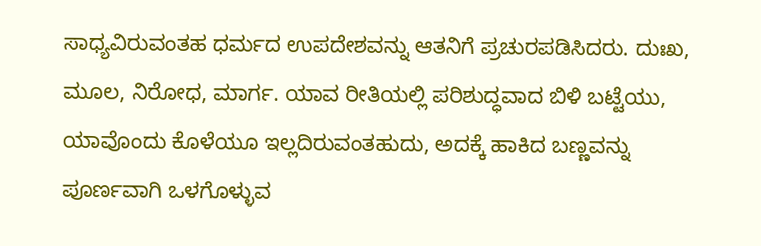ಸಾಧ್ಯವಿರುವಂತಹ ಧರ್ಮದ ಉಪದೇಶವನ್ನು ಆತನಿಗೆ ಪ್ರಚುರಪಡಿಸಿದರು. ದುಃಖ, ಮೂಲ, ನಿರೋಧ, ಮಾರ್ಗ. ಯಾವ ರೀತಿಯಲ್ಲಿ ಪರಿಶುದ್ಧವಾದ ಬಿಳಿ ಬಟ್ಟೆಯು, ಯಾವೊಂದು ಕೊಳೆಯೂ ಇಲ್ಲದಿರುವಂತಹುದು, ಅದಕ್ಕೆ ಹಾಕಿದ ಬಣ್ಣವನ್ನು ಪೂರ್ಣವಾಗಿ ಒಳಗೊಳ್ಳುವ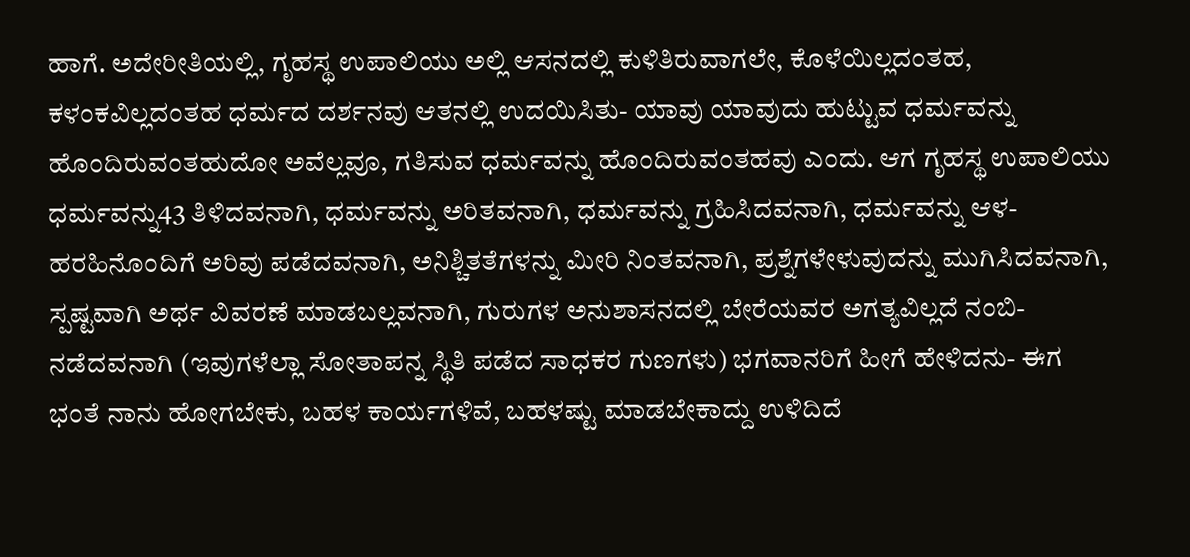ಹಾಗೆ. ಅದೇರೀತಿಯಲ್ಲಿ, ಗೃಹಸ್ಥ ಉಪಾಲಿಯು ಅಲ್ಲಿ ಆಸನದಲ್ಲಿ ಕುಳಿತಿರುವಾಗಲೇ, ಕೊಳೆಯಿಲ್ಲದಂತಹ, ಕಳಂಕವಿಲ್ಲದಂತಹ ಧರ್ಮದ ದರ್ಶನವು ಆತನಲ್ಲಿ ಉದಯಿಸಿತು- ಯಾವು ಯಾವುದು ಹುಟ್ಟುವ ಧರ್ಮವನ್ನು ಹೊಂದಿರುವಂತಹುದೋ ಅವೆಲ್ಲವೂ, ಗತಿಸುವ ಧರ್ಮವನ್ನು ಹೊಂದಿರುವಂತಹವು ಎಂದು. ಆಗ ಗೃಹಸ್ಥ ಉಪಾಲಿಯು ಧರ್ಮವನ್ನು43 ತಿಳಿದವನಾಗಿ, ಧರ್ಮವನ್ನು ಅರಿತವನಾಗಿ, ಧರ್ಮವನ್ನು ಗ್ರಹಿಸಿದವನಾಗಿ, ಧರ್ಮವನ್ನು ಆಳ-ಹರಹಿನೊಂದಿಗೆ ಅರಿವು ಪಡೆದವನಾಗಿ, ಅನಿಶ್ಚಿತತೆಗಳನ್ನು ಮೀರಿ ನಿಂತವನಾಗಿ, ಪ್ರಶ್ನೆಗಳೇಳುವುದನ್ನು ಮುಗಿಸಿದವನಾಗಿ, ಸ್ಪಷ್ಟವಾಗಿ ಅರ್ಥ ವಿವರಣೆ ಮಾಡಬಲ್ಲವನಾಗಿ, ಗುರುಗಳ ಅನುಶಾಸನದಲ್ಲಿ ಬೇರೆಯವರ ಅಗತ್ಯವಿಲ್ಲದೆ ನಂಬಿ-ನಡೆದವನಾಗಿ (ಇವುಗಳೆಲ್ಲಾ ಸೋತಾಪನ್ನ ಸ್ಥಿತಿ ಪಡೆದ ಸಾಧಕರ ಗುಣಗಳು) ಭಗವಾನರಿಗೆ ಹೀಗೆ ಹೇಳಿದನು- ಈಗ ಭಂತೆ ನಾನು ಹೋಗಬೇಕು, ಬಹಳ ಕಾರ್ಯಗಳಿವೆ, ಬಹಳಷ್ಟು ಮಾಡಬೇಕಾದ್ದು ಉಳಿದಿದೆ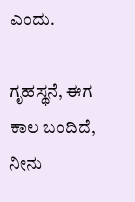ಎಂದು.

ಗೃಹಸ್ಥನೆ, ಈಗ ಕಾಲ ಬಂದಿದೆ, ನೀನು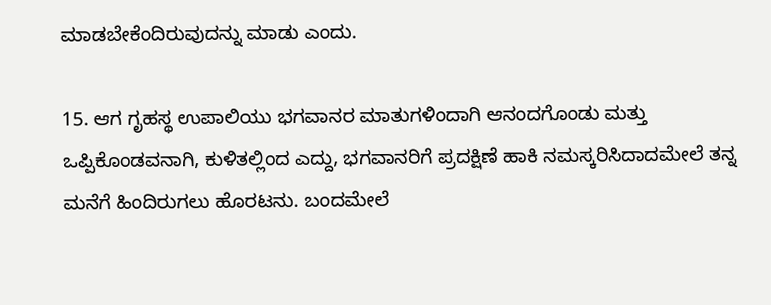ಮಾಡಬೇಕೆಂದಿರುವುದನ್ನು ಮಾಡು ಎಂದು.

15. ಆಗ ಗೃಹಸ್ಥ ಉಪಾಲಿಯು ಭಗವಾನರ ಮಾತುಗಳಿಂದಾಗಿ ಆನಂದಗೊಂಡು ಮತ್ತು ಒಪ್ಪಿಕೊಂಡವನಾಗಿ, ಕುಳಿತಲ್ಲಿಂದ ಎದ್ದು, ಭಗವಾನರಿಗೆ ಪ್ರದಕ್ಷಿಣೆ ಹಾಕಿ ನಮಸ್ಕರಿಸಿದಾದಮೇಲೆ ತನ್ನ ಮನೆಗೆ ಹಿಂದಿರುಗಲು ಹೊರಟನು. ಬಂದಮೇಲೆ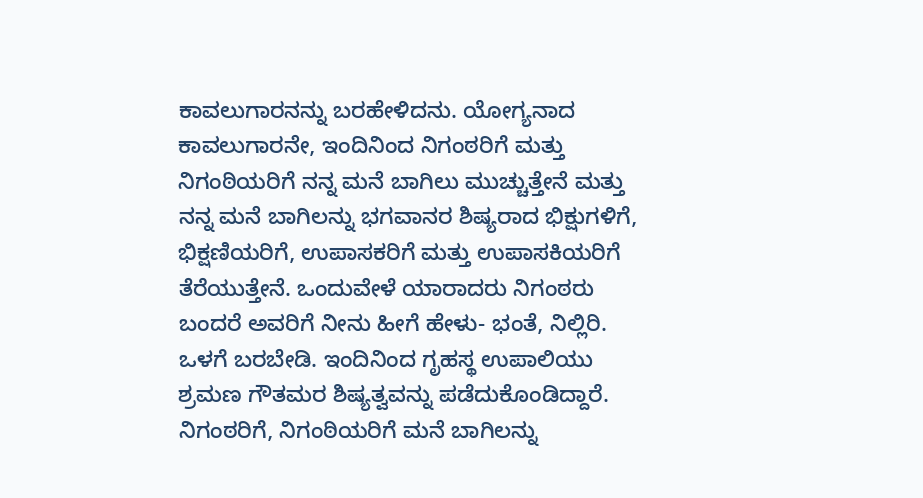ಕಾವಲುಗಾರನನ್ನು ಬರಹೇಳಿದನು. ಯೋಗ್ಯನಾದ ಕಾವಲುಗಾರನೇ, ಇಂದಿನಿಂದ ನಿಗಂಠರಿಗೆ ಮತ್ತು ನಿಗಂಠಿಯರಿಗೆ ನನ್ನ ಮನೆ ಬಾಗಿಲು ಮುಚ್ಚುತ್ತೇನೆ ಮತ್ತು ನನ್ನ ಮನೆ ಬಾಗಿಲನ್ನು ಭಗವಾನರ ಶಿಷ್ಯರಾದ ಭಿಕ್ಷುಗಳಿಗೆ, ಭಿಕ್ಷಣಿಯರಿಗೆ, ಉಪಾಸಕರಿಗೆ ಮತ್ತು ಉಪಾಸಕಿಯರಿಗೆ ತೆರೆಯುತ್ತೇನೆ. ಒಂದುವೇಳೆ ಯಾರಾದರು ನಿಗಂಠರು ಬಂದರೆ ಅವರಿಗೆ ನೀನು ಹೀಗೆ ಹೇಳು- ಭಂತೆ, ನಿಲ್ಲಿರಿ. ಒಳಗೆ ಬರಬೇಡಿ. ಇಂದಿನಿಂದ ಗೃಹಸ್ಥ ಉಪಾಲಿಯು ಶ್ರಮಣ ಗೌತಮರ ಶಿಷ್ಯತ್ವವನ್ನು ಪಡೆದುಕೊಂಡಿದ್ದಾರೆ. ನಿಗಂಠರಿಗೆ, ನಿಗಂಠಿಯರಿಗೆ ಮನೆ ಬಾಗಿಲನ್ನು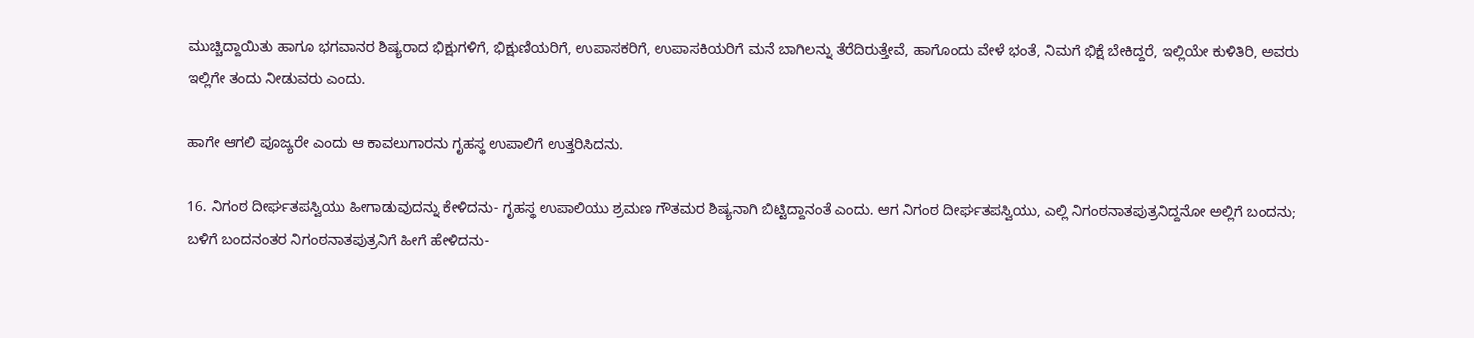ಮುಚ್ಚಿದ್ದಾಯಿತು ಹಾಗೂ ಭಗವಾನರ ಶಿಷ್ಯರಾದ ಭಿಕ್ಷುಗಳಿಗೆ, ಭಿಕ್ಷುಣಿಯರಿಗೆ, ಉಪಾಸಕರಿಗೆ, ಉಪಾಸಕಿಯರಿಗೆ ಮನೆ ಬಾಗಿಲನ್ನು ತೆರೆದಿರುತ್ತೇವೆ, ಹಾಗೊಂದು ವೇಳೆ ಭಂತೆ, ನಿಮಗೆ ಭಿಕ್ಷೆ ಬೇಕಿದ್ದರೆ, ಇಲ್ಲಿಯೇ ಕುಳಿತಿರಿ, ಅವರು ಇಲ್ಲಿಗೇ ತಂದು ನೀಡುವರು ಎಂದು.

ಹಾಗೇ ಆಗಲಿ ಪೂಜ್ಯರೇ ಎಂದು ಆ ಕಾವಲುಗಾರನು ಗೃಹಸ್ಥ ಉಪಾಲಿಗೆ ಉತ್ತರಿಸಿದನು.

16. ನಿಗಂಠ ದೀರ್ಘತಪಸ್ವಿಯು ಹೀಗಾಡುವುದನ್ನು ಕೇಳಿದನು- ಗೃಹಸ್ಥ ಉಪಾಲಿಯು ಶ್ರಮಣ ಗೌತಮರ ಶಿಷ್ಯನಾಗಿ ಬಿಟ್ಟಿದ್ದಾನಂತೆ ಎಂದು. ಆಗ ನಿಗಂಠ ದೀರ್ಘತಪಸ್ವಿಯು, ಎಲ್ಲಿ ನಿಗಂಠನಾತಪುತ್ರನಿದ್ದನೋ ಅಲ್ಲಿಗೆ ಬಂದನು; ಬಳಿಗೆ ಬಂದನಂತರ ನಿಗಂಠನಾತಪುತ್ರನಿಗೆ ಹೀಗೆ ಹೇಳಿದನು-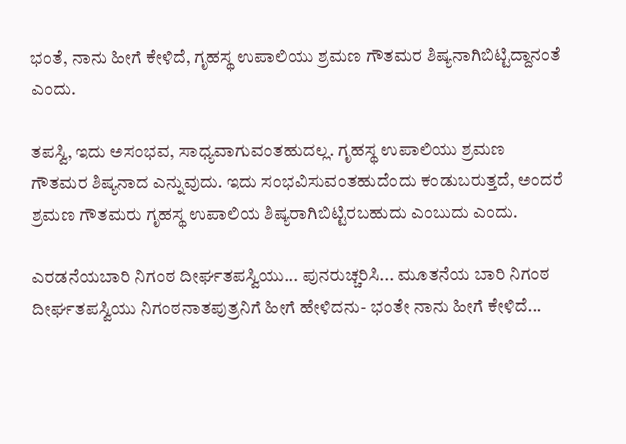ಭಂತೆ, ನಾನು ಹೀಗೆ ಕೇಳಿದೆ, ಗೃಹಸ್ಥ ಉಪಾಲಿಯು ಶ್ರಮಣ ಗೌತಮರ ಶಿಷ್ಯನಾಗಿಬಿಟ್ಟಿದ್ದಾನಂತೆ ಎಂದು.

ತಪಸ್ವಿ, ಇದು ಅಸಂಭವ, ಸಾಧ್ಯವಾಗುವಂತಹುದಲ್ಲ. ಗೃಹಸ್ಥ ಉಪಾಲಿಯು ಶ್ರಮಣ ಗೌತಮರ ಶಿಷ್ಯನಾದ ಎನ್ನುವುದು. ಇದು ಸಂಭವಿಸುವಂತಹುದೆಂದು ಕಂಡುಬರುತ್ತದೆ, ಅಂದರೆ ಶ್ರಮಣ ಗೌತಮರು ಗೃಹಸ್ಥ ಉಪಾಲಿಯ ಶಿಷ್ಯರಾಗಿಬಿಟ್ಟಿರಬಹುದು ಎಂಬುದು ಎಂದು.

ಎರಡನೆಯಬಾರಿ ನಿಗಂಠ ದೀರ್ಘತಪಸ್ವಿಯು... ಪುನರುಚ್ಚರಿಸಿ... ಮೂತನೆಯ ಬಾರಿ ನಿಗಂಠ ದೀರ್ಘತಪಸ್ವಿಯು ನಿಗಂಠನಾತಪುತ್ರನಿಗೆ ಹೀಗೆ ಹೇಳಿದನು- ಭಂತೇ ನಾನು ಹೀಗೆ ಕೇಳಿದೆ...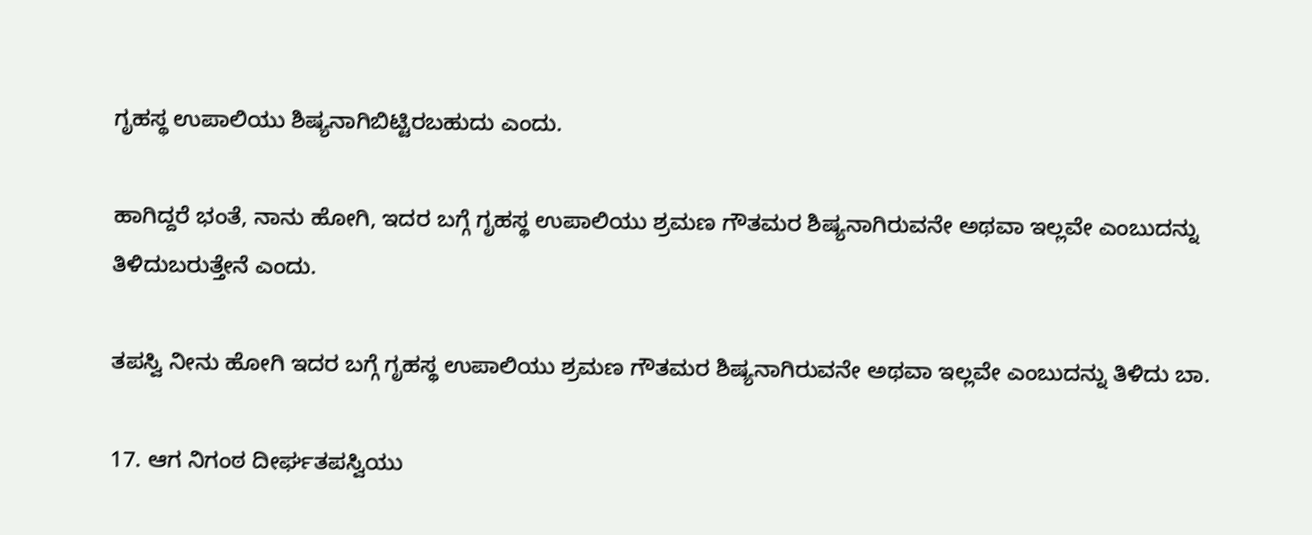ಗೃಹಸ್ಥ ಉಪಾಲಿಯು ಶಿಷ್ಯನಾಗಿಬಿಟ್ಟಿರಬಹುದು ಎಂದು.

ಹಾಗಿದ್ದರೆ ಭಂತೆ, ನಾನು ಹೋಗಿ, ಇದರ ಬಗ್ಗೆ ಗೃಹಸ್ಥ ಉಪಾಲಿಯು ಶ್ರಮಣ ಗೌತಮರ ಶಿಷ್ಯನಾಗಿರುವನೇ ಅಥವಾ ಇಲ್ಲವೇ ಎಂಬುದನ್ನು ತಿಳಿದುಬರುತ್ತೇನೆ ಎಂದು.

ತಪಸ್ವಿ ನೀನು ಹೋಗಿ ಇದರ ಬಗ್ಗೆ ಗೃಹಸ್ಥ ಉಪಾಲಿಯು ಶ್ರಮಣ ಗೌತಮರ ಶಿಷ್ಯನಾಗಿರುವನೇ ಅಥವಾ ಇಲ್ಲವೇ ಎಂಬುದನ್ನು ತಿಳಿದು ಬಾ.

17. ಆಗ ನಿಗಂಠ ದೀರ್ಘತಪಸ್ವಿಯು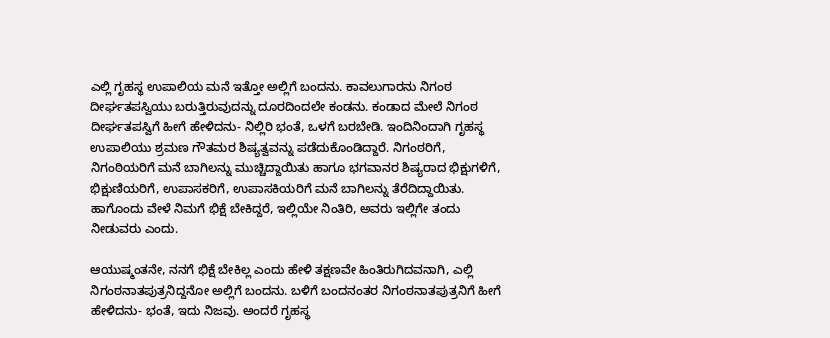ಎಲ್ಲಿ ಗೃಹಸ್ಥ ಉಪಾಲಿಯ ಮನೆ ಇತ್ತೋ ಅಲ್ಲಿಗೆ ಬಂದನು. ಕಾವಲುಗಾರನು ನಿಗಂಠ ದೀರ್ಘತಪಸ್ವಿಯು ಬರುತ್ತಿರುವುದನ್ನು ದೂರದಿಂದಲೇ ಕಂಡನು. ಕಂಡಾದ ಮೇಲೆ ನಿಗಂಠ ದೀರ್ಘತಪಸ್ವಿಗೆ ಹೀಗೆ ಹೇಳಿದನು- ನಿಲ್ಲಿರಿ ಭಂತೆ, ಒಳಗೆ ಬರಬೇಡಿ. ಇಂದಿನಿಂದಾಗಿ ಗೃಹಸ್ಥ ಉಪಾಲಿಯು ಶ್ರಮಣ ಗೌತಮರ ಶಿಷ್ಯತ್ವವನ್ನು ಪಡೆದುಕೊಂಡಿದ್ದಾರೆ. ನಿಗಂಠರಿಗೆ, ನಿಗಂಠಿಯರಿಗೆ ಮನೆ ಬಾಗಿಲನ್ನು ಮುಚ್ಚಿದ್ದಾಯಿತು ಹಾಗೂ ಭಗವಾನರ ಶಿಷ್ಯರಾದ ಭಿಕ್ಷುಗಳಿಗೆ, ಭಿಕ್ಷುಣಿಯರಿಗೆ, ಉಪಾಸಕರಿಗೆ, ಉಪಾಸಕಿಯರಿಗೆ ಮನೆ ಬಾಗಿಲನ್ನು ತೆರೆದಿದ್ದಾಯಿತು. ಹಾಗೊಂದು ವೇಳೆ ನಿಮಗೆ ಭಿಕ್ಷೆ ಬೇಕಿದ್ದರೆ, ಇಲ್ಲಿಯೇ ನಿಂತಿರಿ, ಅವರು ಇಲ್ಲಿಗೇ ತಂದು ನೀಡುವರು ಎಂದು.

ಆಯುಷ್ಮಂತನೇ, ನನಗೆ ಭಿಕ್ಷೆ ಬೇಕಿಲ್ಲ ಎಂದು ಹೇಳಿ ತಕ್ಷಣವೇ ಹಿಂತಿರುಗಿದವನಾಗಿ, ಎಲ್ಲಿ ನಿಗಂಠನಾತಪುತ್ರನಿದ್ದನೋ ಅಲ್ಲಿಗೆ ಬಂದನು. ಬಳಿಗೆ ಬಂದನಂತರ ನಿಗಂಠನಾತಪುತ್ರನಿಗೆ ಹೀಗೆ ಹೇಳಿದನು- ಭಂತೆ, ಇದು ನಿಜವು. ಅಂದರೆ ಗೃಹಸ್ಥ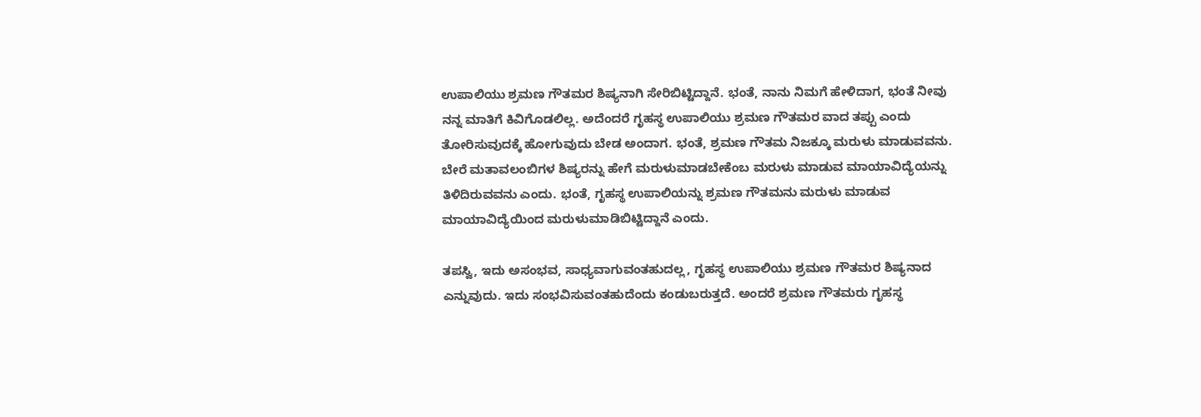ಉಪಾಲಿಯು ಶ್ರಮಣ ಗೌತಮರ ಶಿಷ್ಯನಾಗಿ ಸೇರಿಬಿಟ್ಟಿದ್ದಾನೆ. ಭಂತೆ, ನಾನು ನಿಮಗೆ ಹೇಳಿದಾಗ, ಭಂತೆ ನೀವು ನನ್ನ ಮಾತಿಗೆ ಕಿವಿಗೊಡಲಿಲ್ಲ. ಅದೆಂದರೆ ಗೃಹಸ್ಥ ಉಪಾಲಿಯು ಶ್ರಮಣ ಗೌತಮರ ವಾದ ತಪ್ಪು ಎಂದು ತೋರಿಸುವುದಕ್ಕೆ ಹೋಗುವುದು ಬೇಡ ಅಂದಾಗ. ಭಂತೆ, ಶ್ರಮಣ ಗೌತಮ ನಿಜಕ್ಕೂ ಮರುಳು ಮಾಡುವವನು. ಬೇರೆ ಮತಾವಲಂಬಿಗಳ ಶಿಷ್ಯರನ್ನು ಹೇಗೆ ಮರುಳುಮಾಡಬೇಕೆಂಬ ಮರುಳು ಮಾಡುವ ಮಾಯಾವಿದ್ಯೆಯನ್ನು ತಿಳಿದಿರುವವನು ಎಂದು. ಭಂತೆ, ಗೃಹಸ್ಥ ಉಪಾಲಿಯನ್ನು ಶ್ರಮಣ ಗೌತಮನು ಮರುಳು ಮಾಡುವ ಮಾಯಾವಿದ್ಯೆಯಿಂದ ಮರುಳುಮಾಡಿಬಿಟ್ಟಿದ್ದಾನೆ ಎಂದು.

ತಪಸ್ವಿ, ಇದು ಅಸಂಭವ, ಸಾಧ್ಯವಾಗುವಂತಹುದಲ್ಲ, ಗೃಹಸ್ಥ ಉಪಾಲಿಯು ಶ್ರಮಣ ಗೌತಮರ ಶಿಷ್ಯನಾದ ಎನ್ನುವುದು. ಇದು ಸಂಭವಿಸುವಂತಹುದೆಂದು ಕಂಡುಬರುತ್ತದೆ. ಅಂದರೆ ಶ್ರಮಣ ಗೌತಮರು ಗೃಹಸ್ಥ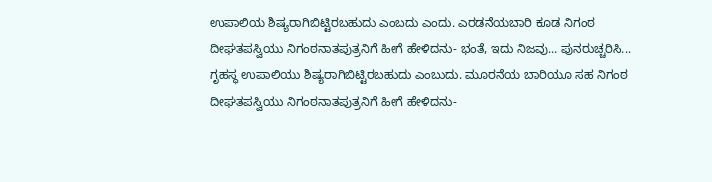ಉಪಾಲಿಯ ಶಿಷ್ಯರಾಗಿಬಿಟ್ಟಿರಬಹುದು ಎಂಬದು ಎಂದು. ಎರಡನೆಯಬಾರಿ ಕೂಡ ನಿಗಂಠ ದೀಘತಪಸ್ವಿಯು ನಿಗಂಠನಾತಪುತ್ರನಿಗೆ ಹೀಗೆ ಹೇಳಿದನು- ಭಂತೆ, ಇದು ನಿಜವು... ಪುನರುಚ್ಚರಿಸಿ... ಗೃಹಸ್ಥ ಉಪಾಲಿಯು ಶಿಷ್ಯರಾಗಿಬಿಟ್ಟಿರಬಹುದು ಎಂಬುದು. ಮೂರನೆಯ ಬಾರಿಯೂ ಸಹ ನಿಗಂಠ ದೀಘತಪಸ್ವಿಯು ನಿಗಂಠನಾತಪುತ್ರನಿಗೆ ಹೀಗೆ ಹೇಳಿದನು-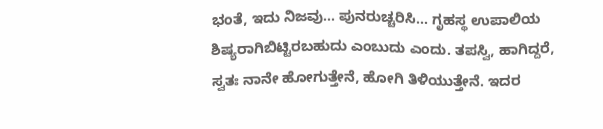ಭಂತೆ, ಇದು ನಿಜವು... ಪುನರುಚ್ಚರಿಸಿ... ಗೃಹಸ್ಥ ಉಪಾಲಿಯ ಶಿಷ್ಯರಾಗಿಬಿಟ್ಟಿರಬಹುದು ಎಂಬುದು ಎಂದು. ತಪಸ್ವಿ, ಹಾಗಿದ್ದರೆ, ಸ್ವತಃ ನಾನೇ ಹೋಗುತ್ತೇನೆ, ಹೋಗಿ ತಿಳಿಯುತ್ತೇನೆ. ಇದರ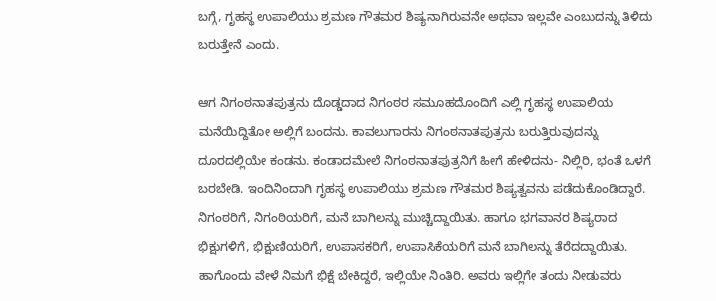ಬಗ್ಗೆ, ಗೃಹಸ್ಥ ಉಪಾಲಿಯು ಶ್ರಮಣ ಗೌತಮರ ಶಿಷ್ಯನಾಗಿರುವನೇ ಅಥವಾ ಇಲ್ಲವೇ ಎಂಬುದನ್ನು ತಿಳಿದು ಬರುತ್ತೇನೆ ಎಂದು.

ಆಗ ನಿಗಂಠನಾತಪುತ್ರನು ದೊಡ್ಡದಾದ ನಿಗಂಠರ ಸಮೂಹದೊಂದಿಗೆ ಎಲ್ಲಿ ಗೃಹಸ್ಥ ಉಪಾಲಿಯ ಮನೆಯಿದ್ದಿತೋ ಅಲ್ಲಿಗೆ ಬಂದನು. ಕಾವಲುಗಾರನು ನಿಗಂಠನಾತಪುತ್ರನು ಬರುತ್ತಿರುವುದನ್ನು ದೂರದಲ್ಲಿಯೇ ಕಂಡನು. ಕಂಡಾದಮೇಲೆ ನಿಗಂಠನಾತಪುತ್ರನಿಗೆ ಹೀಗೆ ಹೇಳಿದನು- ನಿಲ್ಲಿರಿ, ಭಂತೆ ಒಳಗೆ ಬರಬೇಡಿ. ಇಂದಿನಿಂದಾಗಿ ಗೃಹಸ್ಥ ಉಪಾಲಿಯು ಶ್ರಮಣ ಗೌತಮರ ಶಿಷ್ಯತ್ವವನು ಪಡೆದುಕೊಂಡಿದ್ದಾರೆ. ನಿಗಂಠರಿಗೆ, ನಿಗಂಠಿಯರಿಗೆ, ಮನೆ ಬಾಗಿಲನ್ನು ಮುಚ್ಚಿದ್ದಾಯಿತು. ಹಾಗೂ ಭಗವಾನರ ಶಿಷ್ಯರಾದ ಭಿಕ್ಷುಗಳಿಗೆ, ಭಿಕ್ಷುಣಿಯರಿಗೆ, ಉಪಾಸಕರಿಗೆ, ಉಪಾಸಿಕೆಯರಿಗೆ ಮನೆ ಬಾಗಿಲನ್ನು ತೆರೆದದ್ದಾಯಿತು. ಹಾಗೊಂದು ವೇಳೆ ನಿಮಗೆ ಭಿಕ್ಷೆ ಬೇಕಿದ್ದರೆ, ಇಲ್ಲಿಯೇ ನಿಂತಿರಿ. ಅವರು ಇಲ್ಲಿಗೇ ತಂದು ನೀಡುವರು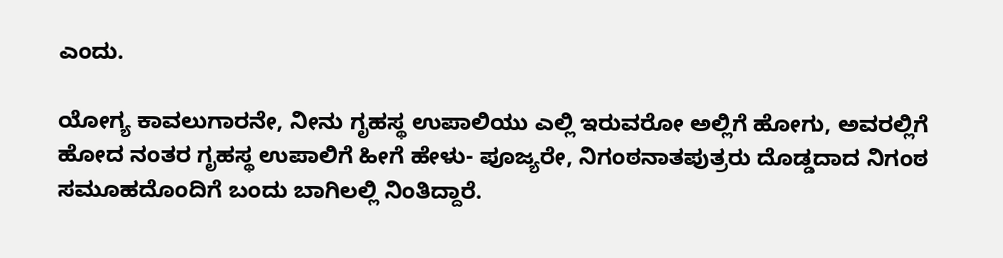ಎಂದು.

ಯೋಗ್ಯ ಕಾವಲುಗಾರನೇ, ನೀನು ಗೃಹಸ್ಥ ಉಪಾಲಿಯು ಎಲ್ಲಿ ಇರುವರೋ ಅಲ್ಲಿಗೆ ಹೋಗು, ಅವರಲ್ಲಿಗೆ ಹೋದ ನಂತರ ಗೃಹಸ್ಥ ಉಪಾಲಿಗೆ ಹೀಗೆ ಹೇಳು- ಪೂಜ್ಯರೇ, ನಿಗಂಠನಾತಪುತ್ರರು ದೊಡ್ಡದಾದ ನಿಗಂಠ ಸಮೂಹದೊಂದಿಗೆ ಬಂದು ಬಾಗಿಲಲ್ಲಿ ನಿಂತಿದ್ದಾರೆ.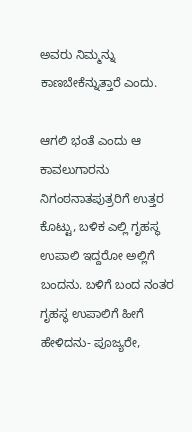ಅವರು ನಿಮ್ಮನ್ನು ಕಾಣಬೇಕೆನ್ನುತ್ತಾರೆ ಎಂದು.

ಆಗಲಿ ಭಂತೆ ಎಂದು ಆ ಕಾವಲುಗಾರನು ನಿಗಂಠನಾತಪುತ್ರರಿಗೆ ಉತ್ತರ ಕೊಟ್ಟು, ಬಳಿಕ ಎಲ್ಲಿ ಗೃಹಸ್ಥ ಉಪಾಲಿ ಇದ್ದರೋ ಅಲ್ಲಿಗೆ ಬಂದನು. ಬಳಿಗೆ ಬಂದ ನಂತರ ಗೃಹಸ್ಥ ಉಪಾಲಿಗೆ ಹೀಗೆ ಹೇಳಿದನು- ಪೂಜ್ಯರೇ,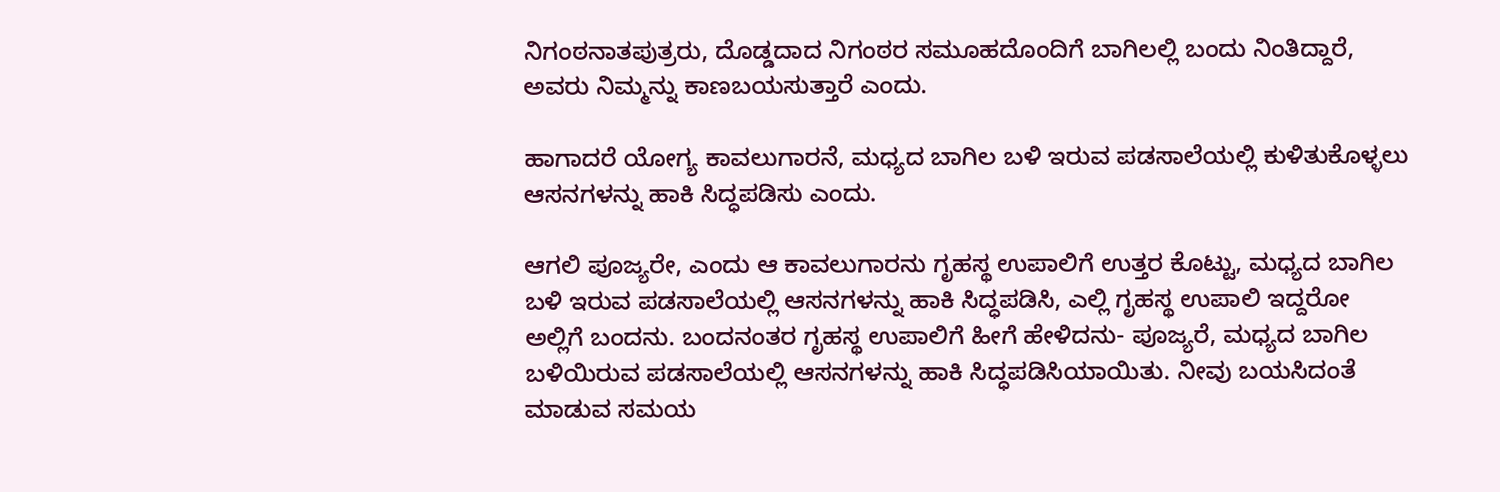ನಿಗಂಠನಾತಪುತ್ರರು, ದೊಡ್ಡದಾದ ನಿಗಂಠರ ಸಮೂಹದೊಂದಿಗೆ ಬಾಗಿಲಲ್ಲಿ ಬಂದು ನಿಂತಿದ್ದಾರೆ, ಅವರು ನಿಮ್ಮನ್ನು ಕಾಣಬಯಸುತ್ತಾರೆ ಎಂದು.

ಹಾಗಾದರೆ ಯೋಗ್ಯ ಕಾವಲುಗಾರನೆ, ಮಧ್ಯದ ಬಾಗಿಲ ಬಳಿ ಇರುವ ಪಡಸಾಲೆಯಲ್ಲಿ ಕುಳಿತುಕೊಳ್ಳಲು ಆಸನಗಳನ್ನು ಹಾಕಿ ಸಿದ್ಧಪಡಿಸು ಎಂದು.

ಆಗಲಿ ಪೂಜ್ಯರೇ, ಎಂದು ಆ ಕಾವಲುಗಾರನು ಗೃಹಸ್ಥ ಉಪಾಲಿಗೆ ಉತ್ತರ ಕೊಟ್ಟು, ಮಧ್ಯದ ಬಾಗಿಲ ಬಳಿ ಇರುವ ಪಡಸಾಲೆಯಲ್ಲಿ ಆಸನಗಳನ್ನು ಹಾಕಿ ಸಿದ್ಧಪಡಿಸಿ, ಎಲ್ಲಿ ಗೃಹಸ್ಥ ಉಪಾಲಿ ಇದ್ದರೋ ಅಲ್ಲಿಗೆ ಬಂದನು. ಬಂದನಂತರ ಗೃಹಸ್ಥ ಉಪಾಲಿಗೆ ಹೀಗೆ ಹೇಳಿದನು- ಪೂಜ್ಯರೆ, ಮಧ್ಯದ ಬಾಗಿಲ ಬಳಿಯಿರುವ ಪಡಸಾಲೆಯಲ್ಲಿ ಆಸನಗಳನ್ನು ಹಾಕಿ ಸಿದ್ಧಪಡಿಸಿಯಾಯಿತು. ನೀವು ಬಯಸಿದಂತೆ ಮಾಡುವ ಸಮಯ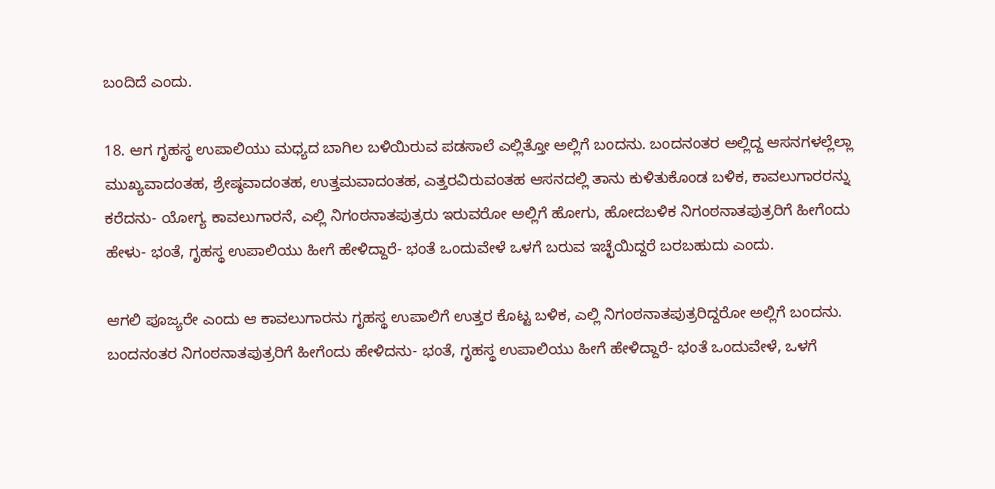ಬಂದಿದೆ ಎಂದು.

18. ಆಗ ಗೃಹಸ್ಥ ಉಪಾಲಿಯು ಮಧ್ಯದ ಬಾಗಿಲ ಬಳಿಯಿರುವ ಪಡಸಾಲೆ ಎಲ್ಲಿತ್ತೋ ಅಲ್ಲಿಗೆ ಬಂದನು. ಬಂದನಂತರ ಅಲ್ಲಿದ್ದ ಆಸನಗಳಲ್ಲೆಲ್ಲಾ ಮುಖ್ಯವಾದಂತಹ, ಶ್ರೇಷ್ಠವಾದಂತಹ, ಉತ್ತಮವಾದಂತಹ, ಎತ್ತರವಿರುವಂತಹ ಆಸನದಲ್ಲಿ ತಾನು ಕುಳಿತುಕೊಂಡ ಬಳಿಕ, ಕಾವಲುಗಾರರನ್ನು ಕರೆದನು- ಯೋಗ್ಯ ಕಾವಲುಗಾರನೆ, ಎಲ್ಲಿ ನಿಗಂಠನಾತಪುತ್ರರು ಇರುವರೋ ಅಲ್ಲಿಗೆ ಹೋಗು, ಹೋದಬಳಿಕ ನಿಗಂಠನಾತಪುತ್ರರಿಗೆ ಹೀಗೆಂದು ಹೇಳು- ಭಂತೆ, ಗೃಹಸ್ಥ ಉಪಾಲಿಯು ಹೀಗೆ ಹೇಳಿದ್ದಾರೆ- ಭಂತೆ ಒಂದುವೇಳೆ ಒಳಗೆ ಬರುವ ಇಚ್ಛೆಯಿದ್ದರೆ ಬರಬಹುದು ಎಂದು.

ಆಗಲಿ ಪೂಜ್ಯರೇ ಎಂದು ಆ ಕಾವಲುಗಾರನು ಗೃಹಸ್ಥ ಉಪಾಲಿಗೆ ಉತ್ತರ ಕೊಟ್ಟ ಬಳಿಕ, ಎಲ್ಲಿ ನಿಗಂಠನಾತಪುತ್ರರಿದ್ದರೋ ಅಲ್ಲಿಗೆ ಬಂದನು. ಬಂದನಂತರ ನಿಗಂಠನಾತಪುತ್ರರಿಗೆ ಹೀಗೆಂದು ಹೇಳಿದನು- ಭಂತೆ, ಗೃಹಸ್ಥ ಉಪಾಲಿಯು ಹೀಗೆ ಹೇಳಿದ್ದಾರೆ- ಭಂತೆ ಒಂದುವೇಳೆ, ಒಳಗೆ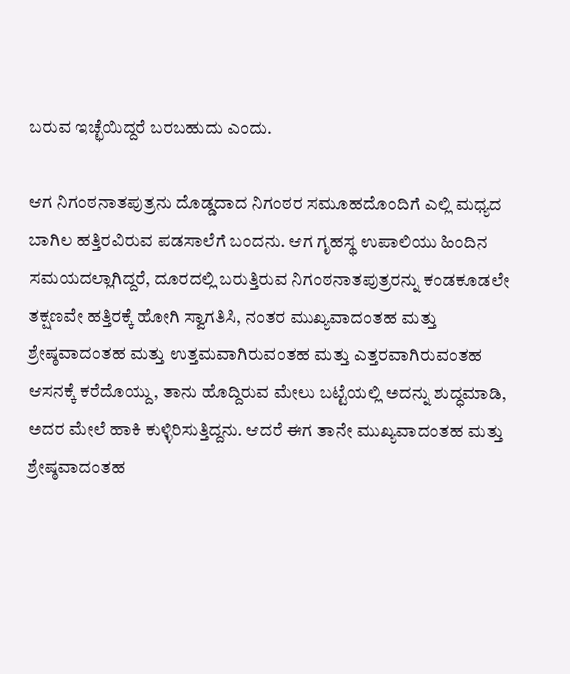ಬರುವ ಇಚ್ಛೆಯಿದ್ದರೆ ಬರಬಹುದು ಎಂದು.

ಆಗ ನಿಗಂಠನಾತಪುತ್ರನು ದೊಡ್ಡದಾದ ನಿಗಂಠರ ಸಮೂಹದೊಂದಿಗೆ ಎಲ್ಲಿ ಮಧ್ಯದ ಬಾಗಿಲ ಹತ್ತಿರವಿರುವ ಪಡಸಾಲೆಗೆ ಬಂದನು. ಆಗ ಗೃಹಸ್ಥ ಉಪಾಲಿಯು ಹಿಂದಿನ ಸಮಯದಲ್ಲಾಗಿದ್ದರೆ, ದೂರದಲ್ಲಿ ಬರುತ್ತಿರುವ ನಿಗಂಠನಾತಪುತ್ರರನ್ನು ಕಂಡಕೂಡಲೇ ತಕ್ಷಣವೇ ಹತ್ತಿರಕ್ಕೆ ಹೋಗಿ ಸ್ವಾಗತಿಸಿ, ನಂತರ ಮುಖ್ಯವಾದಂತಹ ಮತ್ತು ಶ್ರೇಷ್ಠವಾದಂತಹ ಮತ್ತು ಉತ್ತಮವಾಗಿರುವಂತಹ ಮತ್ತು ಎತ್ತರವಾಗಿರುವಂತಹ ಆಸನಕ್ಕೆ ಕರೆದೊಯ್ದು, ತಾನು ಹೊದ್ದಿರುವ ಮೇಲು ಬಟ್ಟೆಯಲ್ಲಿ ಅದನ್ನು ಶುದ್ಧಮಾಡಿ, ಅದರ ಮೇಲೆ ಹಾಕಿ ಕುಳ್ಳಿರಿಸುತ್ತಿದ್ದನು. ಆದರೆ ಈಗ ತಾನೇ ಮುಖ್ಯವಾದಂತಹ ಮತ್ತು ಶ್ರೇಷ್ಠವಾದಂತಹ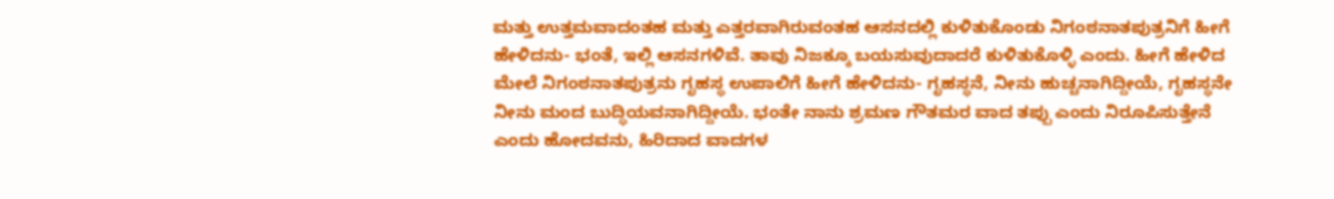ಮತ್ತು ಉತ್ತಮವಾದಂತಹ ಮತ್ತು ಎತ್ತರವಾಗಿರುವಂತಹ ಆಸನದಲ್ಲಿ ಕುಳಿತುಕೊಂಡು ನಿಗಂಠನಾತಪುತ್ರನಿಗೆ ಹೀಗೆ ಹೇಳಿದನು- ಭಂತೆ, ಇಲ್ಲಿ ಆಸನಗಳಿವೆ. ತಾವು ನಿಜಕ್ಕೂ ಬಯಸುವುದಾದರೆ ಕುಳಿತುಕೊಳ್ಳಿ ಎಂದು. ಹೀಗೆ ಹೇಳಿದ ಮೇಲೆ ನಿಗಂಠನಾತಪುತ್ರನು ಗೃಹಸ್ಥ ಉಪಾಲಿಗೆ ಹೀಗೆ ಹೇಳಿದನು- ಗೃಹಸ್ಥನೆ, ನೀನು ಹುಚ್ಚನಾಗಿದ್ದೀಯೆ, ಗೃಹಸ್ಥನೇ ನೀನು ಮಂದ ಬುದ್ಧಿಯವನಾಗಿದ್ದೀಯೆ. ಭಂತೇ ನಾನು ಶ್ರಮಣ ಗೌತಮರ ವಾದ ತಪ್ಪು ಎಂದು ನಿರೂಪಿಸುತ್ತೇನೆ ಎಂದು ಹೋದವನು, ಹಿರಿದಾದ ವಾದಗಳ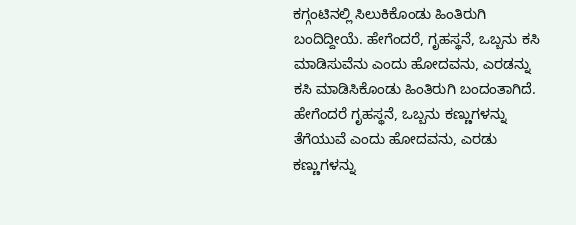ಕಗ್ಗಂಟಿನಲ್ಲಿ ಸಿಲುಕಿಕೊಂಡು ಹಿಂತಿರುಗಿ ಬಂದಿದ್ದೀಯೆ. ಹೇಗೆಂದರೆ, ಗೃಹಸ್ಥನೆ, ಒಬ್ಬನು ಕಸಿ ಮಾಡಿಸುವೆನು ಎಂದು ಹೋದವನು, ಎರಡನ್ನು ಕಸಿ ಮಾಡಿಸಿಕೊಂಡು ಹಿಂತಿರುಗಿ ಬಂದಂತಾಗಿದೆ. ಹೇಗೆಂದರೆ ಗೃಹಸ್ಥನೆ, ಒಬ್ಬನು ಕಣ್ಣುಗಳನ್ನು ತೆಗೆಯುವೆ ಎಂದು ಹೋದವನು, ಎರಡು ಕಣ್ಣುಗಳನ್ನು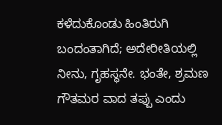ಕಳೆದುಕೊಂಡು ಹಿಂತಿರುಗಿ ಬಂದಂತಾಗಿದೆ; ಅದೇರೀತಿಯಲ್ಲಿ ನೀನು, ಗೃಹಸ್ಥನೇ. ಭಂತೇ, ಶ್ರಮಣ ಗೌತಮರ ವಾದ ತಪ್ಪು ಎಂದು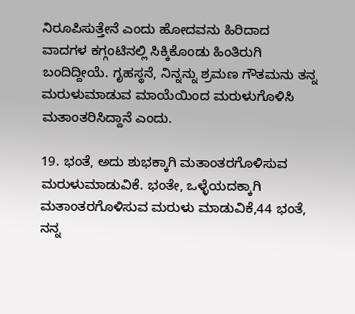ನಿರೂಪಿಸುತ್ತೇನೆ ಎಂದು ಹೋದವನು ಹಿರಿದಾದ ವಾದಗಳ ಕಗ್ಗಂಟಿನಲ್ಲಿ ಸಿಕ್ಕಿಕೊಂಡು ಹಿಂತಿರುಗಿ ಬಂದಿದ್ದೀಯೆ. ಗೃಹಸ್ಥನೆ, ನಿನ್ನನ್ನು ಶ್ರಮಣ ಗೌತಮನು ತನ್ನ ಮರುಳುಮಾಡುವ ಮಾಯೆಯಿಂದ ಮರುಳುಗೊಳಿಸಿ ಮತಾಂತರಿಸಿದ್ದಾನೆ ಎಂದು.

19. ಭಂತೆ, ಅದು ಶುಭಕ್ಕಾಗಿ ಮತಾಂತರಗೊಳಿಸುವ ಮರುಳುಮಾಡುವಿಕೆ. ಭಂತೇ, ಒಳ್ಳೆಯದಕ್ಕಾಗಿ ಮತಾಂತರಗೊಳಿಸುವ ಮರುಳು ಮಾಡುವಿಕೆ,44 ಭಂತೆ, ನನ್ನ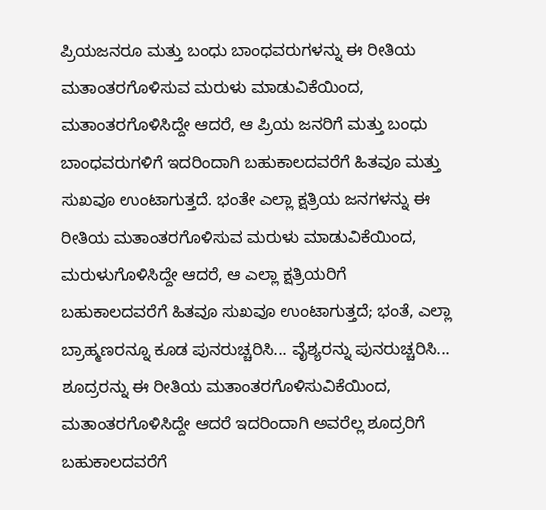ಪ್ರಿಯಜನರೂ ಮತ್ತು ಬಂಧು ಬಾಂಧವರುಗಳನ್ನು ಈ ರೀತಿಯ ಮತಾಂತರಗೊಳಿಸುವ ಮರುಳು ಮಾಡುವಿಕೆಯಿಂದ, ಮತಾಂತರಗೊಳಿಸಿದ್ದೇ ಆದರೆ, ಆ ಪ್ರಿಯ ಜನರಿಗೆ ಮತ್ತು ಬಂಧು ಬಾಂಧವರುಗಳಿಗೆ ಇದರಿಂದಾಗಿ ಬಹುಕಾಲದವರೆಗೆ ಹಿತವೂ ಮತ್ತು ಸುಖವೂ ಉಂಟಾಗುತ್ತದೆ. ಭಂತೇ ಎಲ್ಲಾ ಕ್ಷತ್ರಿಯ ಜನಗಳನ್ನು ಈ ರೀತಿಯ ಮತಾಂತರಗೊಳಿಸುವ ಮರುಳು ಮಾಡುವಿಕೆಯಿಂದ, ಮರುಳುಗೊಳಿಸಿದ್ದೇ ಆದರೆ, ಆ ಎಲ್ಲಾ ಕ್ಷತ್ರಿಯರಿಗೆ ಬಹುಕಾಲದವರೆಗೆ ಹಿತವೂ ಸುಖವೂ ಉಂಟಾಗುತ್ತದೆ; ಭಂತೆ, ಎಲ್ಲಾ ಬ್ರಾಹ್ಮಣರನ್ನೂ ಕೂಡ ಪುನರುಚ್ಚರಿಸಿ... ವೈಶ್ಯರನ್ನು ಪುನರುಚ್ಚರಿಸಿ... ಶೂದ್ರರನ್ನು ಈ ರೀತಿಯ ಮತಾಂತರಗೊಳಿಸುವಿಕೆಯಿಂದ, ಮತಾಂತರಗೊಳಿಸಿದ್ದೇ ಆದರೆ ಇದರಿಂದಾಗಿ ಅವರೆಲ್ಲ ಶೂದ್ರರಿಗೆ ಬಹುಕಾಲದವರೆಗೆ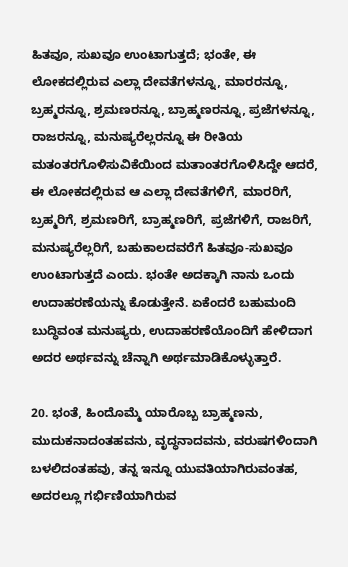ಹಿತವೂ, ಸುಖವೂ ಉಂಟಾಗುತ್ತದೆ; ಭಂತೇ, ಈ ಲೋಕದಲ್ಲಿರುವ ಎಲ್ಲಾ ದೇವತೆಗಳನ್ನೂ, ಮಾರರನ್ನೂ, ಬ್ರಹ್ಮರನ್ನೂ, ಶ್ರಮಣರನ್ನೂ, ಬ್ರಾಹ್ಮಣರನ್ನೂ, ಪ್ರಜೆಗಳನ್ನೂ, ರಾಜರನ್ನೂ, ಮನುಷ್ಯರೆಲ್ಲರನ್ನೂ ಈ ರೀತಿಯ ಮತಂತರಗೊಳಿಸುವಿಕೆಯಿಂದ ಮತಾಂತರಗೊಳಿಸಿದ್ದೇ ಆದರೆ, ಈ ಲೋಕದಲ್ಲಿರುವ ಆ ಎಲ್ಲಾ ದೇವತೆಗಳಿಗೆ, ಮಾರರಿಗೆ, ಬ್ರಹ್ಮರಿಗೆ, ಶ್ರಮಣರಿಗೆ, ಬ್ರಾಹ್ಮಣರಿಗೆ, ಪ್ರಜೆಗಳಿಗೆ, ರಾಜರಿಗೆ, ಮನುಷ್ಯರೆಲ್ಲರಿಗೆ, ಬಹುಕಾಲದವರೆಗೆ ಹಿತವೂ-ಸುಖವೂ ಉಂಟಾಗುತ್ತದೆ ಎಂದು. ಭಂತೇ ಅದಕ್ಕಾಗಿ ನಾನು ಒಂದು ಉದಾಹರಣೆಯನ್ನು ಕೊಡುತ್ತೇನೆ. ಏಕೆಂದರೆ ಬಹುಮಂದಿ ಬುದ್ಧಿವಂತ ಮನುಷ್ಯರು, ಉದಾಹರಣೆಯೊಂದಿಗೆ ಹೇಳಿದಾಗ ಅದರ ಅರ್ಥವನ್ನು ಚೆನ್ನಾಗಿ ಅರ್ಥಮಾಡಿಕೊಳ್ಳುತ್ತಾರೆ.

20. ಭಂತೆ, ಹಿಂದೊಮ್ಮೆ ಯಾರೊಬ್ಬ ಬ್ರಾಹ್ಮಣನು, ಮುದುಕನಾದಂತಹವನು, ವೃದ್ಧನಾದವನು, ವರುಷಗಳಿಂದಾಗಿ ಬಳಲಿದಂತಹವು, ತನ್ನ ಇನ್ನೂ ಯುವತಿಯಾಗಿರುವಂತಹ, ಅದರಲ್ಲೂ ಗರ್ಭಿಣಿಯಾಗಿರುವ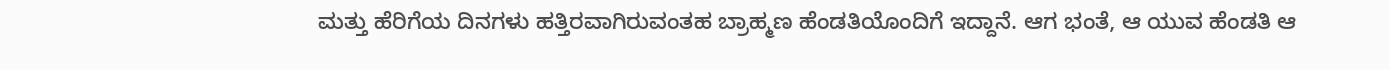ಮತ್ತು ಹೆರಿಗೆಯ ದಿನಗಳು ಹತ್ತಿರವಾಗಿರುವಂತಹ ಬ್ರಾಹ್ಮಣ ಹೆಂಡತಿಯೊಂದಿಗೆ ಇದ್ದಾನೆ. ಆಗ ಭಂತೆ, ಆ ಯುವ ಹೆಂಡತಿ ಆ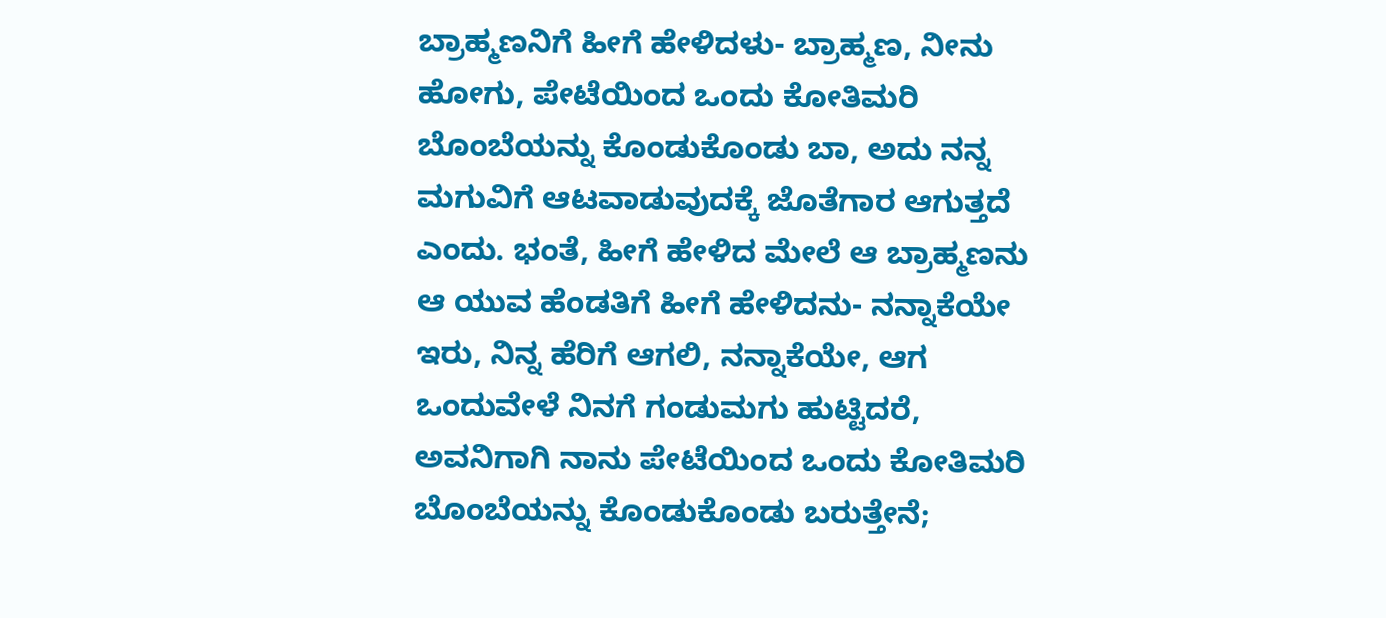ಬ್ರಾಹ್ಮಣನಿಗೆ ಹೀಗೆ ಹೇಳಿದಳು- ಬ್ರಾಹ್ಮಣ, ನೀನು ಹೋಗು, ಪೇಟೆಯಿಂದ ಒಂದು ಕೋತಿಮರಿ ಬೊಂಬೆಯನ್ನು ಕೊಂಡುಕೊಂಡು ಬಾ, ಅದು ನನ್ನ ಮಗುವಿಗೆ ಆಟವಾಡುವುದಕ್ಕೆ ಜೊತೆಗಾರ ಆಗುತ್ತದೆ ಎಂದು. ಭಂತೆ, ಹೀಗೆ ಹೇಳಿದ ಮೇಲೆ ಆ ಬ್ರಾಹ್ಮಣನು ಆ ಯುವ ಹೆಂಡತಿಗೆ ಹೀಗೆ ಹೇಳಿದನು- ನನ್ನಾಕೆಯೇ ಇರು, ನಿನ್ನ ಹೆರಿಗೆ ಆಗಲಿ, ನನ್ನಾಕೆಯೇ, ಆಗ ಒಂದುವೇಳೆ ನಿನಗೆ ಗಂಡುಮಗು ಹುಟ್ಟಿದರೆ, ಅವನಿಗಾಗಿ ನಾನು ಪೇಟೆಯಿಂದ ಒಂದು ಕೋತಿಮರಿ ಬೊಂಬೆಯನ್ನು ಕೊಂಡುಕೊಂಡು ಬರುತ್ತೇನೆ;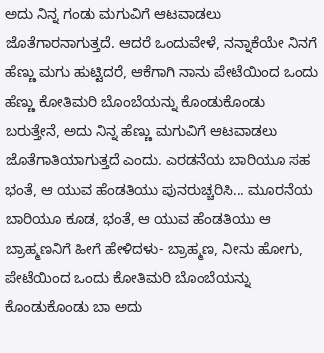ಅದು ನಿನ್ನ ಗಂಡು ಮಗುವಿಗೆ ಆಟವಾಡಲು ಜೊತೆಗಾರನಾಗುತ್ತದೆ. ಆದರೆ ಒಂದುವೇಳೆ, ನನ್ನಾಕೆಯೇ ನಿನಗೆ ಹೆಣ್ಣು ಮಗು ಹುಟ್ಟಿದರೆ, ಆಕೆಗಾಗಿ ನಾನು ಪೇಟೆಯಿಂದ ಒಂದು ಹೆಣ್ಣು ಕೋತಿಮರಿ ಬೊಂಬೆಯನ್ನು ಕೊಂಡುಕೊಂಡು ಬರುತ್ತೇನೆ, ಅದು ನಿನ್ನ ಹೆಣ್ಣು ಮಗುವಿಗೆ ಆಟವಾಡಲು ಜೊತೆಗಾತಿಯಾಗುತ್ತದೆ ಎಂದು. ಎರಡನೆಯ ಬಾರಿಯೂ ಸಹ ಭಂತೆ, ಆ ಯುವ ಹೆಂಡತಿಯು ಪುನರುಚ್ಚರಿಸಿ... ಮೂರನೆಯ ಬಾರಿಯೂ ಕೂಡ, ಭಂತೆ, ಆ ಯುವ ಹೆಂಡತಿಯು ಆ ಬ್ರಾಹ್ಮಣನಿಗೆ ಹೀಗೆ ಹೇಳಿದಳು- ಬ್ರಾಹ್ಮಣ, ನೀನು ಹೋಗು, ಪೇಟೆಯಿಂದ ಒಂದು ಕೋತಿಮರಿ ಬೊಂಬೆಯನ್ನು ಕೊಂಡುಕೊಂಡು ಬಾ ಅದು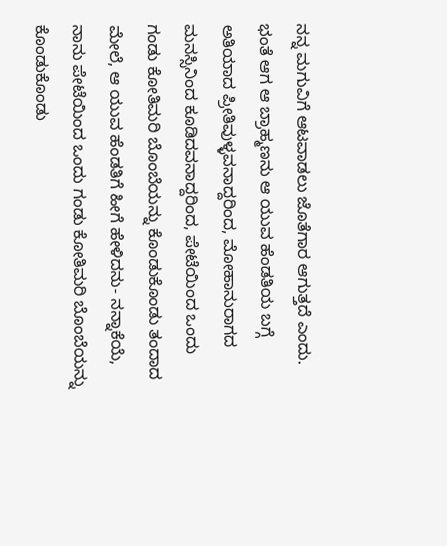ನನ್ನ ಮಗುವಿಗೆ ಆಟವಾಡಲು ಜೊತೆಗಾರ ಆಗುತ್ತದೆ ಎಂದು. ಭಂತೆ ಆಗ ಆ ಬ್ರಾಹ್ಮಣನು ಆ ಯುವ ಹೆಂಡತಿಯ ಬಗ್ಗೆ ಅತಿಯಾದ ಪ್ರೀತಿವುಳ್ಳವನಾದ್ದರಿಂದ, ಮೋಹಾನುರಾಗದ ಮನಸ್ಸಿನಿಂದ ಕೂಡಿದವನಾದ್ದರಿಂದ, ಪೇಟೆಯಿಂದ ಒಂದು ಗಂಡು ಕೋತಿಮರಿ ಬೊಂಬೆಯನ್ನು ಕೊಂಡುಕೊಂಡು ತಂದಾದ ಮೇಲೆ, ಆ ಯುವ ಹೆಂಡತಿಗೆ ಹೀಗೆ ಹೇಳಿದನು- ನನ್ನಾಕೆಯೆ, ನಾನು ಪೇಟೆಯಿಂದ ಒಂದು ಗಂಡು ಕೋತಿಮರಿ ಬೊಂಬೆಯನ್ನು ಕೊಂಡುಕೊಂಡು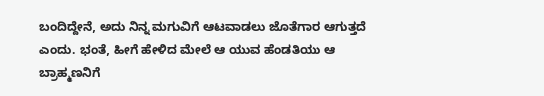ಬಂದಿದ್ದೇನೆ, ಅದು ನಿನ್ನ ಮಗುವಿಗೆ ಆಟವಾಡಲು ಜೊತೆಗಾರ ಆಗುತ್ತದೆ ಎಂದು. ಭಂತೆ, ಹೀಗೆ ಹೇಳಿದ ಮೇಲೆ ಆ ಯುವ ಹೆಂಡತಿಯು ಆ ಬ್ರಾಹ್ಮಣನಿಗೆ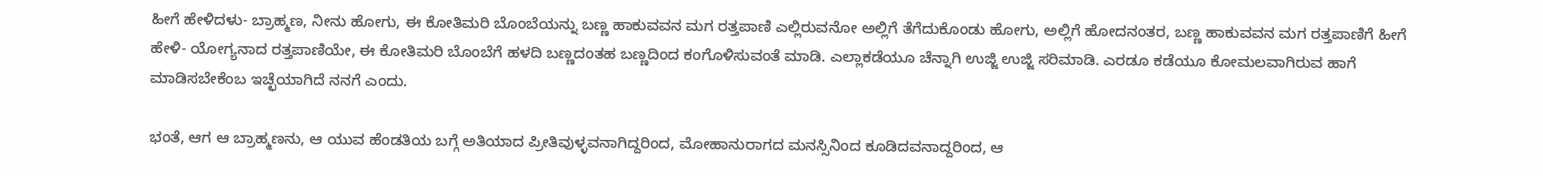ಹೀಗೆ ಹೇಳಿದಳು- ಬ್ರಾಹ್ಮಣ, ನೀನು ಹೋಗು, ಈ ಕೋತಿಮರಿ ಬೊಂಬೆಯನ್ನು ಬಣ್ಣ ಹಾಕುವವನ ಮಗ ರತ್ತಪಾಣಿ ಎಲ್ಲಿರುವನೋ ಅಲ್ಲಿಗೆ ತೆಗೆದುಕೊಂಡು ಹೋಗು, ಅಲ್ಲಿಗೆ ಹೋದನಂತರ, ಬಣ್ಣ ಹಾಕುವವನ ಮಗ ರತ್ತಪಾಣಿಗೆ ಹೀಗೆ ಹೇಳಿ- ಯೋಗ್ಯನಾದ ರತ್ತಪಾಣಿಯೇ, ಈ ಕೋತಿಮರಿ ಬೊಂಬೆಗೆ ಹಳದಿ ಬಣ್ಣದಂತಹ ಬಣ್ಣದಿಂದ ಕಂಗೊಳಿಸುವಂತೆ ಮಾಡಿ. ಎಲ್ಲಾಕಡೆಯೂ ಚೆನ್ನಾಗಿ ಉಜ್ಜಿ ಉಜ್ಜಿ ಸರಿಮಾಡಿ. ಎರಡೂ ಕಡೆಯೂ ಕೋಮಲವಾಗಿರುವ ಹಾಗೆ ಮಾಡಿಸಬೇಕೆಂಬ ಇಚ್ಛೆಯಾಗಿದೆ ನನಗೆ ಎಂದು.

ಭಂತೆ, ಆಗ ಆ ಬ್ರಾಹ್ಮಣನು, ಆ ಯುವ ಹೆಂಡತಿಯ ಬಗ್ಗೆ ಅತಿಯಾದ ಪ್ರೀತಿವುಳ್ಳವನಾಗಿದ್ದರಿಂದ, ಮೋಹಾನುರಾಗದ ಮನಸ್ಸಿನಿಂದ ಕೂಡಿದವನಾದ್ದರಿಂದ, ಆ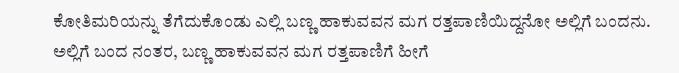ಕೋತಿಮರಿಯನ್ನು ತೆಗೆದುಕೊಂಡು ಎಲ್ಲಿ ಬಣ್ಣ ಹಾಕುವವನ ಮಗ ರತ್ತಪಾಣಿಯಿದ್ದನೋ ಅಲ್ಲಿಗೆ ಬಂದನು. ಅಲ್ಲಿಗೆ ಬಂದ ನಂತರ, ಬಣ್ಣ ಹಾಕುವವನ ಮಗ ರತ್ತಪಾಣಿಗೆ ಹೀಗೆ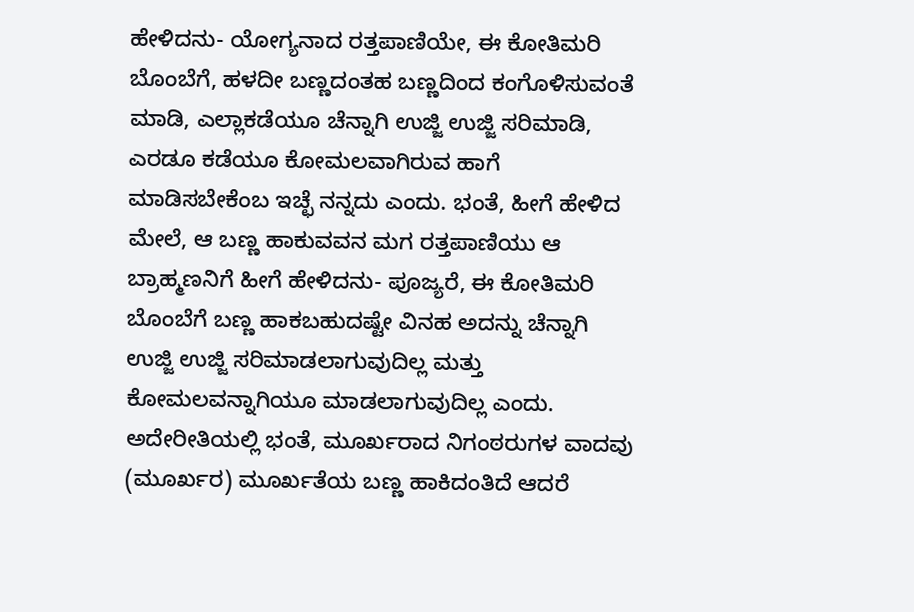ಹೇಳಿದನು- ಯೋಗ್ಯನಾದ ರತ್ತಪಾಣಿಯೇ, ಈ ಕೋತಿಮರಿ ಬೊಂಬೆಗೆ, ಹಳದೀ ಬಣ್ಣದಂತಹ ಬಣ್ಣದಿಂದ ಕಂಗೊಳಿಸುವಂತೆ ಮಾಡಿ, ಎಲ್ಲಾಕಡೆಯೂ ಚೆನ್ನಾಗಿ ಉಜ್ಜಿ ಉಜ್ಜಿ ಸರಿಮಾಡಿ, ಎರಡೂ ಕಡೆಯೂ ಕೋಮಲವಾಗಿರುವ ಹಾಗೆ ಮಾಡಿಸಬೇಕೆಂಬ ಇಚ್ಛೆ ನನ್ನದು ಎಂದು. ಭಂತೆ, ಹೀಗೆ ಹೇಳಿದ ಮೇಲೆ, ಆ ಬಣ್ಣ ಹಾಕುವವನ ಮಗ ರತ್ತಪಾಣಿಯು ಆ ಬ್ರಾಹ್ಮಣನಿಗೆ ಹೀಗೆ ಹೇಳಿದನು- ಪೂಜ್ಯರೆ, ಈ ಕೋತಿಮರಿ ಬೊಂಬೆಗೆ ಬಣ್ಣ ಹಾಕಬಹುದಷ್ಟೇ ವಿನಹ ಅದನ್ನು ಚೆನ್ನಾಗಿ ಉಜ್ಜಿ ಉಜ್ಜಿ ಸರಿಮಾಡಲಾಗುವುದಿಲ್ಲ ಮತ್ತು ಕೋಮಲವನ್ನಾಗಿಯೂ ಮಾಡಲಾಗುವುದಿಲ್ಲ ಎಂದು. ಅದೇರೀತಿಯಲ್ಲಿ ಭಂತೆ, ಮೂರ್ಖರಾದ ನಿಗಂಠರುಗಳ ವಾದವು (ಮೂರ್ಖರ) ಮೂರ್ಖತೆಯ ಬಣ್ಣ ಹಾಕಿದಂತಿದೆ ಆದರೆ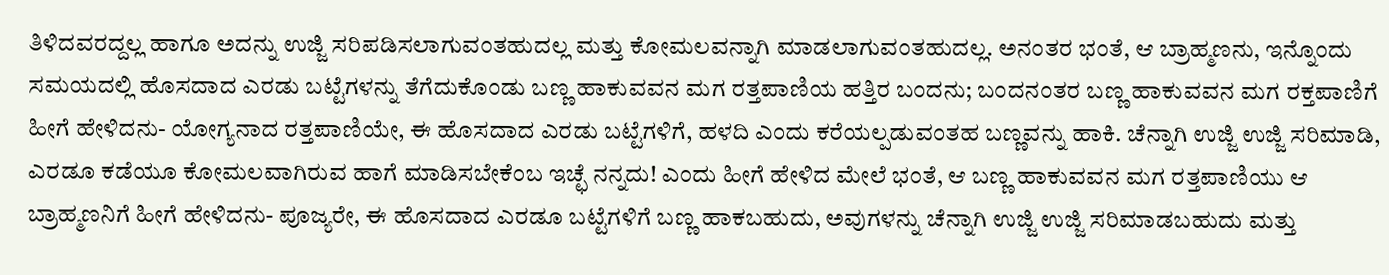ತಿಳಿದವರದ್ದಲ್ಲ ಹಾಗೂ ಅದನ್ನು ಉಜ್ಜಿ ಸರಿಪಡಿಸಲಾಗುವಂತಹುದಲ್ಲ ಮತ್ತು ಕೋಮಲವನ್ನಾಗಿ ಮಾಡಲಾಗುವಂತಹುದಲ್ಲ. ಅನಂತರ ಭಂತೆ, ಆ ಬ್ರಾಹ್ಮಣನು, ಇನ್ನೊಂದು ಸಮಯದಲ್ಲಿ ಹೊಸದಾದ ಎರಡು ಬಟ್ಟೆಗಳನ್ನು ತೆಗೆದುಕೊಂಡು ಬಣ್ಣ ಹಾಕುವವನ ಮಗ ರತ್ತಪಾಣಿಯ ಹತ್ತಿರ ಬಂದನು; ಬಂದನಂತರ ಬಣ್ಣ ಹಾಕುವವನ ಮಗ ರಕ್ತಪಾಣಿಗೆ ಹೀಗೆ ಹೇಳಿದನು- ಯೋಗ್ಯನಾದ ರತ್ತಪಾಣಿಯೇ, ಈ ಹೊಸದಾದ ಎರಡು ಬಟ್ಟೆಗಳಿಗೆ, ಹಳದಿ ಎಂದು ಕರೆಯಲ್ಪಡುವಂತಹ ಬಣ್ಣವನ್ನು ಹಾಕಿ. ಚೆನ್ನಾಗಿ ಉಜ್ಜಿ ಉಜ್ಜಿ ಸರಿಮಾಡಿ, ಎರಡೂ ಕಡೆಯೂ ಕೋಮಲವಾಗಿರುವ ಹಾಗೆ ಮಾಡಿಸಬೇಕೆಂಬ ಇಚ್ಛೆ ನನ್ನದು! ಎಂದು ಹೀಗೆ ಹೇಳಿದ ಮೇಲೆ ಭಂತೆ, ಆ ಬಣ್ಣ ಹಾಕುವವನ ಮಗ ರತ್ತಪಾಣಿಯು ಆ ಬ್ರಾಹ್ಮಣನಿಗೆ ಹೀಗೆ ಹೇಳಿದನು- ಪೂಜ್ಯರೇ, ಈ ಹೊಸದಾದ ಎರಡೂ ಬಟ್ಟೆಗಳಿಗೆ ಬಣ್ಣ ಹಾಕಬಹುದು, ಅವುಗಳನ್ನು ಚೆನ್ನಾಗಿ ಉಜ್ಜಿ ಉಜ್ಜಿ ಸರಿಮಾಡಬಹುದು ಮತ್ತು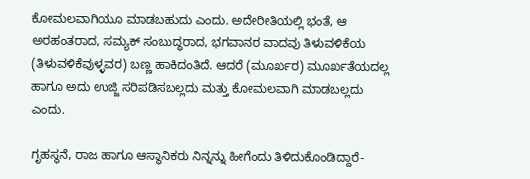ಕೋಮಲವಾಗಿಯೂ ಮಾಡಬಹುದು ಎಂದು. ಅದೇರೀತಿಯಲ್ಲಿ ಭಂತೆ, ಆ ಅರಹಂತರಾದ, ಸಮ್ಯಕ್ ಸಂಬುದ್ಧರಾದ, ಭಗವಾನರ ವಾದವು ತಿಳುವಳಿಕೆಯ (ತಿಳುವಳಿಕೆವುಳ್ಳವರ) ಬಣ್ಣ ಹಾಕಿದಂತಿದೆ. ಆದರೆ (ಮೂರ್ಖರ) ಮೂರ್ಖತೆಯದಲ್ಲ ಹಾಗೂ ಅದು ಉಜ್ಜಿ ಸರಿಪಡಿಸಬಲ್ಲದು ಮತ್ತು ಕೋಮಲವಾಗಿ ಮಾಡಬಲ್ಲದು ಎಂದು.

ಗೃಹಸ್ಥನೆ, ರಾಜ ಹಾಗೂ ಆಸ್ಥಾನಿಕರು ನಿನ್ನನ್ನು ಹೀಗೆಂದು ತಿಳಿದುಕೊಂಡಿದ್ದಾರೆ-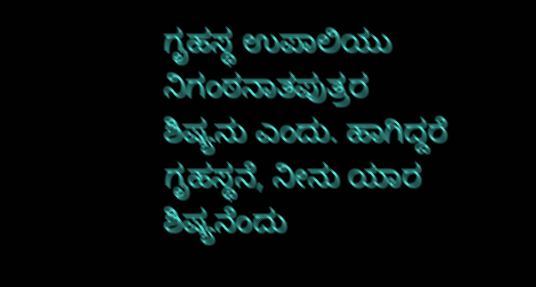ಗೃಹಸ್ಥ ಉಪಾಲಿಯು ನಿಗಂಠನಾತಪುತ್ರರ ಶಿಷ್ಯನು ಎಂದು. ಹಾಗಿದ್ದರೆ ಗೃಹಸ್ಥನೆ, ನೀನು ಯಾರ ಶಿಷ್ಯನೆಂದು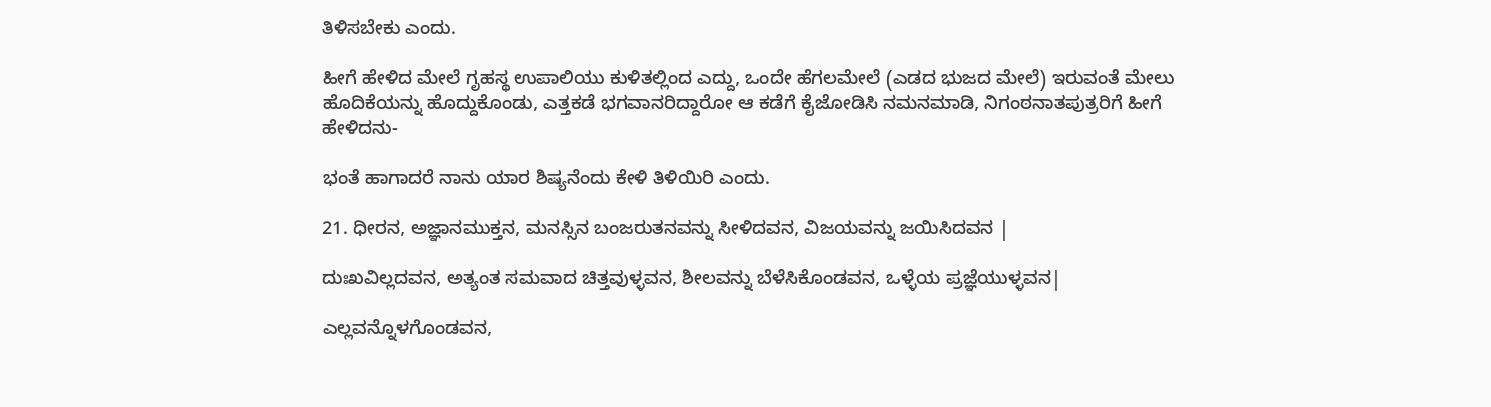ತಿಳಿಸಬೇಕು ಎಂದು.

ಹೀಗೆ ಹೇಳಿದ ಮೇಲೆ ಗೃಹಸ್ಥ ಉಪಾಲಿಯು ಕುಳಿತಲ್ಲಿಂದ ಎದ್ದು, ಒಂದೇ ಹೆಗಲಮೇಲೆ (ಎಡದ ಭುಜದ ಮೇಲೆ) ಇರುವಂತೆ ಮೇಲು ಹೊದಿಕೆಯನ್ನು ಹೊದ್ದುಕೊಂಡು, ಎತ್ತಕಡೆ ಭಗವಾನರಿದ್ದಾರೋ ಆ ಕಡೆಗೆ ಕೈಜೋಡಿಸಿ ನಮನಮಾಡಿ, ನಿಗಂಠನಾತಪುತ್ರರಿಗೆ ಹೀಗೆ ಹೇಳಿದನು-

ಭಂತೆ ಹಾಗಾದರೆ ನಾನು ಯಾರ ಶಿಷ್ಯನೆಂದು ಕೇಳಿ ತಿಳಿಯಿರಿ ಎಂದು.

21. ಧೀರನ, ಅಜ್ಞಾನಮುಕ್ತನ, ಮನಸ್ಸಿನ ಬಂಜರುತನವನ್ನು ಸೀಳಿದವನ, ವಿಜಯವನ್ನು ಜಯಿಸಿದವನ |

ದುಃಖವಿಲ್ಲದವನ, ಅತ್ಯಂತ ಸಮವಾದ ಚಿತ್ತವುಳ್ಳವನ, ಶೀಲವನ್ನು ಬೆಳೆಸಿಕೊಂಡವನ, ಒಳ್ಳೆಯ ಪ್ರಜ್ಞೆಯುಳ್ಳವನ|

ಎಲ್ಲವನ್ನೊಳಗೊಂಡವನ,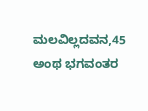ಮಲವಿಲ್ಲದವನ,45 ಅಂಥ ಭಗವಂತರ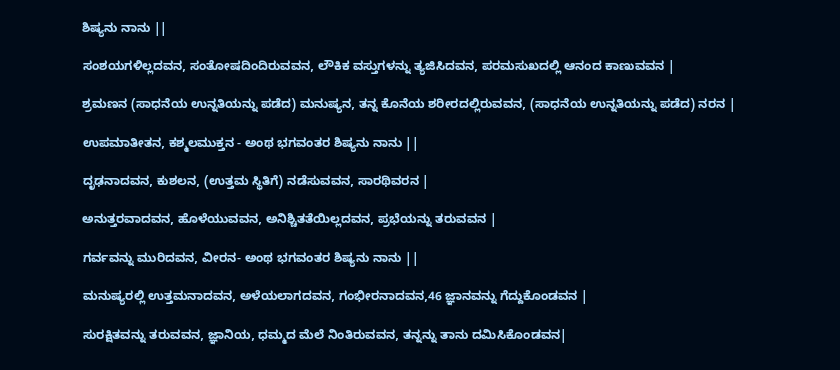ಶಿಷ್ಯನು ನಾನು ||

ಸಂಶಯಗಳಿಲ್ಲದವನ, ಸಂತೋಷದಿಂದಿರುವವನ, ಲೌಕಿಕ ವಸ್ತುಗಳನ್ನು ತ್ಯಜಿಸಿದವನ, ಪರಮಸುಖದಲ್ಲಿ ಆನಂದ ಕಾಣುವವನ |

ಶ್ರಮಣನ (ಸಾಧನೆಯ ಉನ್ನತಿಯನ್ನು ಪಡೆದ) ಮನುಷ್ಯನ, ತನ್ನ ಕೊನೆಯ ಶರೀರದಲ್ಲಿರುವವನ, (ಸಾಧನೆಯ ಉನ್ನತಿಯನ್ನು ಪಡೆದ) ನರನ |

ಉಪಮಾತೀತನ, ಕಶ್ಮಲಮುಕ್ತನ - ಅಂಥ ಭಗವಂತರ ಶಿಷ್ಯನು ನಾನು ||

ದೃಢನಾದವನ, ಕುಶಲನ, (ಉತ್ತಮ ಸ್ಥಿತಿಗೆ) ನಡೆಸುವವನ, ಸಾರಥಿವರನ |

ಅನುತ್ತರವಾದವನ, ಹೊಳೆಯುವವನ, ಅನಿಶ್ಚಿತತೆಯಿಲ್ಲದವನ, ಪ್ರಭೆಯನ್ನು ತರುವವನ |

ಗರ್ವವನ್ನು ಮುರಿದವನ, ವೀರನ- ಅಂಥ ಭಗವಂತರ ಶಿಷ್ಯನು ನಾನು ||

ಮನುಷ್ಯರಲ್ಲಿ ಉತ್ತಮನಾದವನ, ಅಳೆಯಲಾಗದವನ, ಗಂಭೀರನಾದವನ,46 ಜ್ಞಾನವನ್ನು ಗೆದ್ದುಕೊಂಡವನ |

ಸುರಕ್ಷಿತವನ್ನು ತರುವವನ, ಜ್ಞಾನಿಯ, ಧಮ್ಮದ ಮೆಲೆ ನಿಂತಿರುವವನ, ತನ್ನನ್ನು ತಾನು ದಮಿಸಿಕೊಂಡವನ|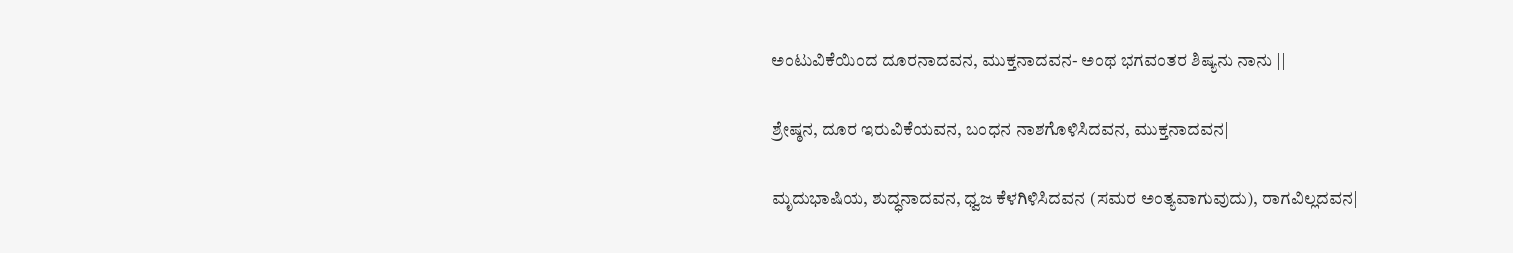ಅಂಟುವಿಕೆಯಿಂದ ದೂರನಾದವನ, ಮುಕ್ತನಾದವನ- ಅಂಥ ಭಗವಂತರ ಶಿಷ್ಯನು ನಾನು ||

ಶ್ರೇಷ್ಠನ, ದೂರ ಇರುವಿಕೆಯವನ, ಬಂಧನ ನಾಶಗೊಳಿಸಿದವನ, ಮುಕ್ತನಾದವನ|

ಮೃದುಭಾಷಿಯ, ಶುದ್ಧನಾದವನ, ಧ್ವಜ ಕೆಳಗಿಳಿಸಿದವನ (ಸಮರ ಅಂತ್ಯವಾಗುವುದು), ರಾಗವಿಲ್ಲದವನ|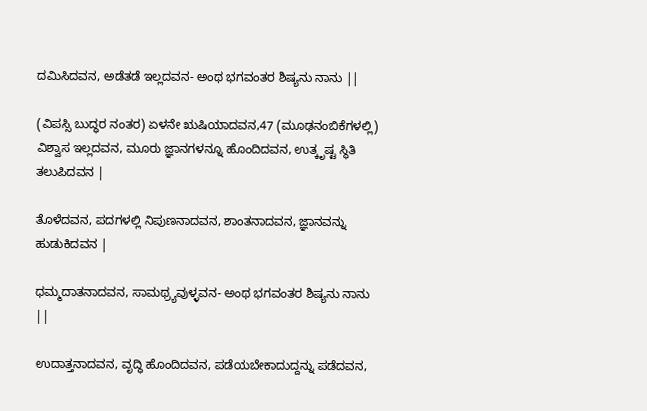ದಮಿಸಿದವನ, ಅಡೆತಡೆ ಇಲ್ಲದವನ- ಅಂಥ ಭಗವಂತರ ಶಿಷ್ಯನು ನಾನು ||

(ವಿಪಸ್ಸಿ ಬುದ್ಧರ ನಂತರ) ಏಳನೇ ಋಷಿಯಾದವನ,47 (ಮೂಢನಂಬಿಕೆಗಳಲ್ಲಿ) ವಿಶ್ವಾಸ ಇಲ್ಲದವನ, ಮೂರು ಜ್ಞಾನಗಳನ್ನೂ ಹೊಂದಿದವನ, ಉತ್ಕೃಷ್ಟ ಸ್ಥಿತಿ ತಲುಪಿದವನ |

ತೊಳೆದವನ, ಪದಗಳಲ್ಲಿ ನಿಪುಣನಾದವನ, ಶಾಂತನಾದವನ, ಜ್ಞಾನವನ್ನು ಹುಡುಕಿದವನ |

ಧಮ್ಮದಾತನಾದವನ, ಸಾಮಥ್ರ್ಯವುಳ್ಳವನ- ಅಂಥ ಭಗವಂತರ ಶಿಷ್ಯನು ನಾನು ||

ಉದಾತ್ತನಾದವನ, ವೃದ್ಧಿ ಹೊಂದಿದವನ, ಪಡೆಯಬೇಕಾದುದ್ದನ್ನು ಪಡೆದವನ,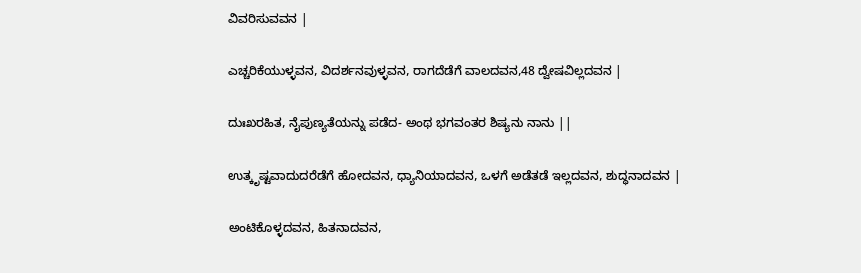ವಿವರಿಸುವವನ |

ಎಚ್ಚರಿಕೆಯುಳ್ಳವನ, ವಿದರ್ಶನವುಳ್ಳವನ, ರಾಗದೆಡೆಗೆ ವಾಲದವನ,48 ದ್ವೇಷವಿಲ್ಲದವನ |

ದುಃಖರಹಿತ, ನೈಪುಣ್ಯತೆಯನ್ನು ಪಡೆದ- ಅಂಥ ಭಗವಂತರ ಶಿಷ್ಯನು ನಾನು ||

ಉತ್ಕೃಷ್ಟವಾದುದರೆಡೆಗೆ ಹೋದವನ, ಧ್ಯಾನಿಯಾದವನ, ಒಳಗೆ ಅಡೆತಡೆ ಇಲ್ಲದವನ, ಶುದ್ಧನಾದವನ |

ಅಂಟಿಕೊಳ್ಳದವನ, ಹಿತನಾದವನ,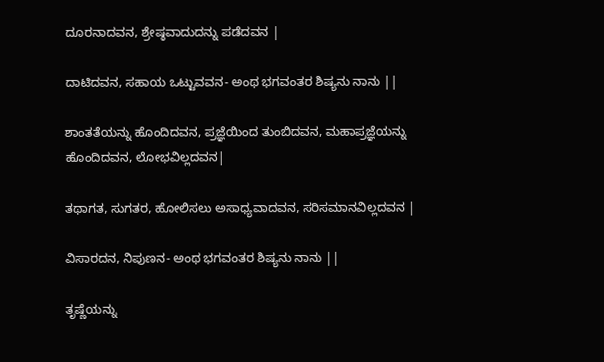ದೂರನಾದವನ, ಶ್ರೇಷ್ಠವಾದುದನ್ನು ಪಡೆದವನ |

ದಾಟಿದವನ, ಸಹಾಯ ಒಟ್ಟುವವನ- ಅಂಥ ಭಗವಂತರ ಶಿಷ್ಯನು ನಾನು ||

ಶಾಂತತೆಯನ್ನು ಹೊಂದಿದವನ, ಪ್ರಜ್ಞೆಯಿಂದ ತುಂಬಿದವನ, ಮಹಾಪ್ರಜ್ಞೆಯನ್ನು ಹೊಂದಿದವನ, ಲೋಭವಿಲ್ಲದವನ|

ತಥಾಗತ, ಸುಗತರ, ಹೋಲಿಸಲು ಅಸಾಧ್ಯವಾದವನ, ಸರಿಸಮಾನವಿಲ್ಲದವನ |

ವಿಸಾರದನ, ನಿಪುಣನ- ಅಂಥ ಭಗವಂತರ ಶಿಷ್ಯನು ನಾನು ||

ತೃಷ್ಣೆಯನ್ನು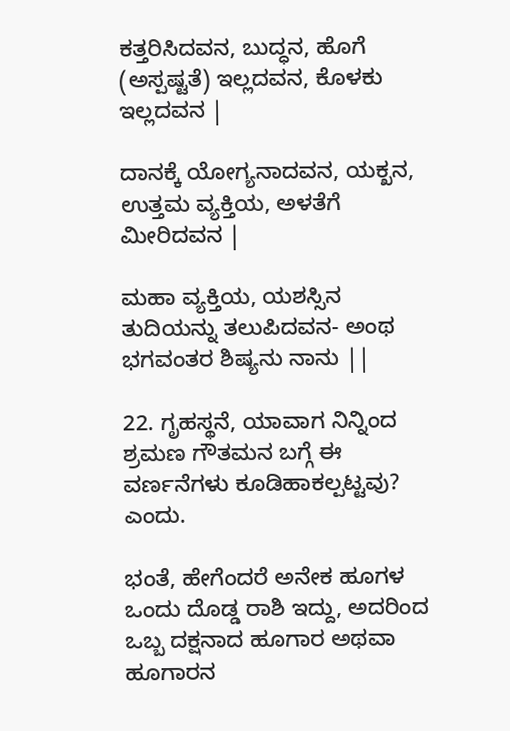ಕತ್ತರಿಸಿದವನ, ಬುದ್ಧನ, ಹೊಗೆ (ಅಸ್ಪಷ್ಟತೆ) ಇಲ್ಲದವನ, ಕೊಳಕು ಇಲ್ಲದವನ |

ದಾನಕ್ಕೆ ಯೋಗ್ಯನಾದವನ, ಯಕ್ಖನ, ಉತ್ತಮ ವ್ಯಕ್ತಿಯ, ಅಳತೆಗೆ ಮೀರಿದವನ |

ಮಹಾ ವ್ಯಕ್ತಿಯ, ಯಶಸ್ಸಿನ ತುದಿಯನ್ನು ತಲುಪಿದವನ- ಅಂಥ ಭಗವಂತರ ಶಿಷ್ಯನು ನಾನು ||

22. ಗೃಹಸ್ಥನೆ, ಯಾವಾಗ ನಿನ್ನಿಂದ ಶ್ರಮಣ ಗೌತಮನ ಬಗ್ಗೆ ಈ ವರ್ಣನೆಗಳು ಕೂಡಿಹಾಕಲ್ಪಟ್ಟವು? ಎಂದು.

ಭಂತೆ, ಹೇಗೆಂದರೆ ಅನೇಕ ಹೂಗಳ ಒಂದು ದೊಡ್ಡ ರಾಶಿ ಇದ್ದು, ಅದರಿಂದ ಒಬ್ಬ ದಕ್ಷನಾದ ಹೂಗಾರ ಅಥವಾ ಹೂಗಾರನ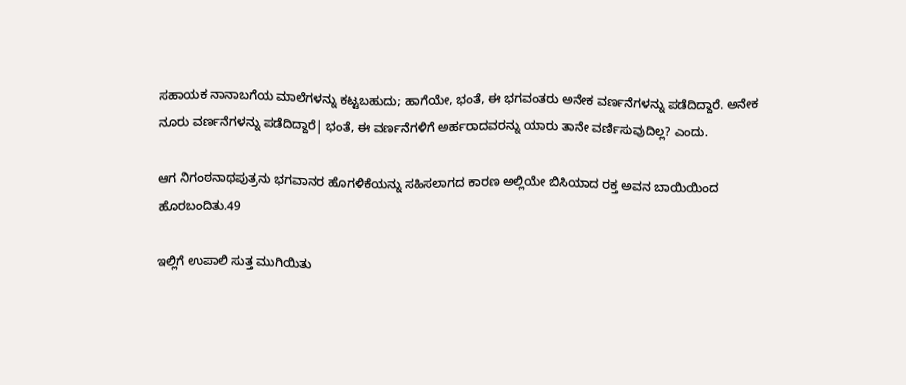ಸಹಾಯಕ ನಾನಾಬಗೆಯ ಮಾಲೆಗಳನ್ನು ಕಟ್ಟಬಹುದು; ಹಾಗೆಯೇ, ಭಂತೆ, ಈ ಭಗವಂತರು ಅನೇಕ ವರ್ಣನೆಗಳನ್ನು ಪಡೆದಿದ್ದಾರೆ. ಅನೇಕ ನೂರು ವರ್ಣನೆಗಳನ್ನು ಪಡೆದಿದ್ದಾರೆ| ಭಂತೆ, ಈ ವರ್ಣನೆಗಳಿಗೆ ಅರ್ಹರಾದವರನ್ನು ಯಾರು ತಾನೇ ವರ್ಣಿಸುವುದಿಲ್ಲ? ಎಂದು.

ಆಗ ನಿಗಂಠನಾಥಪುತ್ರನು ಭಗವಾನರ ಹೊಗಳಿಕೆಯನ್ನು ಸಹಿಸಲಾಗದ ಕಾರಣ ಅಲ್ಲಿಯೇ ಬಿಸಿಯಾದ ರಕ್ತ ಅವನ ಬಾಯಿಯಿಂದ ಹೊರಬಂದಿತು.49

ಇಲ್ಲಿಗೆ ಉಪಾಲಿ ಸುತ್ತ ಮುಗಿಯಿತು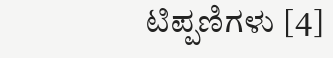ಟಿಪ್ಪಣಿಗಳು [4]